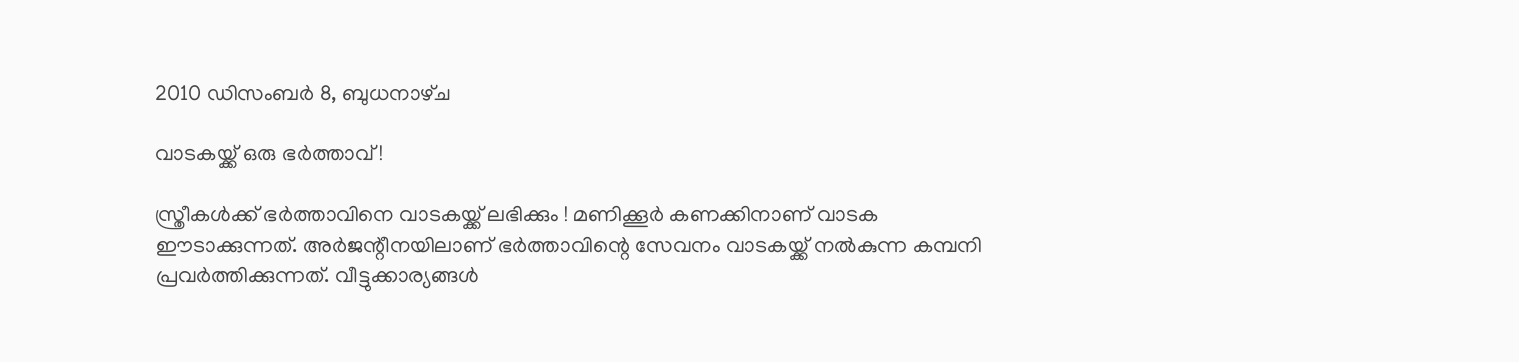2010 ഡിസംബർ 8, ബുധനാഴ്‌ച

വാടകയ്ക്ക് ഒരു ഭര്‍ത്താവ് !

സ്ത്രീകള്‍ക്ക് ഭര്‍ത്താവിനെ വാടകയ്ക്ക് ലഭിക്കും ! മണിക്കൂര്‍ കണക്കിനാണ് വാടക ഈടാക്കുന്നത്. അര്‍ജന്റീനയിലാണ് ഭര്‍ത്താവിന്റെ സേവനം വാടകയ്ക്ക് നല്‍കുന്ന കമ്പനി പ്രവര്‍ത്തിക്കുന്നത്. വീട്ടുക്കാര്യങ്ങള്‍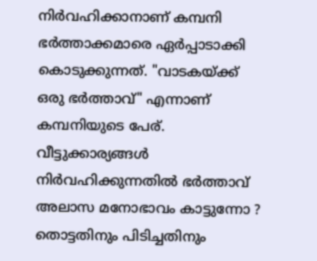നിര്‍വഹിക്കാനാണ് കമ്പനി ഭര്‍ത്താക്കമാരെ ഏര്‍പ്പാടാക്കി കൊടുക്കുന്നത്. "വാടകയ്ക്ക് ഒരു ഭര്‍ത്താവ്" എന്നാണ് കമ്പനിയുടെ പേര്. വീട്ടുക്കാര്യങ്ങള്‍ നിര്‍വഹിക്കുന്നതില്‍ ഭര്‍ത്താവ് അലാസ മനോഭാവം കാട്ടുന്നോ ? തൊട്ടതിനും പിടിച്ചതിനും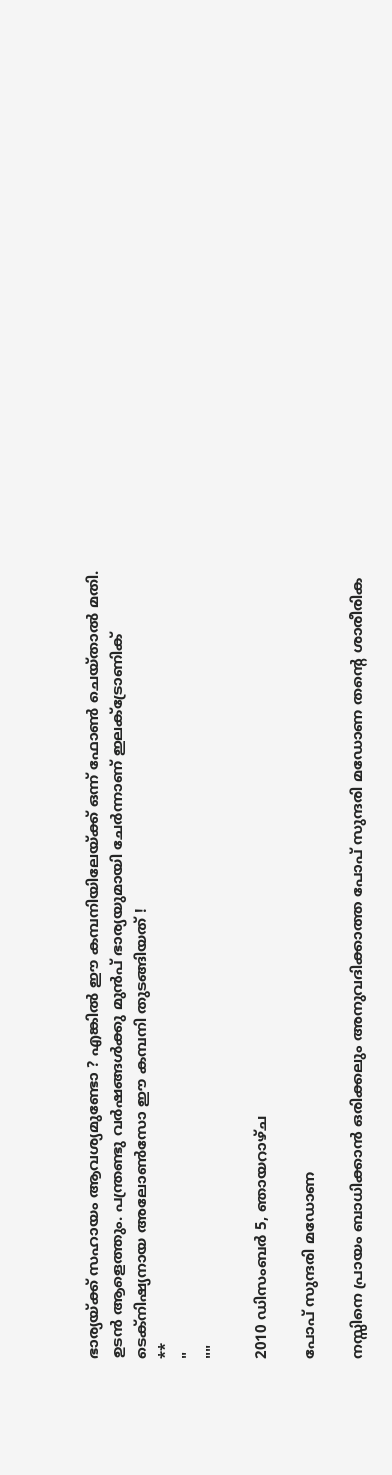ഭാര്യയ്ക്ക് സഹായം ആവശ്യമുണ്ടോ ? എങ്കില്‍ ഈ കമ്പനിയിലേയ്ക്ക് ഒന്ന് ഫോണ്‍ ചെയ്‌താല്‍ മതി. ഉടന്‍ ആളെത്തും. പന്ത്രണ്ടു വര്‍ഷങ്ങള്‍ക്കു മുന്‍പ് ഭാര്യയുമായി ചേര്‍ന്നാണ് ഇലക്ട്രോണിക് ടെക്നിഷ്യനായ അലോണ്‍സോ ഈ കമ്പനി തുടങ്ങിയത് !
**
"
""

2010 ഡിസംബർ 5, ഞായറാഴ്‌ച

പോപ് സുന്ദരി മഡോണ

നസ്സിനെ പ്രായം ബാധിക്കാന്‍ ഒരിക്കലും അനുവദിക്കാത്ത പോപ് സുന്ദരി മഡോണ തന്റെ ശാരീരിക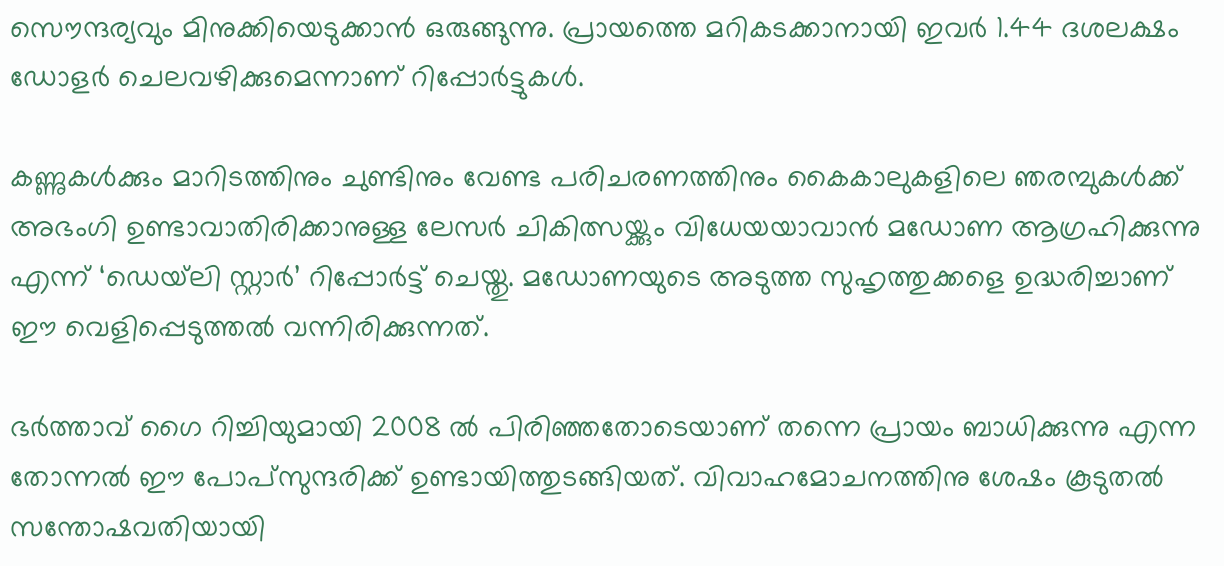സൌന്ദര്യവും മിനുക്കിയെടുക്കാന്‍ ഒരുങ്ങുന്നു. പ്രായത്തെ മറികടക്കാനായി ഇവര്‍ 1.44 ദശലക്ഷം ഡോളര്‍ ചെലവഴിക്കുമെന്നാണ് റിപ്പോര്‍ട്ടുകള്‍.

കണ്ണുകള്‍ക്കും മാറിടത്തിനും ചുണ്ടിനും വേണ്ട പരിചരണത്തിനും കൈകാലുകളിലെ ഞരമ്പുകള്‍ക്ക് അഭംഗി ഉണ്ടാവാതിരിക്കാനുള്ള ലേസര്‍ ചികിത്സയ്ക്കും വിധേയയാവാന്‍ മഡോണ ആഗ്രഹിക്കുന്നു എന്ന് ‘ഡെയ്‌ലി സ്റ്റാര്‍’ റിപ്പോര്‍ട്ട് ചെയ്തു. മഡോണയുടെ അടുത്ത സുഹൃത്തുക്കളെ ഉദ്ധരിച്ചാണ് ഈ വെളിപ്പെടുത്തല്‍ വന്നിരിക്കുന്നത്.

ഭര്‍ത്താവ് ഗൈ റിച്ചിയുമായി 2008 ല്‍ പിരിഞ്ഞതോടെയാണ് തന്നെ പ്രായം ബാധിക്കുന്നു എന്ന തോന്നല്‍ ഈ പോപ്സുന്ദരിക്ക് ഉണ്ടായിത്തുടങ്ങിയത്. വിവാഹമോചനത്തിനു ശേഷം കൂടുതല്‍ സന്തോഷവതിയായി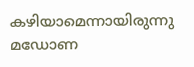കഴിയാമെന്നായിരുന്നു മഡോണ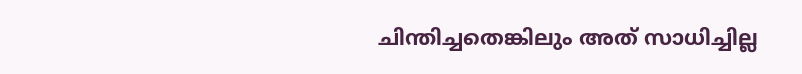ചിന്തിച്ചതെങ്കിലും അത് സാധിച്ചില്ല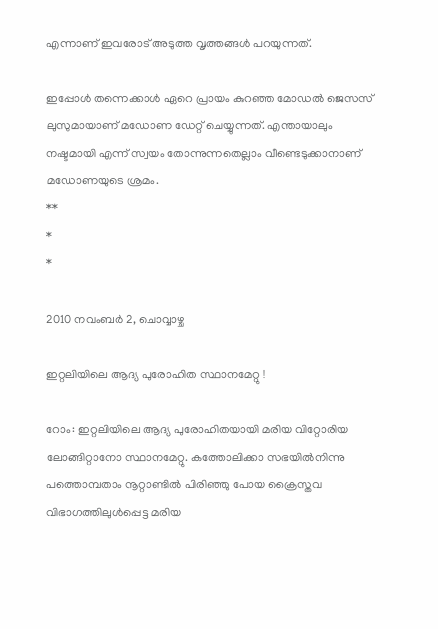എന്നാണ് ഇവരോട് അടുത്ത വൃത്തങ്ങള്‍ പറയുന്നത്.

ഇപ്പോള്‍ തന്നെക്കാള്‍ ഏറെ പ്രായം കുറഞ്ഞ മോഡല്‍ ജെസസ് ലുസുമായാണ് മഡോണ ഡേറ്റ് ചെയ്യുന്നത്. എന്തായാലും നഷ്ടമായി എന്ന് സ്വയം തോന്നുന്നതെല്ലാം വീണ്ടെടുക്കാനാണ് മഡോണയുടെ ശ്രമം.
**
*
*

2010 നവംബർ 2, ചൊവ്വാഴ്ച

ഇറ്റലിയിലെ ആദ്യ പുരോഹിത സ്ഥാനമേറ്റു !

റോം: ഇറ്റലിയിലെ ആദ്യ പുരോഹിതയായി മരിയ വിറ്റോരിയ ലോങ്ങിറ്റാനോ സ്ഥാനമേറ്റു. കത്തോലിക്കാ സഭയില്‍നിന്നു പത്തൊമ്പതാം നൂറ്റാണ്ടില്‍ പിരിഞ്ഞു പോയ ക്രൈസ്തവ വിഭാഗത്തിലുള്‍പ്പെട്ട മരിയ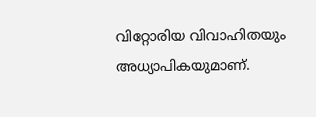വിറ്റോരിയ വിവാഹിതയും അധ്യാപികയുമാണ്.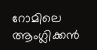റോമിലെ ആംഗ്ലിക്കന്‍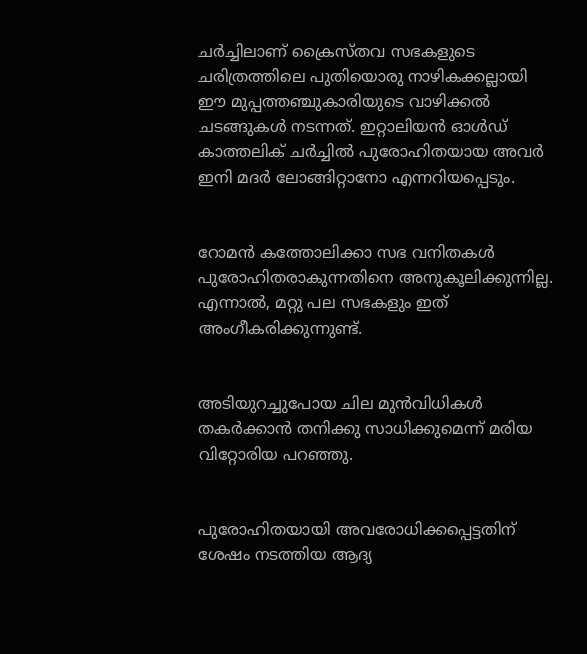ചര്‍ച്ചിലാണ് ക്രൈസ്തവ സഭകളുടെ ചരിത്രത്തിലെ പുതിയൊരു നാഴികക്കല്ലായി ഈ മുപ്പത്തഞ്ചുകാരിയുടെ വാഴിക്കല്‍ ചടങ്ങുകള്‍ നടന്നത്. ഇറ്റാലിയന്‍ ഓള്‍ഡ് കാത്തലിക് ചര്‍ച്ചില്‍ പുരോഹിതയായ അവര്‍ ഇനി മദര്‍ ലോങ്ങിറ്റാനോ എന്നറിയപ്പെടും.


റോമന്‍ കത്തോലിക്കാ സഭ വനിതകള്‍ പുരോഹിതരാകുന്നതിനെ അനുകൂലിക്കുന്നില്ല. എന്നാല്‍, മറ്റു പല സഭകളും ഇത് അംഗീകരിക്കുന്നുണ്ട്.


അടിയുറച്ചുപോയ ചില മുന്‍വിധികള്‍ തകര്‍ക്കാന്‍ തനിക്കു സാധിക്കുമെന്ന് മരിയ വിറ്റോരിയ പറഞ്ഞു.


പുരോഹിതയായി അവരോധിക്കപ്പെട്ടതിന് ശേഷം നടത്തിയ ആദ്യ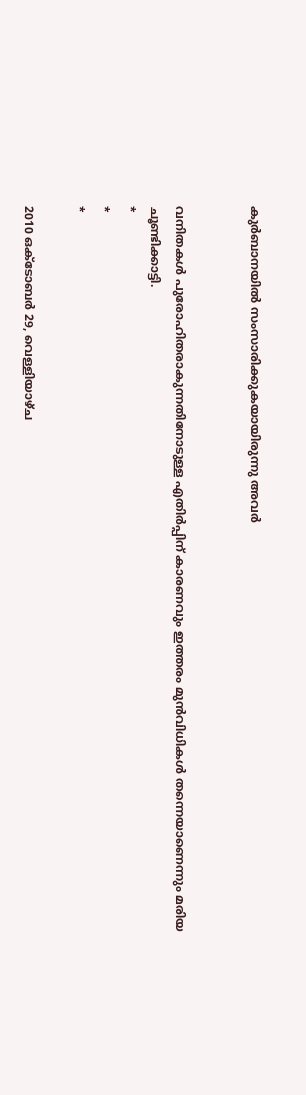കുര്‍ബാനയില്‍ സംസാരിക്കുകയായിരുന്നു അവര്‍


വനിതകള്‍ പുരോഹിതരാകുന്നതിനോടുള്ള എതിര്‍പ്പിന് കാരണവും ഇത്തരം മുന്‍വിധികള്‍ തന്നെയാണെന്നും മരിയ ചൂണ്ടിക്കാട്ടി.
*
*
*

2010 ഒക്‌ടോബർ 29, വെള്ളിയാഴ്‌ച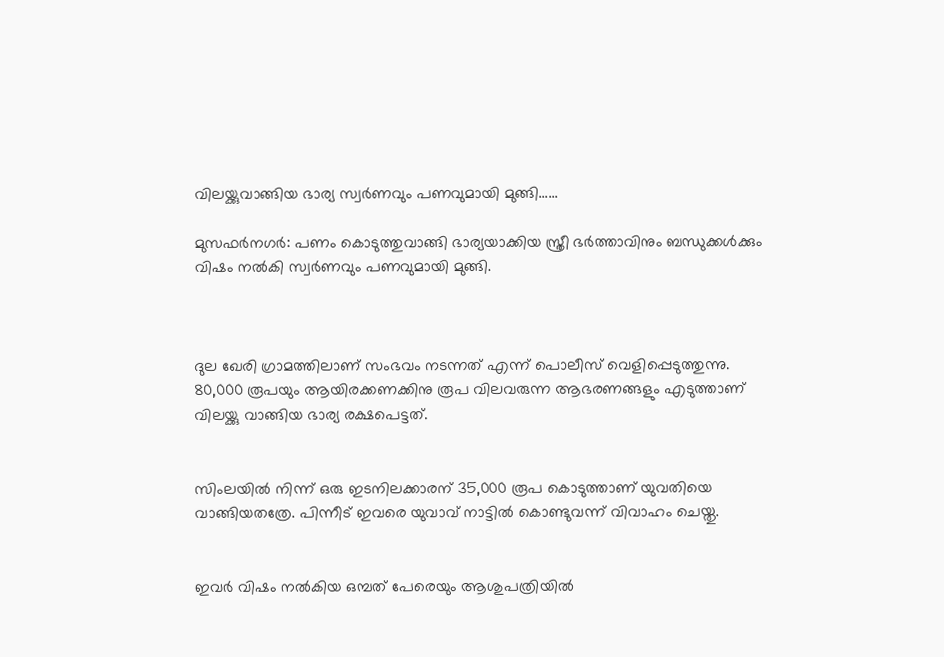വിലയ്ക്കുവാങ്ങിയ ഭാര്യ സ്വര്‍ണവും പണവുമായി മുങ്ങി......

മുസഫര്‍നഗര്‍: പണം കൊടുത്തുവാങ്ങി ഭാര്യയാക്കിയ സ്ത്രീ ഭര്‍ത്താവിനും ബന്ധുക്കള്‍ക്കും വിഷം നല്‍കി സ്വര്‍ണവും പണവുമായി മുങ്ങി.



ദുല ഖേരി ഗ്രാമത്തിലാണ് സംഭവം നടന്നത് എന്ന് പൊലീസ് വെളിപ്പെടുത്തുന്നു. 80,000 രൂപയും ആയിരക്കണക്കിനു രൂപ വിലവരുന്ന ആഭരണങ്ങളും എടുത്താണ് വിലയ്ക്കു വാങ്ങിയ ഭാര്യ രക്ഷപെട്ടത്.


സിംലയില്‍ നിന്ന് ഒരു ഇടനിലക്കാരന് 35,000 രൂപ കൊടുത്താണ് യുവതിയെ വാങ്ങിയതത്രേ. പിന്നീട് ഇവരെ യുവാവ് നാട്ടില്‍ കൊണ്ടുവന്ന് വിവാഹം ചെയ്തു.


ഇവര്‍ വിഷം നല്‍കിയ ഒമ്പത് പേരെയും ആശുപത്രിയില്‍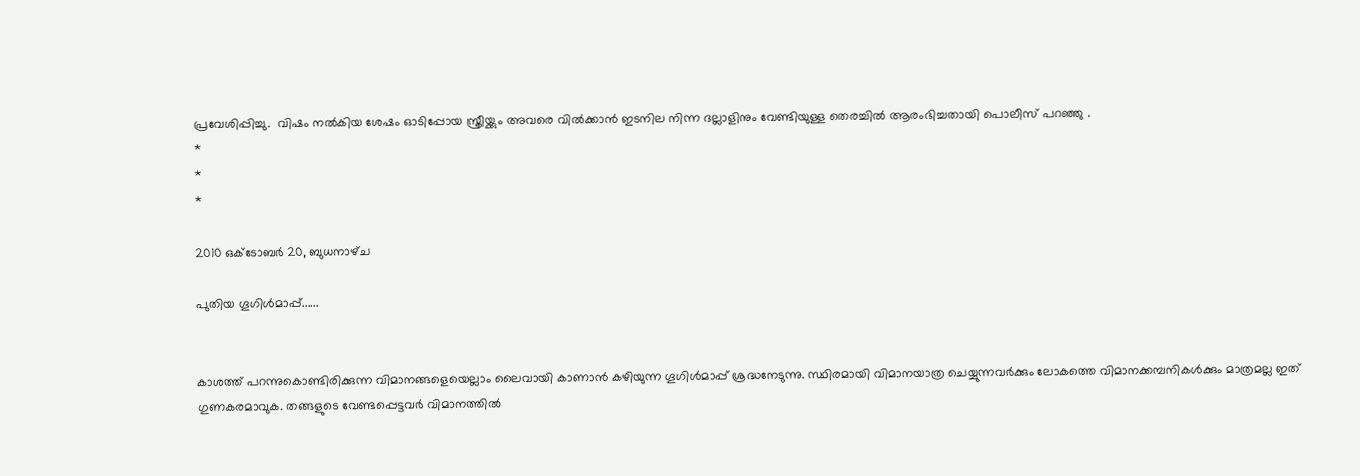പ്രവേശിപ്പിച്ചു.  വിഷം നല്‍കിയ ശേഷം ഓടിപ്പോയ സ്ത്രീയ്ക്കും അവരെ വില്‍ക്കാന്‍ ഇടനില നിന്ന ദല്ലാളിനും വേണ്ടിയുള്ള തെരച്ചില്‍ ആരംഭിച്ചതായി പൊലീസ് പറഞ്ഞു .
*
*
*

2010 ഒക്‌ടോബർ 20, ബുധനാഴ്‌ച

പുതിയ ഗൂഗിള്‍മാപ്പ്......


കാശത്ത് പറന്നുകൊണ്ടിരിക്കുന്ന വിമാനങ്ങളെയെല്ലാം ലൈവായി കാണാന്‍ കഴിയുന്ന ഗൂഗിള്‍മാപ്പ് ശ്രദ്ധനേടുന്നു. സ്ഥിരമായി വിമാനയാത്ര ചെയ്യുന്നവര്‍ക്കും ലോകത്തെ വിമാനക്കമ്പനികള്‍ക്കും മാത്രമല്ല ഇത് ഗുണകരമാവുക. തങ്ങളുടെ വേണ്ടപ്പെട്ടവര്‍ വിമാനത്തില്‍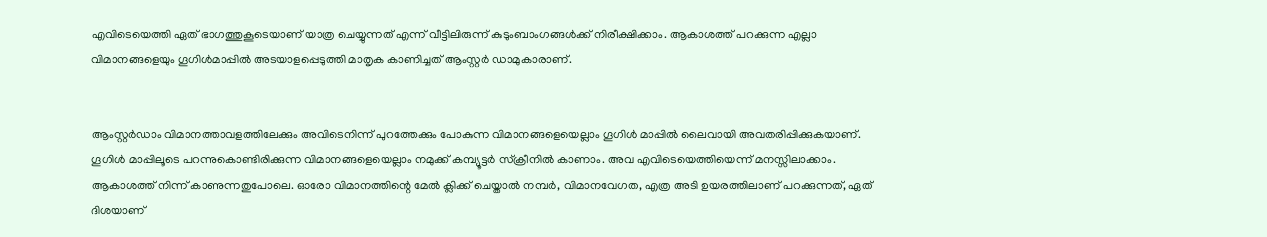എവിടെയെത്തി ഏത് ഭാഗത്തുകൂടെയാണ് യാത്ര ചെയ്യുന്നത് എന്ന് വീട്ടിലിരുന്ന് കുടുംബാംഗങ്ങള്‍ക്ക് നിരീക്ഷിക്കാം. ആകാശത്ത് പറക്കുന്ന എല്ലാ വിമാനങ്ങളെയും ഗൂഗിള്‍മാപ്പില്‍ അടയാളപ്പെടുത്തി മാതൃക കാണിച്ചത് ആംസ്റ്റര്‍ ഡാമുകാരാണ്.


ആംസ്റ്റര്‍ഡാം വിമാനത്താവളത്തിലേക്കും അവിടെനിന്ന് പുറത്തേക്കും പോകുന്ന വിമാനങ്ങളെയെല്ലാം ഗൂഗിള്‍ മാപ്പില്‍ ലൈവായി അവതരിപ്പിക്കുകയാണ്. ഗൂഗിള്‍ മാപ്പിലൂടെ പറന്നുകൊണ്ടിരിക്കുന്ന വിമാനങ്ങളെയെല്ലാം നമുക്ക് കമ്പ്യൂട്ടര്‍ സ്‌ക്രീനില്‍ കാണാം. അവ എവിടെയെത്തിയെന്ന് മനസ്സിലാക്കാം. ആകാശത്ത് നിന്ന് കാണുന്നതുപോലെ. ഓരോ വിമാനത്തിന്റെ മേല്‍ ക്ലിക്ക് ചെയ്താല്‍ നമ്പര്‍, വിമാനവേഗത, എത്ര അടി ഉയരത്തിലാണ് പറക്കുന്നത്, ഏത് ദിശയാണ്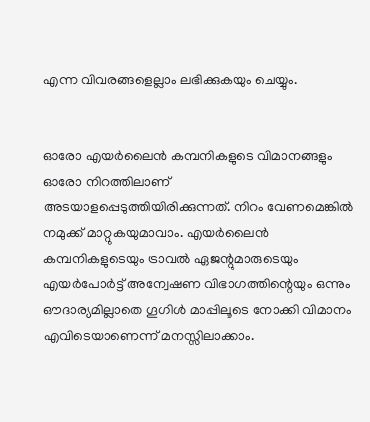എന്ന വിവരങ്ങളെല്ലാം ലഭിക്കുകയും ചെയ്യും.


ഓരോ എയര്‍ലൈന്‍ കമ്പനികളുടെ വിമാനങ്ങളും ഓരോ നിറത്തിലാണ് അടയാളപ്പെടുത്തിയിരിക്കുന്നത്. നിറം വേണമെങ്കില്‍ നമുക്ക് മാറ്റുകയുമാവാം. എയര്‍ലൈന്‍ കമ്പനികളുടെയും ട്രാവല്‍ ഏജന്റുമാരുടെയും എയര്‍പോര്‍ട്ട് അന്വേഷണ വിഭാഗത്തിന്റെയും ഒന്നും ഔദാര്യമില്ലാതെ ഗൂഗിള്‍ മാപ്പിലൂടെ നോക്കി വിമാനം എവിടെയാണെന്ന് മനസ്സിലാക്കാം.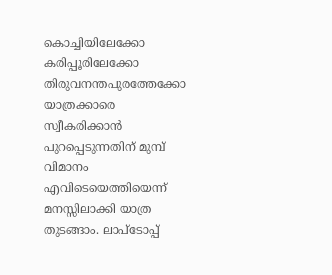കൊച്ചിയിലേക്കോ കരിപ്പൂരിലേക്കോ തിരുവനന്തപുരത്തേക്കോ യാത്രക്കാരെ സ്വീകരിക്കാന്‍ പുറപ്പെടുന്നതിന് മുമ്പ് വിമാനം എവിടെയെത്തിയെന്ന് മനസ്സിലാക്കി യാത്ര തുടങ്ങാം. ലാപ്‌ടോപ്പ്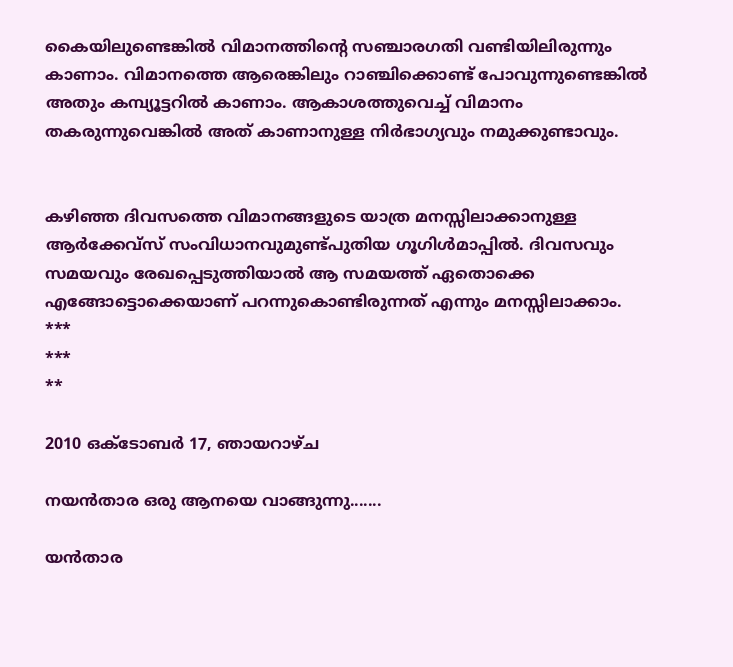കൈയിലുണ്ടെങ്കില്‍ വിമാനത്തിന്റെ സഞ്ചാരഗതി വണ്ടിയിലിരുന്നും കാണാം. വിമാനത്തെ ആരെങ്കിലും റാഞ്ചിക്കൊണ്ട് പോവുന്നുണ്ടെങ്കില്‍ അതും കമ്പ്യൂട്ടറില്‍ കാണാം. ആകാശത്തുവെച്ച് വിമാനം തകരുന്നുവെങ്കില്‍ അത് കാണാനുള്ള നിര്‍ഭാഗ്യവും നമുക്കുണ്ടാവും.


കഴിഞ്ഞ ദിവസത്തെ വിമാനങ്ങളുടെ യാത്ര മനസ്സിലാക്കാനുള്ള ആര്‍ക്കേവ്‌സ് സംവിധാനവുമുണ്ട്പുതിയ ഗൂഗിള്‍മാപ്പില്‍. ദിവസവും സമയവും രേഖപ്പെടുത്തിയാല്‍ ആ സമയത്ത് ഏതൊക്കെ എങ്ങോട്ടൊക്കെയാണ് പറന്നുകൊണ്ടിരുന്നത് എന്നും മനസ്സിലാക്കാം.
***
***
**

2010 ഒക്‌ടോബർ 17, ഞായറാഴ്‌ച

നയന്‍‌താര ഒരു ആനയെ വാങ്ങുന്നു.......

യന്‍‌താര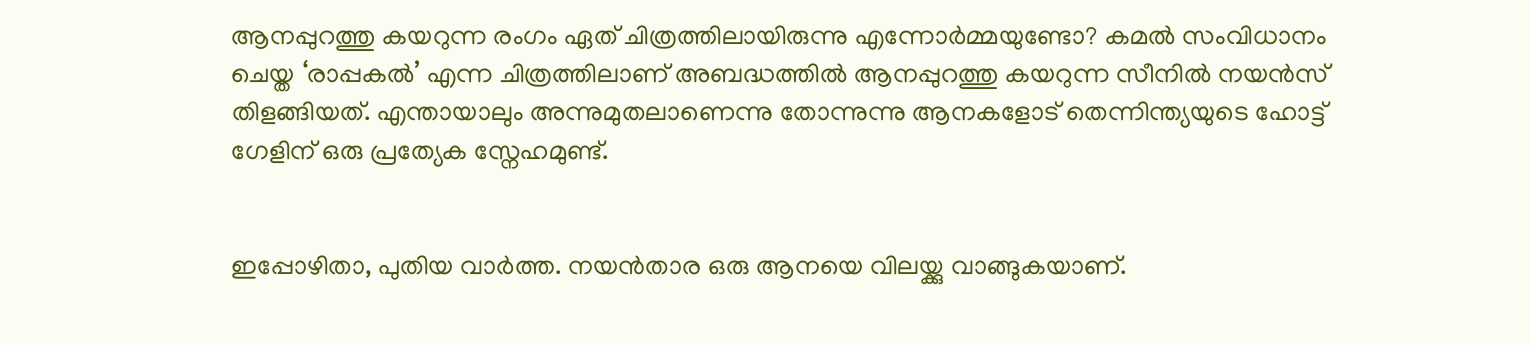ആനപ്പുറത്തു കയറുന്ന രംഗം ഏത് ചിത്രത്തിലായിരുന്നു എന്നോര്‍മ്മയുണ്ടോ? കമല്‍ സംവിധാനം ചെയ്ത ‘രാപ്പകല്‍’ എന്ന ചിത്രത്തിലാണ് അബദ്ധത്തില്‍ ആനപ്പുറത്തു കയറുന്ന സീനില്‍ നയന്‍സ് തിളങ്ങിയത്. എന്തായാലും അന്നുമുതലാണെന്നു തോന്നുന്നു ആനകളോട് തെന്നിന്ത്യയുടെ ഹോട്ട് ഗേളിന് ഒരു പ്രത്യേക സ്നേഹമുണ്ട്.


ഇപ്പോഴിതാ, പുതിയ വാര്‍ത്ത. നയന്‍‌താര ഒരു ആനയെ വിലയ്ക്കു വാങ്ങുകയാണ്.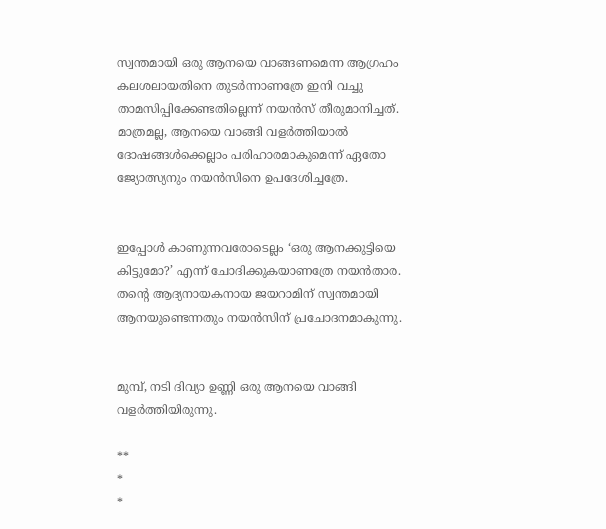സ്വന്തമായി ഒരു ആനയെ വാങ്ങണമെന്ന ആഗ്രഹം കലശലായതിനെ തുടര്‍ന്നാണത്രേ ഇനി വച്ചു താമസിപ്പിക്കേണ്ടതില്ലെന്ന് നയന്‍സ് തീരുമാനിച്ചത്. മാത്രമല്ല, ആനയെ വാങ്ങി വളര്‍ത്തിയാല്‍ ദോഷങ്ങള്‍ക്കെല്ലാം പരിഹാരമാകുമെന്ന് ഏതോ ജ്യോത്സ്യനും നയന്‍‌സിനെ ഉപദേശിച്ചത്രേ.


ഇപ്പോള്‍ കാണുന്നവരോടെല്ലം ‘ഒരു ആനക്കുട്ടിയെ കിട്ടുമോ?’ എന്ന് ചോദിക്കുകയാണത്രേ നയന്‍‌താര. തന്‍റെ ആദ്യനായകനായ ജയറാമിന് സ്വന്തമായി ആനയുണ്ടെന്നതും നയന്‍സിന് പ്രചോദനമാകുന്നു.


മുമ്പ്, നടി ദിവ്യാ ഉണ്ണി ഒരു ആനയെ വാങ്ങി വളര്‍ത്തിയിരുന്നു.

**
*
*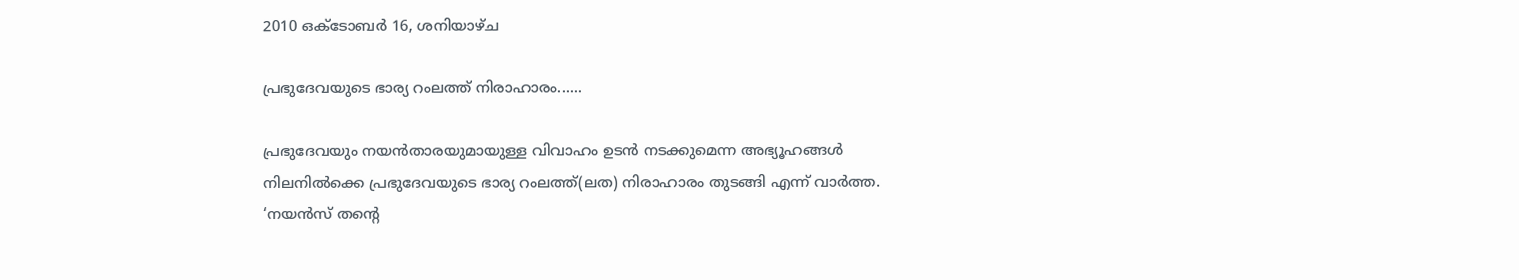2010 ഒക്‌ടോബർ 16, ശനിയാഴ്‌ച

പ്രഭുദേവയുടെ ഭാര്യ റം‌ലത്ത് നിരാഹാരം......

പ്രഭുദേവയും നയന്‍‌താരയുമായുള്ള വിവാഹം ഉടന്‍ നടക്കുമെന്ന അഭ്യൂഹങ്ങള്‍ നിലനില്‍ക്കെ പ്രഭുദേവയുടെ ഭാര്യ റം‌ലത്ത്(ലത) നിരാഹാരം തുടങ്ങി എന്ന് വാര്‍ത്ത.  ‘നയന്‍സ് തന്‍റെ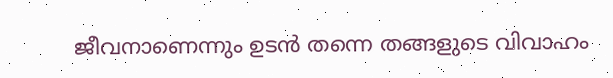ജീവനാണെന്നും ഉടന്‍ തന്നെ തങ്ങളുടെ വിവാഹം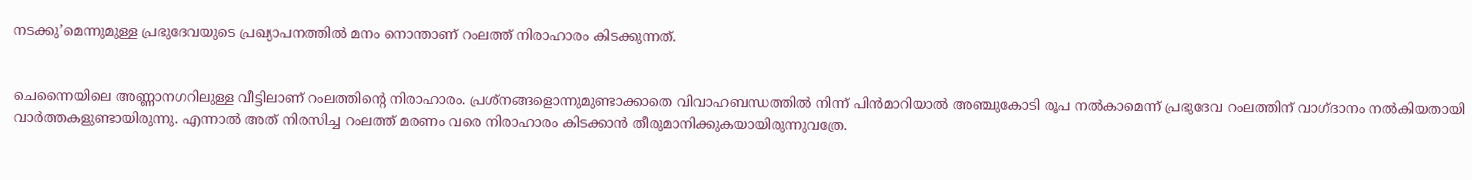നടക്കു’മെന്നുമുള്ള പ്രഭുദേവയുടെ പ്രഖ്യാപനത്തില്‍ മനം നൊന്താണ് റം‌ലത്ത് നിരാഹാരം കിടക്കുന്നത്.


ചെന്നൈയിലെ അണ്ണാനഗറിലുള്ള വീട്ടിലാണ് റം‌ലത്തിന്‍റെ നിരാഹാരം. പ്രശ്നങ്ങളൊന്നുമുണ്ടാക്കാതെ വിവാഹബന്ധത്തില്‍ നിന്ന് പിന്‍‌മാറിയാല്‍ അഞ്ചുകോടി രൂപ നല്‍കാമെന്ന് പ്രഭുദേവ റം‌ലത്തിന് വാഗ്ദാനം നല്‍കിയതായി വാര്‍ത്തകളുണ്ടായിരുന്നു. എന്നാല്‍ അത് നിരസിച്ച റം‌ലത്ത് മരണം വരെ നിരാഹാരം കിടക്കാന്‍ തീരുമാനിക്കുകയായിരുന്നുവത്രേ.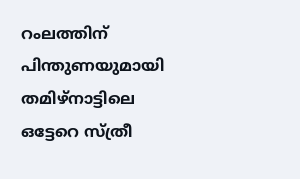റം‌ലത്തിന് പിന്തുണയുമായി തമിഴ്‌നാട്ടിലെ ഒട്ടേറെ സ്ത്രീ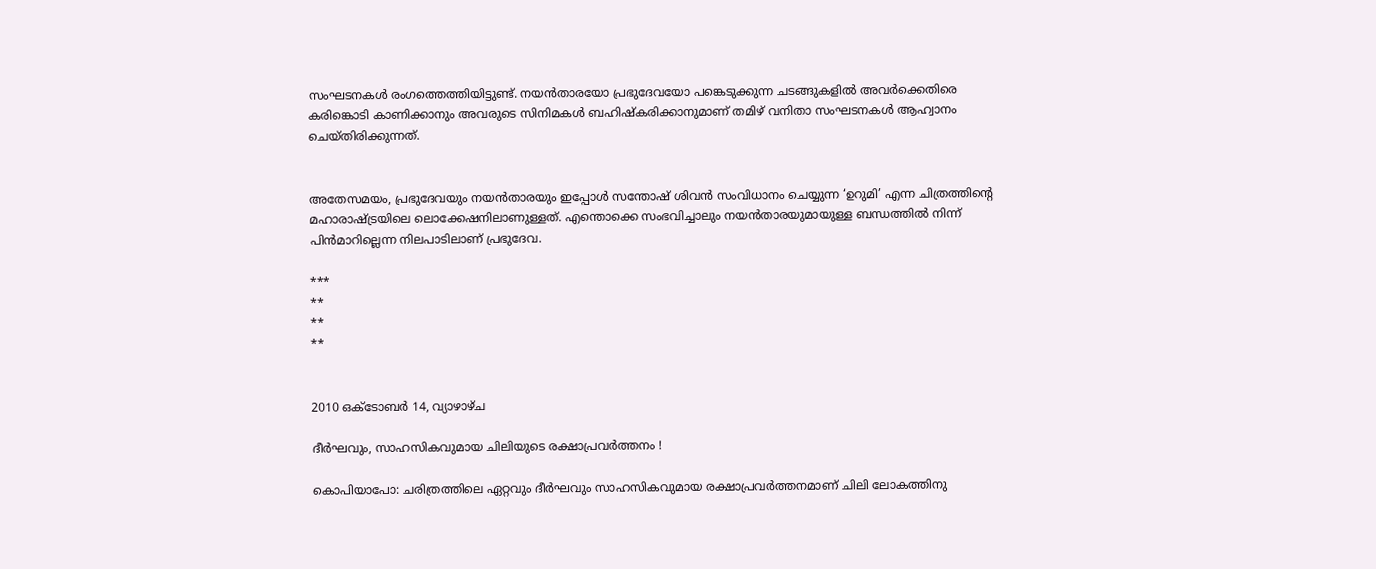സംഘടനകള്‍ രംഗത്തെത്തിയിട്ടുണ്ട്. നയന്‍‌താരയോ പ്രഭുദേവയോ പങ്കെടുക്കുന്ന ചടങ്ങുകളില്‍ അവര്‍ക്കെതിരെ കരിങ്കൊടി കാണിക്കാനും അവരുടെ സിനിമകള്‍ ബഹിഷ്കരിക്കാനുമാണ് തമിഴ് വനിതാ സംഘടനകള്‍ ആഹ്വാനം ചെയ്തിരിക്കുന്നത്.


അതേസമയം, പ്രഭുദേവയും നയന്‍‌താരയും ഇപ്പോള്‍ സന്തോഷ് ശിവന്‍ സംവിധാനം ചെയ്യുന്ന ‘ഉറുമി’ എന്ന ചിത്രത്തിന്‍റെ മഹാരാഷ്ട്രയിലെ ലൊക്കേഷനിലാണുള്ളത്. എന്തൊക്കെ സംഭവിച്ചാലും നയന്‍‌താരയുമായുള്ള ബന്ധത്തില്‍ നിന്ന് പിന്‍‌മാറില്ലെന്ന നിലപാടിലാണ് പ്രഭുദേവ.

***
**
**
**


2010 ഒക്‌ടോബർ 14, വ്യാഴാഴ്‌ച

ദീര്‍ഘവും, സാഹസികവുമായ ചിലിയുടെ രക്ഷാപ്രവര്‍ത്തനം !

കൊപിയാപോ: ചരിത്രത്തിലെ ഏറ്റവും ദീര്‍ഘവും സാഹസികവുമായ രക്ഷാപ്രവര്‍ത്തനമാണ് ചിലി ലോകത്തിനു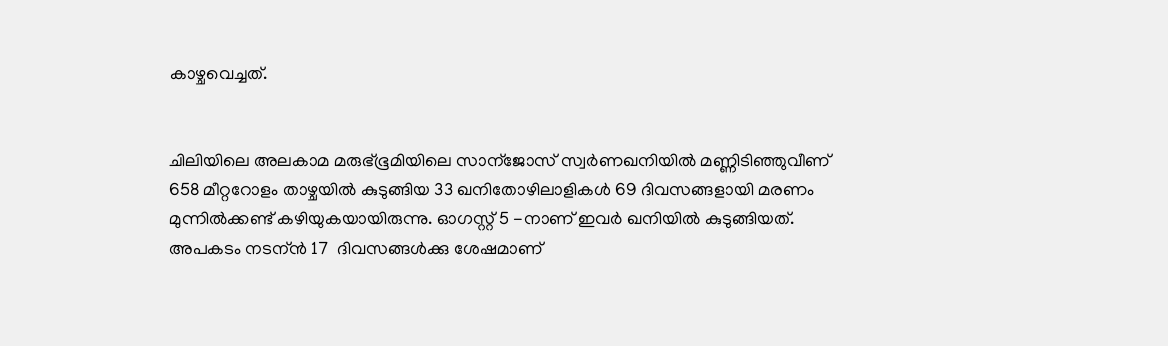കാഴ്ചവെച്ചത്.


ചിലിയിലെ അലകാമ മരുഭ്ഭൂമിയിലെ സാന്ജോസ് സ്വര്‍ണഖനിയില്‍ മണ്ണിടിഞ്ഞുവീണ് 658 മീറ്ററോളം താഴ്ചയില്‍ കുടുങ്ങിയ 33 ഖനിതോഴിലാളികള്‍ 69 ദിവസങ്ങളായി മരണം മുന്നില്‍ക്കണ്ട് കഴിയുകയായിരുന്നു. ഓഗസ്റ്റ് 5 -നാണ് ഇവര്‍ ഖനിയില്‍ കുടുങ്ങിയത്. അപകടം നടന്ന്‍ 17  ദിവസങ്ങള്‍ക്കു ശേഷമാണ്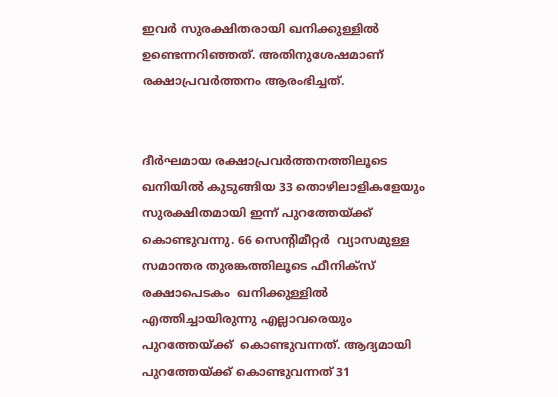ഇവര്‍ സുരക്ഷിതരായി ഖനിക്കുള്ളില്‍ ഉണ്ടെന്നറിഞ്ഞത്. അതിനുശേഷമാണ് രക്ഷാപ്രവര്‍ത്തനം ആരംഭിച്ചത്.


ദീര്‍ഘമായ രക്ഷാപ്രവര്‍ത്തനത്തിലൂടെ ഖനിയില്‍ കുടുങ്ങിയ 33 തൊഴിലാളികളേയും സുരക്ഷിതമായി ഇന്ന്‍ പുറത്തേയ്ക്ക് കൊണ്ടുവന്നു. 66 സെന്റിമീറ്റര്‍  വ്യാസമുള്ള  സമാന്തര തുരങ്കത്തിലൂടെ ഫീനിക്സ്  രക്ഷാപെടകം  ഖനിക്കുള്ളില്‍ എത്തിച്ചായിരുന്നു എല്ലാവരെയും  പുറത്തേയ്ക്ക്  കൊണ്ടുവന്നത്. ആദ്യമായി പുറത്തേയ്ക്ക് കൊണ്ടുവന്നത് 31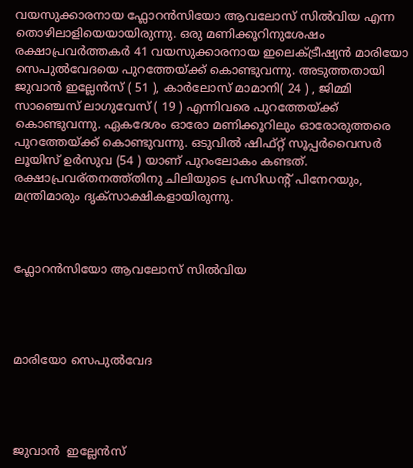വയസുക്കാരനായ ഫ്ലോറന്‍സിയോ ആവലോസ് സില്‍വിയ എന്ന തൊഴിലാളിയെയായിരുന്നു. ഒരു മണിക്കൂറിനുശേഷം രക്ഷാപ്രവര്‍ത്തകര്‍ 41 വയസുക്കാരനായ ഇലെക്ട്രീഷ്യന്‍ മാരിയോ സെപുല്‍വേദയെ പുറത്തേയ്ക്ക് കൊണ്ടുവന്നു. അടുത്തതായി ജുവാന്‍ ഇല്ലേന്‍സ് ( 51 ), കാര്‍ലോസ് മാമാനി( 24 ) , ജിമ്മി സാഞ്ചെസ് ലാഗുവേസ് ( 19 ) എന്നിവരെ പുറത്തേയ്ക്ക് കൊണ്ടുവന്നു. ഏകദേശം ഓരോ മണിക്കൂറിലും ഓരോരുത്തരെ പുറത്തേയ്ക്ക് കൊണ്ടുവന്നു. ഒടുവില്‍ ഷിഫ്റ്റ് സൂപ്പര്‍വൈസര്‍ ലൂയിസ് ഉര്‍സുവ (54 ) യാണ് പുറംലോകം കണ്ടത്. രക്ഷാപ്രവര്തനത്ത്തിനു ചിലിയുടെ പ്രസിഡന്റ് പിനേറയും, മന്ത്രിമാരും ദൃക്സാക്ഷികളായിരുന്നു.



ഫ്ലോറന്‍സിയോ ആവലോസ് സില്‍വിയ




മാരിയോ സെപുല്‍വേദ




ജുവാന്‍  ഇല്ലേന്‍സ്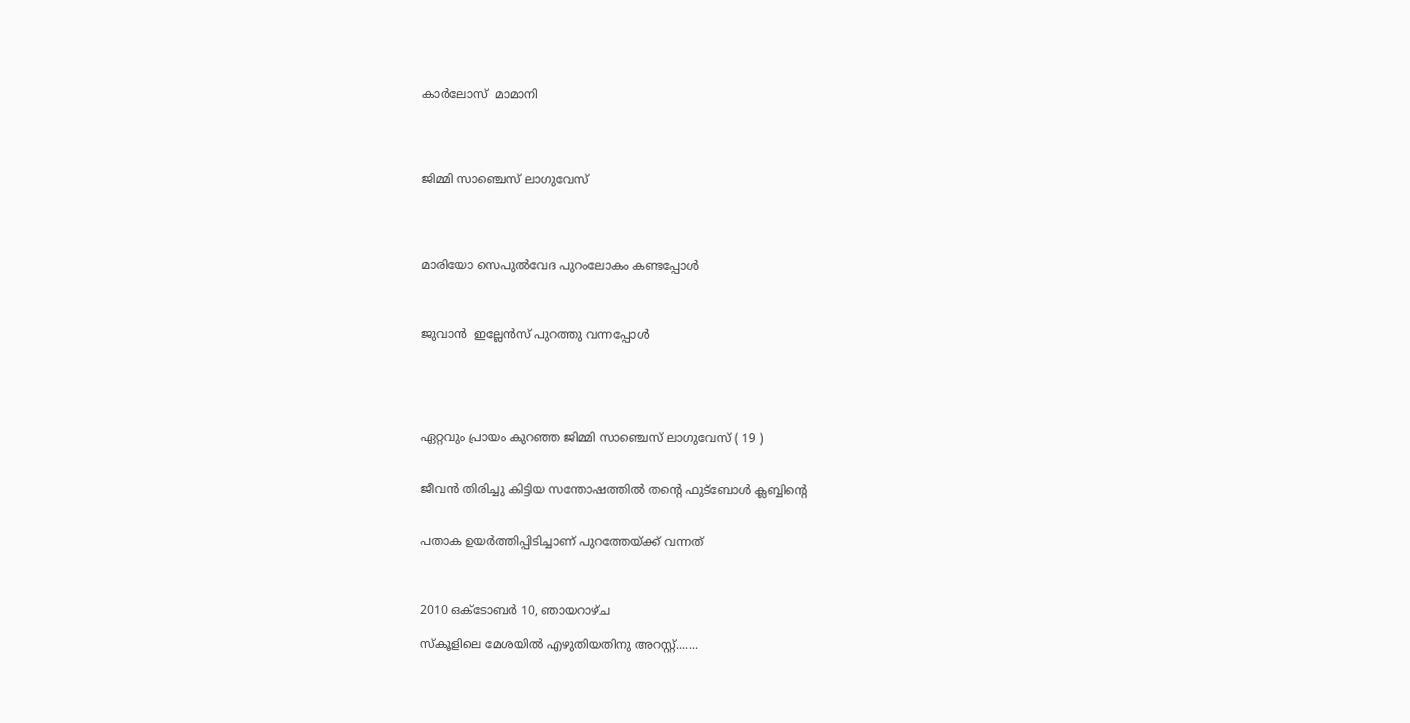കാര്‍ലോസ്  മാമാനി




ജിമ്മി സാഞ്ചെസ് ലാഗുവേസ്




മാരിയോ സെപുല്‍വേദ പുറംലോകം കണ്ടപ്പോള്‍



ജുവാന്‍  ഇല്ലേന്‍സ് പുറത്തു വന്നപ്പോള്‍





ഏറ്റവും പ്രായം കുറഞ്ഞ ജിമ്മി സാഞ്ചെസ് ലാഗുവേസ് ( 19 )


ജീവന്‍ തിരിച്ചു കിട്ടിയ സന്തോഷത്തില്‍ തന്റെ ഫുട്ബോള്‍ ക്ലബ്ബിന്റെ


പതാക ഉയര്‍ത്തിപ്പിടിച്ചാണ് പുറത്തേയ്ക്ക് വന്നത്



2010 ഒക്‌ടോബർ 10, ഞായറാഴ്‌ച

സ്കൂളിലെ മേശയില്‍ എഴുതിയതിനു അറസ്റ്റ്.......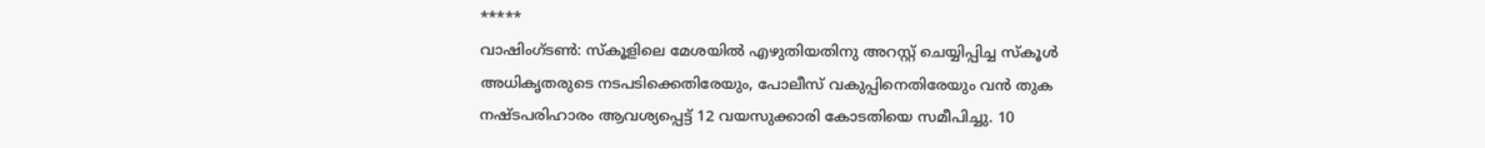*****
വാഷിംഗ്ടണ്‍: സ്കൂളിലെ മേശയില്‍ എഴുതിയതിനു അറസ്റ്റ് ചെയ്യിപ്പിച്ച സ്കൂള്‍ അധികൃതരുടെ നടപടിക്കെതിരേയും, പോലീസ് വകുപ്പിനെതിരേയും വന്‍ തുക നഷ്ടപരിഹാരം ആവശ്യപ്പെട്ട് 12 വയസുക്കാരി കോടതിയെ സമീപിച്ചു. 10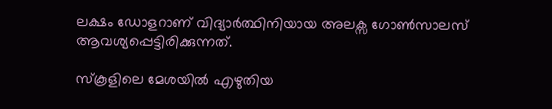ലക്ഷം ഡോളറാണ് വിദ്യാര്‍ത്ഥിനിയായ അലക്സ ഗോണ്‍സാലസ് ആവശ്യപ്പെട്ടിരിക്കുന്നത്.

സ്കൂളിലെ മേശയില്‍ എഴുതിയ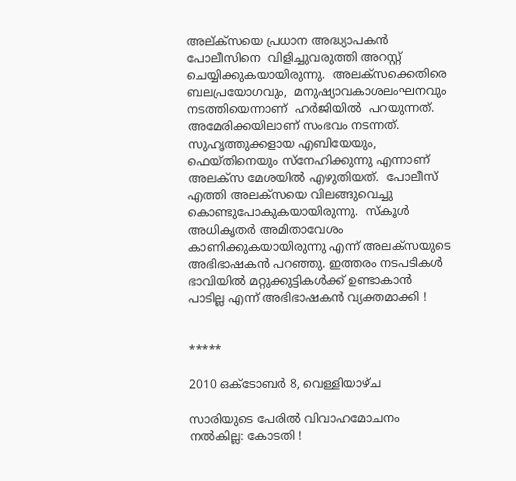അല്ക്സയെ പ്രധാന അദ്ധ്യാപകന്‍  പോലീസിനെ  വിളിച്ചുവരുത്തി അറസ്റ്റ്  ചെയ്യിക്കുകയായിരുന്നു.  അലക്സക്കെതിരെ  ബലപ്രയോഗവും,  മനുഷ്യാവകാശലംഘനവും   നടത്തിയെന്നാണ്  ഹര്‍ജിയില്‍  പറയുന്നത്.  അമേരിക്കയിലാണ് സംഭവം നടന്നത്. സുഹൃത്തുക്കളായ എബിയേയും, ഫെയ്തിനെയും സ്നേഹിക്കുന്നു എന്നാണ് അലക്സ മേശയില്‍ എഴുതിയത്.  പോലീസ് എത്തി അലക്സയെ വിലങ്ങുവെച്ചു കൊണ്ടുപോകുകയായിരുന്നു.  സ്കൂള്‍ അധികൃതര്‍ അമിതാവേശം കാണിക്കുകയായിരുന്നു എന്ന്‍ അലക്സയുടെ അഭിഭാഷകന്‍ പറഞ്ഞു. ഇത്തരം നടപടികള്‍ ഭാവിയില്‍ മറ്റുക്കുട്ടികള്‍ക്ക് ഉണ്ടാകാന്‍ പാടില്ല എന്ന്‍ അഭിഭാഷകന്‍ വ്യക്തമാക്കി !


*****

2010 ഒക്‌ടോബർ 8, വെള്ളിയാഴ്‌ച

സാരിയുടെ പേരില്‍ വിവാഹമോചനം നല്‍കില്ല: കോടതി !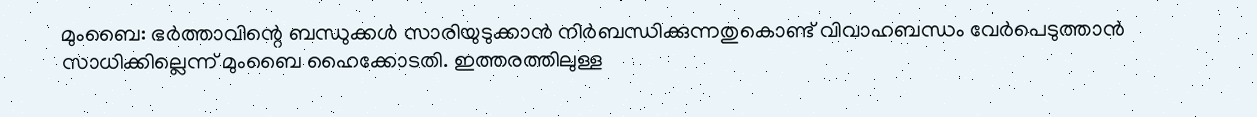മുംബൈ: ഭര്‍ത്താവിന്റെ ബന്ധുക്കള്‍ സാരിയുടുക്കാന്‍ നിര്‍ബന്ധിക്കുന്നതുകൊണ്ട് വിവാഹബന്ധം വേര്‍പെടുത്താന്‍ സാധിക്കില്ലെന്ന് മുംബൈ ഹൈക്കോടതി. ഇത്തരത്തിലുള്ള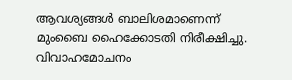ആവശ്യങ്ങള്‍ ബാലിശമാണെന്ന് മുംബൈ ഹൈക്കോടതി നിരീക്ഷിച്ചു. വിവാഹമോചനം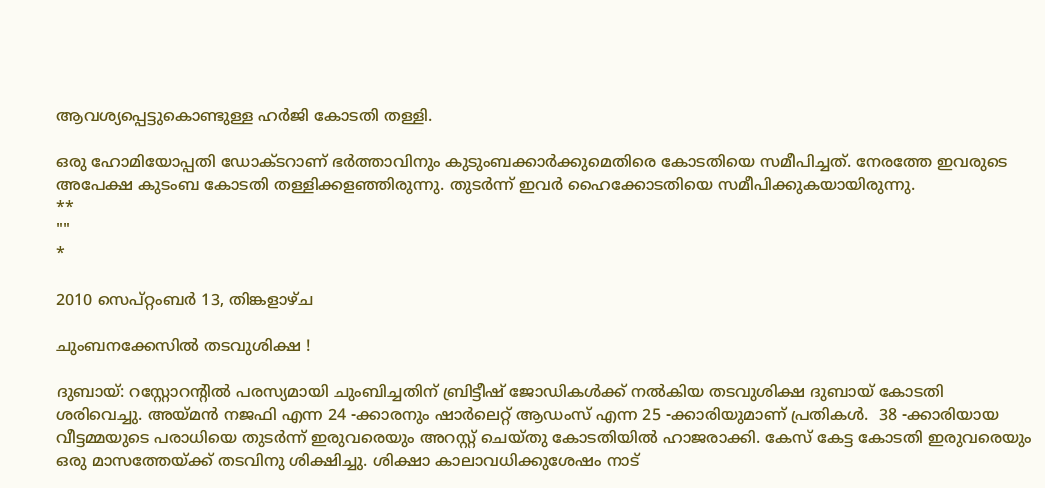ആവശ്യപ്പെട്ടുകൊണ്ടുള്ള ഹര്‍ജി കോടതി തള്ളി.

ഒരു ഹോമിയോപ്പതി ഡോക്ടറാണ് ഭര്‍ത്താവിനും കുടുംബക്കാര്‍ക്കുമെതിരെ കോടതിയെ സമീപിച്ചത്. നേരത്തേ ഇവരുടെ അപേക്ഷ കുടംബ കോടതി തള്ളിക്കളഞ്ഞിരുന്നു. തുടര്‍ന്ന് ഇവര്‍ ഹൈക്കോടതിയെ സമീപിക്കുകയായിരുന്നു.
**
""
*

2010 സെപ്റ്റംബർ 13, തിങ്കളാഴ്‌ച

ചുംബനക്കേസില്‍ തടവുശിക്ഷ !

ദുബായ്: റസ്റ്റോറന്റില്‍ പരസ്യമായി ചുംബിച്ചതിന് ബ്രിട്ടീഷ് ജോഡികള്‍ക്ക് നല്‍കിയ തടവുശിക്ഷ ദുബായ് കോടതി ശരിവെച്ചു. അയ്മന്‍ നജഫി എന്ന 24 -ക്കാരനും ഷാര്‍ലെറ്റ്‌ ആഡംസ് എന്ന 25 -ക്കാരിയുമാണ് പ്രതികള്‍.  38 -ക്കാരിയായ വീട്ടമ്മയുടെ പരാധിയെ തുടര്‍ന്ന് ഇരുവരെയും അറസ്റ്റ് ചെയ്തു കോടതിയില്‍ ഹാജരാക്കി. കേസ് കേട്ട കോടതി ഇരുവരെയും ഒരു മാസത്തേയ്ക്ക് തടവിനു ശിക്ഷിച്ചു. ശിക്ഷാ കാലാവധിക്കുശേഷം നാട്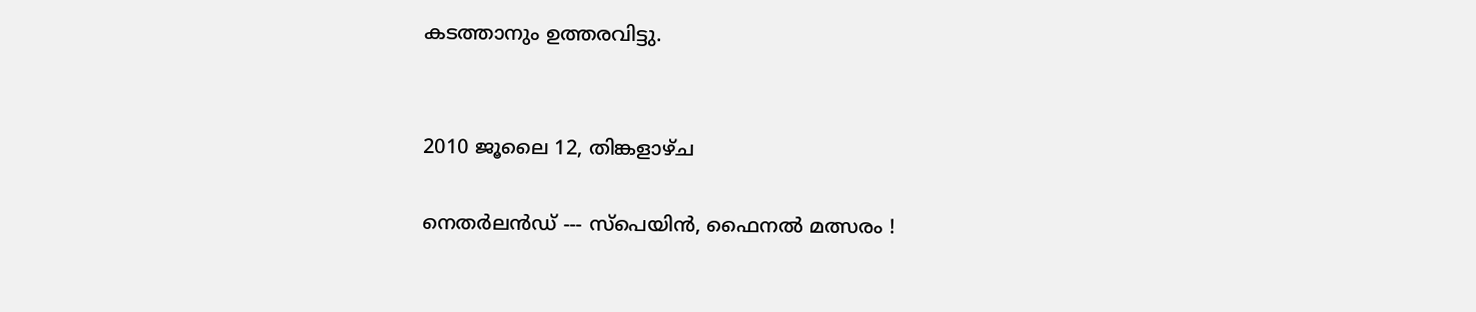കടത്താനും ഉത്തരവിട്ടു.


2010 ജൂലൈ 12, തിങ്കളാഴ്‌ച

നെതര്‍ലന്‍ഡ്‌ --- സ്പെയിന്‍, ഫൈനല്‍ മത്സരം !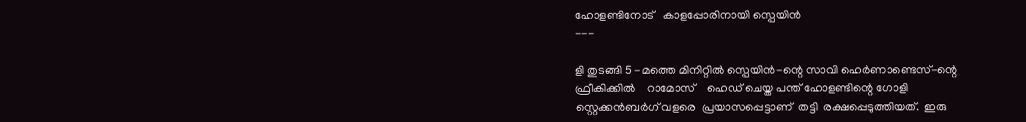ഹോളണ്ടിനോട്   കാളപ്പോരിനായി സ്പെയിന്‍
---

ളി തുടങ്ങി 5 -മത്തെ മിനിറ്റില്‍ സ്പെയിന്‍-ന്റെ സാവി ഹെര്‍ണാണ്ടെസ്-ന്റെ  ഫ്രീകിക്കില്‍    റാമോസ്    ഹെഡ് ചെയ്ത പന്ത് ഹോളണ്ടിന്റെ ഗോളി സ്റ്റെക്കന്‍ബര്‍ഗ് വളരെ  പ്രയാസപ്പെട്ടാണ്  തട്ടി  രക്ഷപ്പെടുത്തിയത്.  ഇരു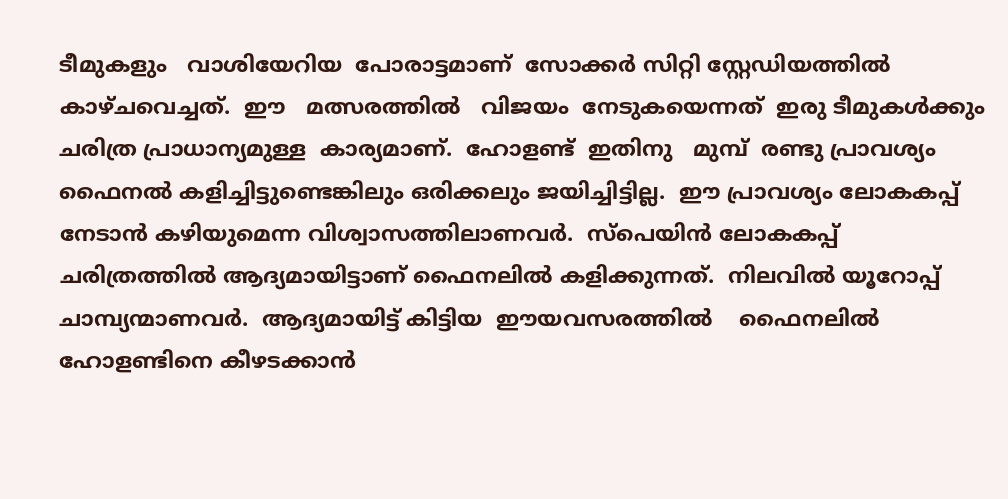ടീമുകളും   വാശിയേറിയ  പോരാട്ടമാണ്  സോക്കര്‍ സിറ്റി സ്റ്റേഡിയത്തില്‍   കാഴ്ചവെച്ചത്.  ഈ   മത്സരത്തില്‍   വിജയം  നേടുകയെന്നത്  ഇരു ടീമുകള്‍ക്കും  ചരിത്ര പ്രാധാന്യമുള്ള  കാര്യമാണ്.  ഹോളണ്ട്  ഇതിനു   മുമ്പ്  രണ്ടു പ്രാവശ്യം ഫൈനല്‍ കളിച്ചിട്ടുണ്ടെങ്കിലും ഒരിക്കലും ജയിച്ചിട്ടില്ല.  ഈ പ്രാവശ്യം ലോകകപ്പ് നേടാന്‍ കഴിയുമെന്ന വിശ്വാസത്തിലാണവര്‍.  സ്പെയിന്‍ ലോകകപ്പ് ചരിത്രത്തില്‍ ആദ്യമായിട്ടാണ് ഫൈനലില്‍ കളിക്കുന്നത്.  നിലവില്‍ യൂറോപ്പ് ചാമ്പ്യന്മാണവര്‍.  ആദ്യമായിട്ട് കിട്ടിയ  ഈയവസരത്തില്‍    ഫൈനലില്‍ ഹോളണ്ടിനെ കീഴടക്കാന്‍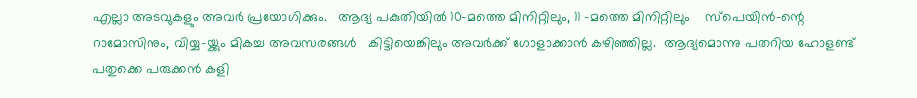എല്ലാ അടവുകളും അവര്‍ പ്രയോഗിക്കും.   ആദ്യ പകുതിയില്‍ 10-മത്തെ മിനിറ്റിലും, 11 -മത്തെ മിനിറ്റിലും    സ്പെയിന്‍-ന്റെ റാമോസിനും, വിയ്യ-യ്ക്കും മികച്ച അവസരങ്ങള്‍   കിട്ടിയെങ്കിലും അവര്‍ക്ക് ഗോളാക്കാന്‍ കഴിഞ്ഞില്ല.  ആദ്യമൊന്നു പതറിയ ഹോളണ്ട് പതുക്കെ പരുക്കന്‍ കളി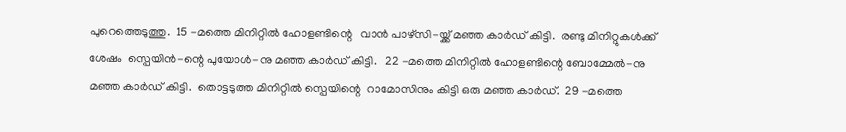പുറെത്തെടുത്തു.  15 -മത്തെ മിനിറ്റില്‍ ഹോളണ്ടിന്റെ   വാന്‍ പാഴ്സി-യ്ക്ക് മഞ്ഞ കാര്‍ഡ് കിട്ടി.  രണ്ടു മിനിറ്റുകള്‍ക്ക് ശേഷം  സ്പെയിന്‍-ന്റെ പുയോള്‍-നു മഞ്ഞ കാര്‍ഡ് കിട്ടി.   22 -മത്തെ മിനിറ്റില്‍ ഹോളണ്ടിന്റെ ബോമ്മേല്‍-നു മഞ്ഞ കാര്‍ഡ് കിട്ടി.  തൊട്ടടുത്ത മിനിറ്റില്‍ സ്പെയിന്റെ  റാമോസിനും കിട്ടി ഒരു മഞ്ഞ കാര്‍ഡ്.  29 -മത്തെ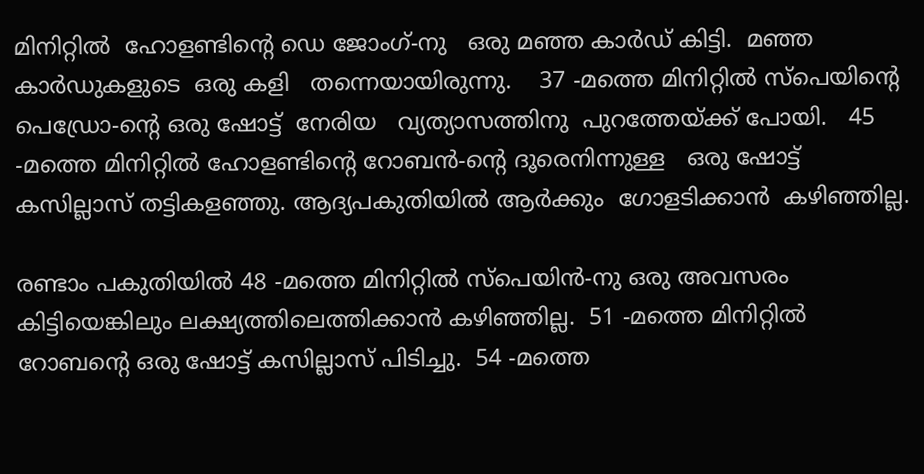മിനിറ്റില്‍  ഹോളണ്ടിന്റെ ഡെ ജോംഗ്-നു   ഒരു മഞ്ഞ കാര്‍ഡ് കിട്ടി.  മഞ്ഞ കാര്‍ഡുകളുടെ  ഒരു കളി   തന്നെയായിരുന്നു.    37 -മത്തെ മിനിറ്റില്‍ സ്പെയിന്റെ പെഡ്രോ-ന്റെ ഒരു ഷോട്ട്  നേരിയ   വ്യത്യാസത്തിനു  പുറത്തേയ്ക്ക് പോയി.   45 -മത്തെ മിനിറ്റില്‍ ഹോളണ്ടിന്റെ റോബന്‍-ന്റെ ദൂരെനിന്നുള്ള   ഒരു ഷോട്ട് കസില്ലാസ് തട്ടികളഞ്ഞു. ആദ്യപകുതിയില്‍ ആര്‍ക്കും  ഗോളടിക്കാന്‍  കഴിഞ്ഞില്ല.

രണ്ടാം പകുതിയില്‍ 48 -മത്തെ മിനിറ്റില്‍ സ്പെയിന്‍-നു ഒരു അവസരം  കിട്ടിയെങ്കിലും ലക്ഷ്യത്തിലെത്തിക്കാന്‍ കഴിഞ്ഞില്ല.  51 -മത്തെ മിനിറ്റില്‍ റോബന്റെ ഒരു ഷോട്ട് കസില്ലാസ് പിടിച്ചു.  54 -മത്തെ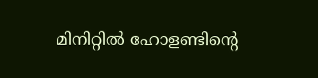മിനിറ്റില്‍ ഹോളണ്ടിന്റെ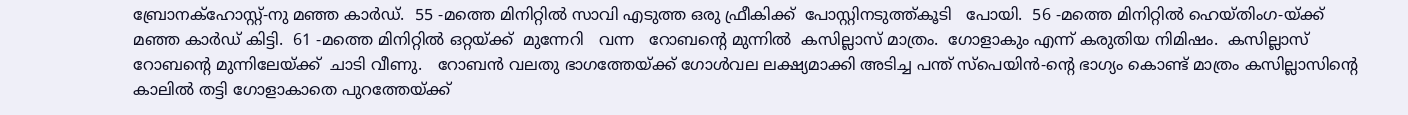ബ്രോനക്ഹോസ്റ്റ്-നു മഞ്ഞ കാര്‍ഡ്.  55 -മത്തെ മിനിറ്റില്‍ സാവി എടുത്ത ഒരു ഫ്രീകിക്ക്  പോസ്റ്റിനടുത്ത്കൂടി   പോയി.  56 -മത്തെ മിനിറ്റില്‍ ഹെയ്തിംഗ-യ്ക്ക് മഞ്ഞ കാര്‍ഡ് കിട്ടി.  61 -മത്തെ മിനിറ്റില്‍ ഒറ്റയ്ക്ക്  മുന്നേറി   വന്ന   റോബന്റെ മുന്നില്‍  കസില്ലാസ് മാത്രം.  ഗോളാകും എന്ന് കരുതിയ നിമിഷം.  കസില്ലാസ് റോബന്റെ മുന്നിലേയ്ക്ക്  ചാടി വീണു.   റോബന്‍ വലതു ഭാഗത്തേയ്ക്ക് ഗോള്‍വല ലക്ഷ്യമാക്കി അടിച്ച പന്ത് സ്പെയിന്‍-ന്റെ ഭാഗ്യം കൊണ്ട് മാത്രം കസില്ലാസിന്റെ കാലില്‍ തട്ടി ഗോളാകാതെ പുറത്തേയ്ക്ക്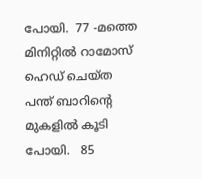പോയി.  77 -മത്തെ മിനിറ്റില്‍ റാമോസ് ഹെഡ് ചെയ്ത പന്ത് ബാറിന്റെ മുകളില്‍ കൂടി  പോയി.   85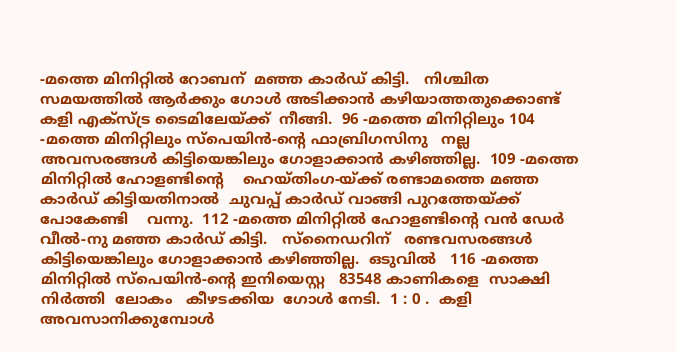-മത്തെ മിനിറ്റില്‍ റോബന്  മഞ്ഞ കാര്‍ഡ് കിട്ടി.   നിശ്ചിത സമയത്തില്‍ ആര്‍ക്കും ഗോള്‍ അടിക്കാന്‍ കഴിയാത്തതുക്കൊണ്ട് കളി എക്സ്ട്ര ടൈമിലേയ്ക്ക്  നീങ്ങി.  96 -മത്തെ മിനിറ്റിലും 104 -മത്തെ മിനിറ്റിലും സ്പെയിന്‍-ന്റെ ഫാബ്രിഗസിനു   നല്ല   അവസരങ്ങള്‍ കിട്ടിയെങ്കിലും ഗോളാക്കാന്‍ കഴിഞ്ഞില്ല.  109 -മത്തെ മിനിറ്റില്‍ ഹോളണ്ടിന്റെ    ഹെയ്തിംഗ-യ്ക്ക് രണ്ടാമത്തെ മഞ്ഞ കാര്‍ഡ് കിട്ടിയതിനാല്‍  ചുവപ്പ് കാര്‍ഡ് വാങ്ങി പുറത്തേയ്ക്ക് പോകേണ്ടി    വന്നു.  112 -മത്തെ മിനിറ്റില്‍ ഹോളണ്ടിന്റെ വന്‍ ഡേര്‍  വീല്‍-നു മഞ്ഞ കാര്‍ഡ് കിട്ടി.   സ്നൈഡറിന്   രണ്ടവസരങ്ങള്‍ കിട്ടിയെങ്കിലും ഗോളാക്കാന്‍ കഴിഞ്ഞില്ല.  ഒടുവില്‍   116 -മത്തെ മിനിറ്റില്‍ സ്പെയിന്‍-ന്റെ ഇനിയെസ്റ്റ   83548 കാണികളെ  സാക്ഷി നിര്‍ത്തി  ലോകം   കീഴടക്കിയ  ഗോള്‍ നേടി.  1 : 0 .  കളി അവസാനിക്കുമ്പോള്‍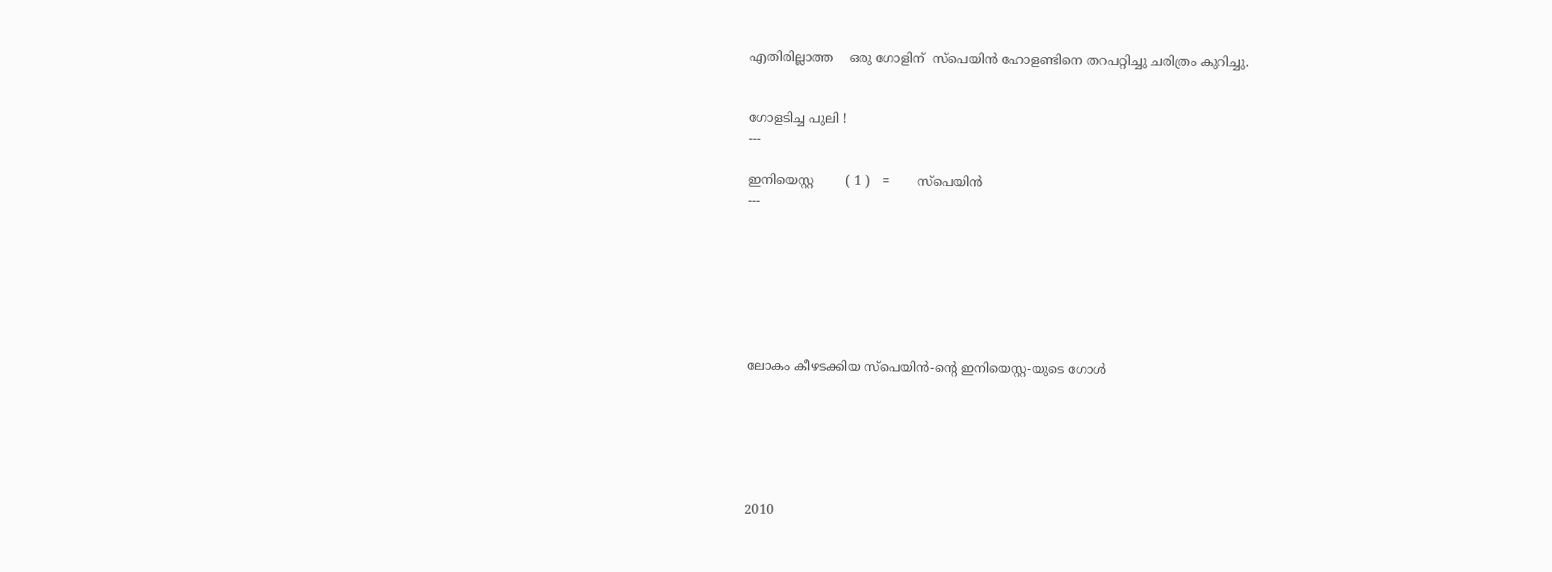എതിരില്ലാത്ത    ഒരു ഗോളിന്  സ്പെയിന്‍ ഹോളണ്ടിനെ തറപറ്റിച്ചു ചരിത്രം കുറിച്ചു.


ഗോളടിച്ച പുലി !
---

ഇനിയെസ്റ്റ        ( 1 )   =       സ്പെയിന്‍
---







ലോകം കീഴടക്കിയ സ്പെയിന്‍-ന്റെ ഇനിയെസ്റ്റ-യുടെ ഗോള്‍






2010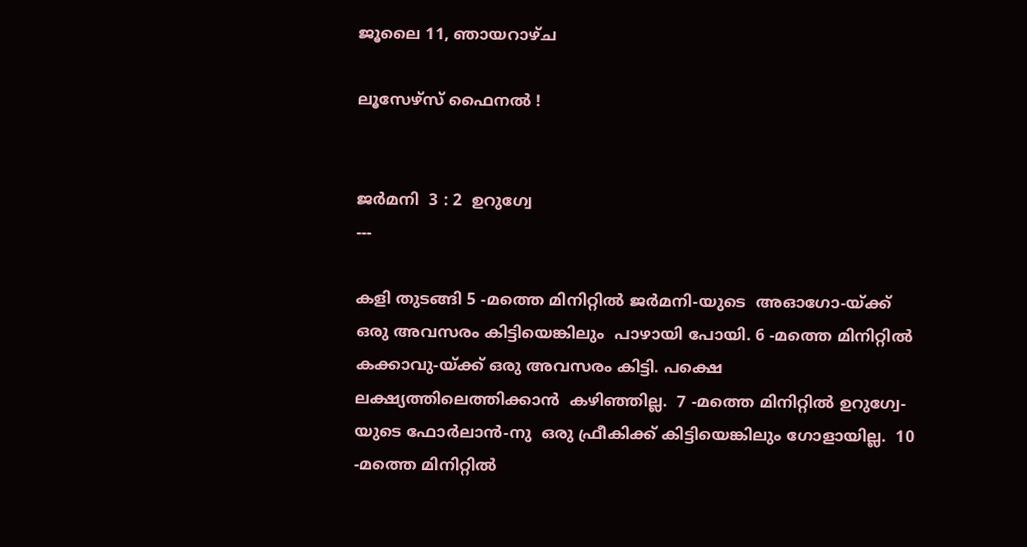ജൂലൈ 11, ഞായറാഴ്‌ച

ലൂസേഴ്സ് ഫൈനല്‍ !


ജര്‍മനി  3 : 2  ഉറുഗ്വേ
---

കളി തുടങ്ങി 5 -മത്തെ മിനിറ്റില്‍ ജര്‍മനി-യുടെ  അഓഗോ-യ്ക്ക്   ഒരു അവസരം കിട്ടിയെങ്കിലും  പാഴായി പോയി. 6 -മത്തെ മിനിറ്റില്‍   കക്കാവു-യ്ക്ക് ഒരു അവസരം കിട്ടി. പക്ഷെ  ലക്ഷ്യത്തിലെത്തിക്കാന്‍  കഴിഞ്ഞില്ല.  7 -മത്തെ മിനിറ്റില്‍ ഉറുഗ്വേ-യുടെ ഫോര്‍ലാന്‍-നു  ഒരു ഫ്രീകിക്ക് കിട്ടിയെങ്കിലും ഗോളായില്ല.  10 -മത്തെ മിനിറ്റില്‍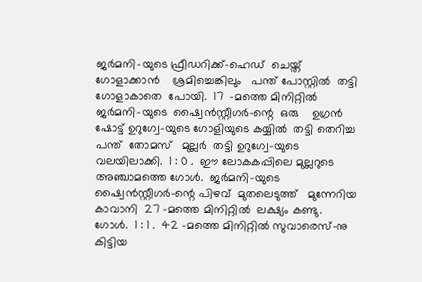ജര്‍മനി-യുടെ ഫ്രീഡറിക്ക്-ഹെഡ്  ചെയ്ത്  ഗോളാക്കാന്‍    ശ്രമിച്ചെങ്കിലും   പന്ത് പോസ്റ്റില്‍  തട്ടി  ഗോളാകാതെ  പോയി.  17  -മത്തെ മിനിറ്റില്‍ ജര്‍മനി-യുടെ  ഷ്വൈന്‍സ്റ്റീഗര്‍-ന്റെ  ഒരു    ഉഗ്രന്‍ ഷോട്ട് ഉറുഗ്വേ-യുടെ ഗോളിയുടെ കയ്യില്‍  തട്ടി തെറിച്ച   പന്ത്  തോമസ്‌   മുല്ലര്‍  തട്ടി ഉറുഗ്വേ-യുടെ വലയിലാക്കി.  1 : 0 .  ഈ ലോകകപ്പിലെ മുല്ലറുടെ  അഞ്ചാമത്തെ ഗോള്‍.  ജര്‍മനി-യുടെ ഷ്വൈന്‍സ്റ്റീഗര്‍-ന്റെ പിഴവ്  മുതലെടുത്ത്‌   മുന്നേറിയ കാവാനി  27 -മത്തെ മിനിറ്റില്‍  ലക്ഷ്യം കണ്ടു. ഗോള്‍.  1 : 1 .  42 -മത്തെ മിനിറ്റില്‍ സുവാരെസ്-നു കിട്ടിയ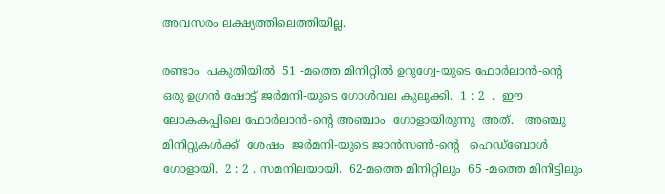അവസരം ലക്ഷ്യത്തിലെത്തിയില്ല.

രണ്ടാം  പകുതിയില്‍  51 -മത്തെ മിനിറ്റില്‍ ഉറുഗ്വേ-യുടെ ഫോര്‍ലാന്‍-ന്റെ ഒരു ഉഗ്രന്‍ ഷോട്ട് ജര്‍മനി-യുടെ ഗോള്‍വല കുലുക്കി.  1 : 2  .  ഈ ലോകകപ്പിലെ ഫോര്‍ലാന്‍-ന്റെ അഞ്ചാം  ഗോളായിരുന്നു  അത്.   അഞ്ചു മിനിറ്റുകള്‍ക്ക്  ശേഷം  ജര്‍മനി-യുടെ ജാന്‍സണ്‍-ന്റെ   ഹെഡ്ബോള്‍  ഗോളായി.  2 : 2 . സമനിലയായി.  62-മത്തെ മിനിറ്റിലും  65 -മത്തെ മിനിട്ടിലും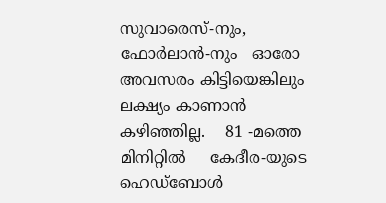സുവാരെസ്-നും,  ഫോര്‍ലാന്‍-നും   ഓരോ  അവസരം കിട്ടിയെങ്കിലും ലക്ഷ്യം കാണാന്‍    കഴിഞ്ഞില്ല.    81 -മത്തെ  മിനിറ്റില്‍     കേദീര-യുടെ ഹെഡ്ബോള്‍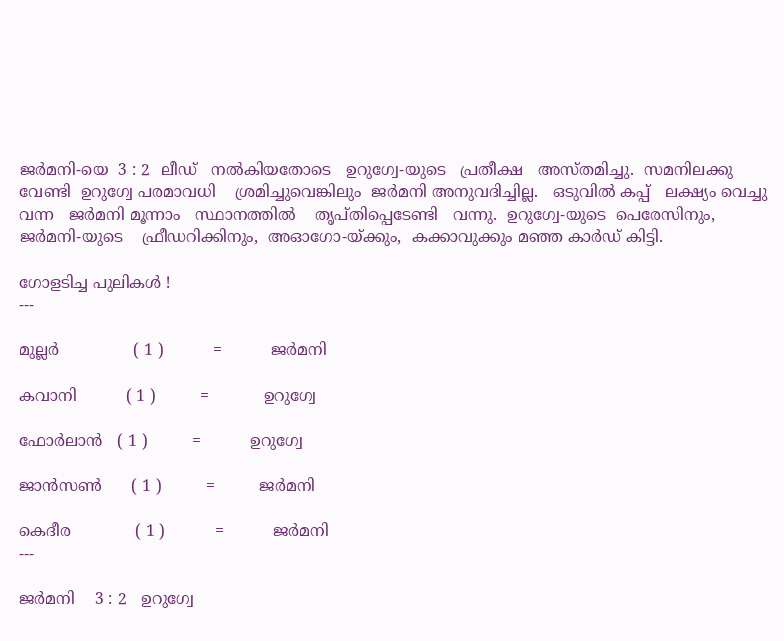ജര്‍മനി-യെ  3 : 2  ലീഡ്   നല്‍കിയതോടെ   ഉറുഗ്വേ-യുടെ   പ്രതീക്ഷ   അസ്തമിച്ചു.  സമനിലക്കു വേണ്ടി  ഉറുഗ്വേ പരമാവധി    ശ്രമിച്ചുവെങ്കിലും  ജര്‍മനി അനുവദിച്ചില്ല.   ഒടുവില്‍ കപ്പ്‌   ലക്ഷ്യം വെച്ചു   വന്ന   ജര്‍മനി മൂന്നാം   സ്ഥാനത്തില്‍    തൃപ്തിപ്പെടേണ്ടി   വന്നു.  ഉറുഗ്വേ-യുടെ  പെരേസിനും,  ജര്‍മനി-യുടെ    ഫ്രീഡറിക്കിനും,  അഓഗോ-യ്ക്കും,  കക്കാവുക്കും മഞ്ഞ കാര്‍ഡ് കിട്ടി.

ഗോളടിച്ച പുലികള്‍ !
---

മുല്ലര്‍               ( 1 )          =          ജര്‍മനി

കവാനി          ( 1 )         =           ഉറുഗ്വേ

ഫോര്‍ലാന്‍   ( 1 )         =          ഉറുഗ്വേ

ജാന്‍സണ്‍      ( 1 )         =         ജര്‍മനി

കെദീര             ( 1 )          =          ജര്‍മനി
---

ജര്‍മനി    3 : 2   ഉറുഗ്വേ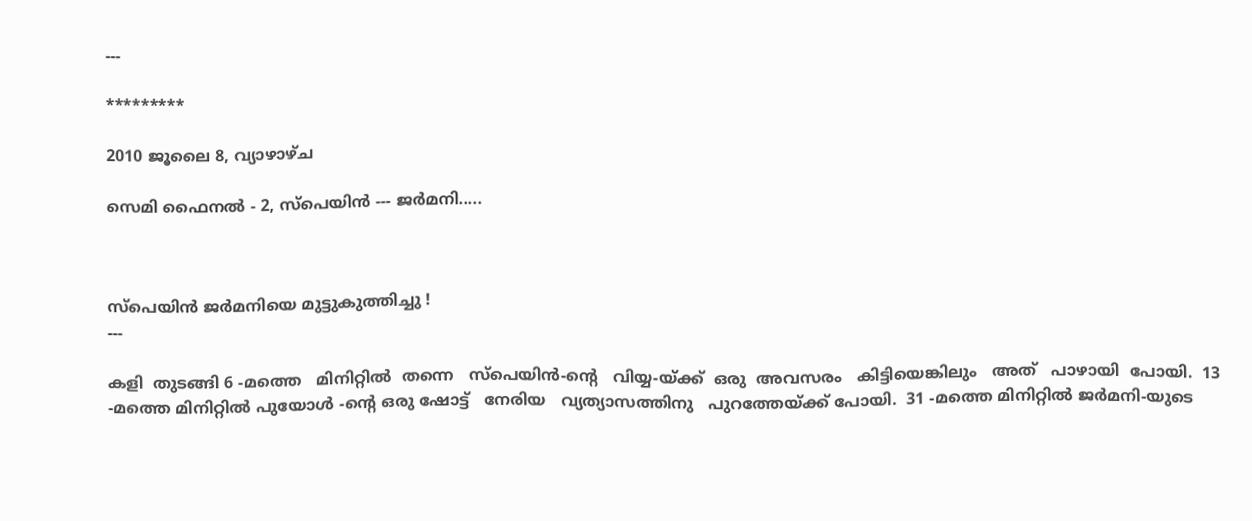---

*********

2010 ജൂലൈ 8, വ്യാഴാഴ്‌ച

സെമി ഫൈനല്‍ - 2, സ്പെയിന്‍ --- ജര്‍മനി.....



സ്പെയിന്‍ ജര്‍മനിയെ മുട്ടുകുത്തിച്ചു !
---

കളി  തുടങ്ങി 6 -മത്തെ   മിനിറ്റില്‍  തന്നെ   സ്പെയിന്‍-ന്റെ   വിയ്യ-യ്ക്ക്  ഒരു  അവസരം   കിട്ടിയെങ്കിലും   അത്   പാഴായി  പോയി.  13 -മത്തെ മിനിറ്റില്‍ പുയോള്‍ -ന്റെ ഒരു ഷോട്ട്   നേരിയ   വ്യത്യാസത്തിനു   പുറത്തേയ്ക്ക് പോയി.  31 -മത്തെ മിനിറ്റില്‍ ജര്‍മനി-യുടെ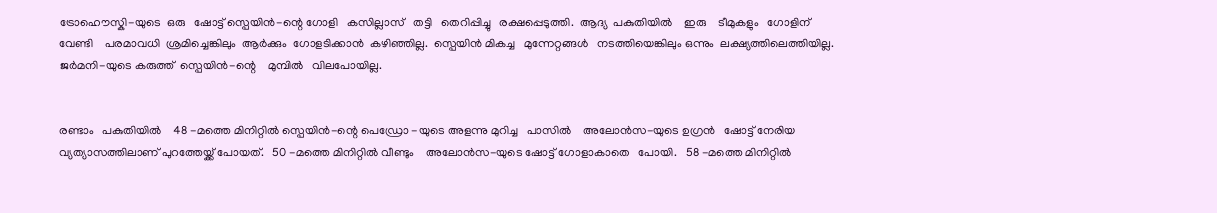ട്രോഹൌസ്കി-യുടെ  ഒരു   ഷോട്ട് സ്പെയിന്‍-ന്റെ ഗോളി   കസില്ലാസ്   തട്ടി   തെറിപ്പിച്ചു   രക്ഷപ്പെടുത്തി.  ആദ്യ  പകുതിയില്‍    ഇരു    ടീമുകളും   ഗോളിന്   വേണ്ടി    പരമാവധി  ശ്രമിച്ചെങ്കിലും  ആര്‍ക്കും  ഗോളടിക്കാന്‍  കഴിഞ്ഞില്ല.  സ്പെയിന്‍ മികച്ച   മുന്നേറ്റങ്ങള്‍   നടത്തിയെങ്കിലും ഒന്നും  ലക്ഷ്യത്തിലെത്തിയില്ല.  ജര്‍മനി-യുടെ കരുത്ത്  സ്പെയിന്‍-ന്റെ    മുമ്പില്‍   വിലപോയില്ല.


രണ്ടാം   പകുതിയില്‍    48 -മത്തെ മിനിറ്റില്‍ സ്പെയിന്‍-ന്റെ പെഡ്രോ -യുടെ അളന്നു മുറിച്ച   പാസില്‍    അലോന്‍സ-യുടെ ഉഗ്രന്‍   ഷോട്ട് നേരിയ വ്യത്യാസത്തിലാണ് പുറത്തേയ്ക്ക് പോയത്.   50 -മത്തെ മിനിറ്റില്‍ വീണ്ടും    അലോന്‍സ-യുടെ ഷോട്ട് ഗോളാകാതെ   പോയി.   58 -മത്തെ മിനിറ്റില്‍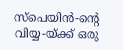സ്പെയിന്‍-ന്റെ വിയ്യ-യ്ക്ക് ഒരു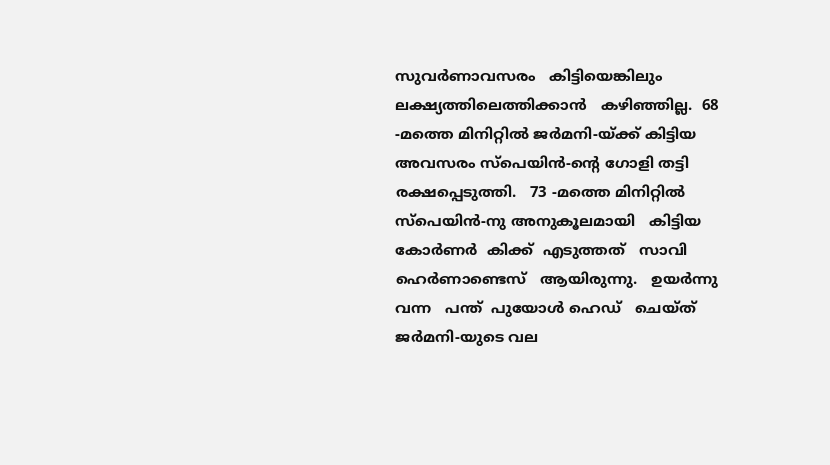സുവര്‍ണാവസരം   കിട്ടിയെങ്കിലും ലക്ഷ്യത്തിലെത്തിക്കാന്‍   കഴിഞ്ഞില്ല.  68 -മത്തെ മിനിറ്റില്‍ ജര്‍മനി-യ്ക്ക് കിട്ടിയ  അവസരം സ്പെയിന്‍-ന്റെ ഗോളി തട്ടി രക്ഷപ്പെടുത്തി.   73 -മത്തെ മിനിറ്റില്‍ സ്പെയിന്‍-നു അനുകൂലമായി   കിട്ടിയ കോര്‍ണര്‍  കിക്ക്  എടുത്തത്   സാവി    ഹെര്‍ണാണ്ടെസ്   ആയിരുന്നു.   ഉയര്‍ന്നു   വന്ന   പന്ത്  പുയോള്‍ ഹെഡ്   ചെയ്ത്   ജര്‍മനി-യുടെ വല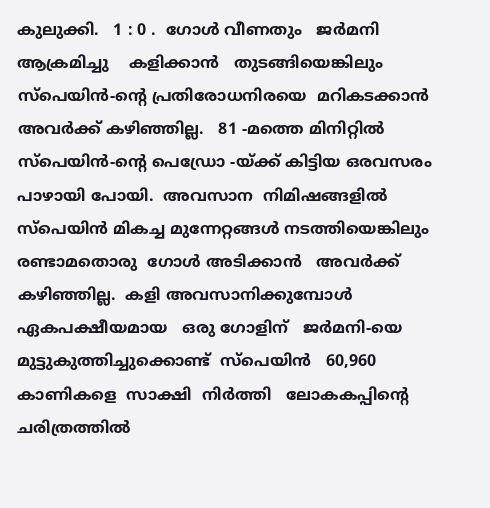കുലുക്കി.   1 : 0 .  ഗോള്‍ വീണതും   ജര്‍മനി    ആക്രമിച്ചു    കളിക്കാന്‍   തുടങ്ങിയെങ്കിലും സ്പെയിന്‍-ന്റെ പ്രതിരോധനിരയെ  മറികടക്കാന്‍    അവര്‍ക്ക് കഴിഞ്ഞില്ല.   81 -മത്തെ മിനിറ്റില്‍  സ്പെയിന്‍-ന്റെ പെഡ്രോ -യ്ക്ക് കിട്ടിയ ഒരവസരം   പാഴായി പോയി.  അവസാന  നിമിഷങ്ങളില്‍   സ്പെയിന്‍ മികച്ച മുന്നേറ്റങ്ങള്‍ നടത്തിയെങ്കിലും   രണ്ടാമതൊരു  ഗോള്‍ അടിക്കാന്‍   അവര്‍ക്ക്  കഴിഞ്ഞില്ല.  കളി അവസാനിക്കുമ്പോള്‍   ഏകപക്ഷീയമായ   ഒരു ഗോളിന്   ജര്‍മനി-യെ   മുട്ടുകുത്തിച്ചുക്കൊണ്ട്  സ്പെയിന്‍   60,960  കാണികളെ  സാക്ഷി  നിര്‍ത്തി   ലോകകപ്പിന്റെ   ചരിത്രത്തില്‍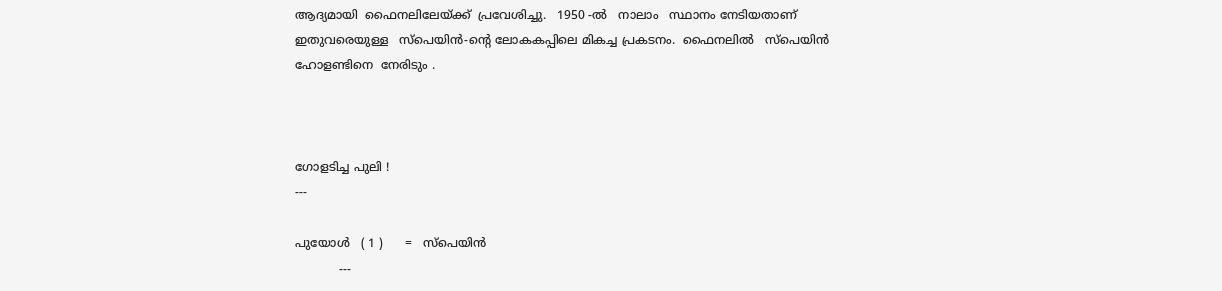ആദ്യമായി  ഫൈനലിലേയ്ക്ക്  പ്രവേശിച്ചു.   1950 -ല്‍   നാലാം   സ്ഥാനം നേടിയതാണ്   ഇതുവരെയുള്ള   സ്പെയിന്‍-ന്റെ ലോകകപ്പിലെ മികച്ച പ്രകടനം.  ഫൈനലില്‍   സ്പെയിന്‍ ഹോളണ്ടിനെ  നേരിടും .



ഗോളടിച്ച പുലി !
---

പുയോള്‍   ( 1 )      =   സ്പെയിന്‍
            ---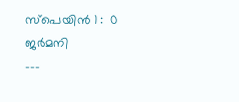സ്പെയിന്‍ 1 :  0  ജര്‍മനി
---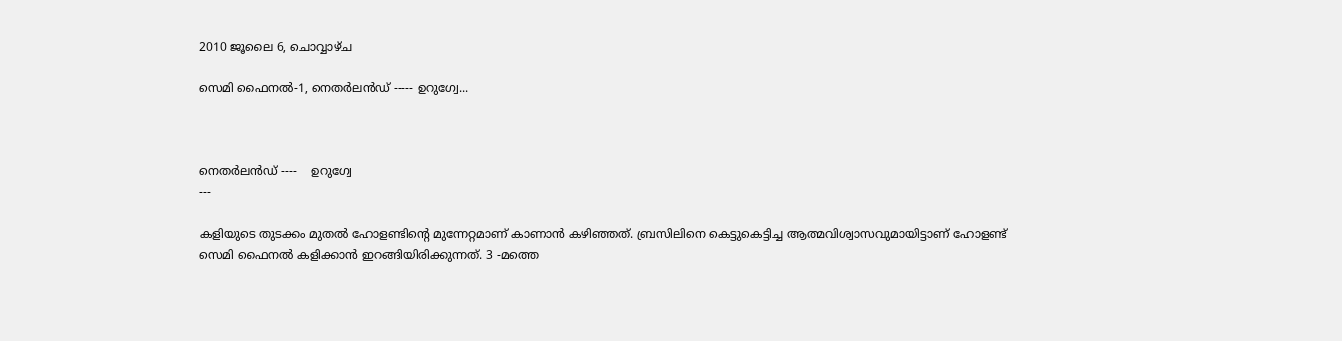2010 ജൂലൈ 6, ചൊവ്വാഴ്ച

സെമി ഫൈനല്‍-1, നെതര്‍ലന്‍ഡ്‌ ----- ഉറുഗ്വേ...



നെതര്‍ലന്‍ഡ്‌ ----    ഉറുഗ്വേ
---

കളിയുടെ തുടക്കം മുതല്‍ ഹോളണ്ടിന്റെ മുന്നേറ്റമാണ് കാണാന്‍ കഴിഞ്ഞത്. ബ്രസിലിനെ കെട്ടുകെട്ടിച്ച ആത്മവിശ്വാസവുമായിട്ടാണ് ഹോളണ്ട് സെമി ഫൈനല്‍ കളിക്കാന്‍ ഇറങ്ങിയിരിക്കുന്നത്. 3 -മത്തെ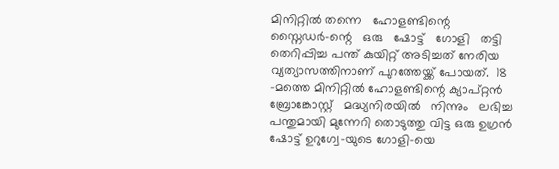മിനിറ്റില്‍ തന്നെ   ഹോളണ്ടിന്റെ  സ്നൈഡര്‍-ന്റെ   ഒരു   ഷോട്ട്   ഗോളി   തട്ടി   തെറിപ്പിച്ച പന്ത് കുയിറ്റ് അടിച്ചത് നേരിയ വ്യത്യാസത്തിനാണ് പുറത്തേയ്ക്ക് പോയത്.  18 -മത്തെ മിനിറ്റില്‍ ഹോളണ്ടിന്റെ ക്യാപ്റ്റന്‍   ബ്രോങ്കോസ്റ്റ്   മദ്ധ്യനിരയില്‍   നിന്നും   ലഭിച്ച പന്തുമായി മുന്നേറി തൊടുത്തു വിട്ട ഒരു ഉഗ്രന്‍ ഷോട്ട് ഉറുഗ്വേ-യുടെ ഗോളി-യെ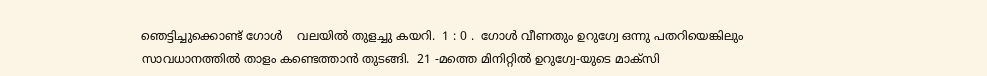ഞെട്ടിച്ചുക്കൊണ്ട് ഗോള്‍    വലയില്‍ തുളച്ചു കയറി.  1 : 0 .  ഗോള്‍ വീണതും ഉറുഗ്വേ ഒന്നു പതറിയെങ്കിലും സാവധാനത്തില്‍ താളം കണ്ടെത്താന്‍ തുടങ്ങി.  21 -മത്തെ മിനിറ്റില്‍ ഉറുഗ്വേ-യുടെ മാക്സി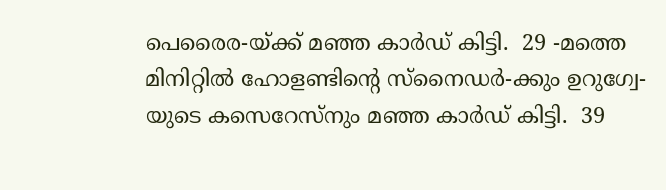പെരൈര-യ്ക്ക് മഞ്ഞ കാര്‍ഡ് കിട്ടി.  29 -മത്തെ മിനിറ്റില്‍ ഹോളണ്ടിന്റെ സ്നൈഡര്‍-ക്കും ഉറുഗ്വേ-യുടെ കസെറേസ്നും മഞ്ഞ കാര്‍ഡ് കിട്ടി.  39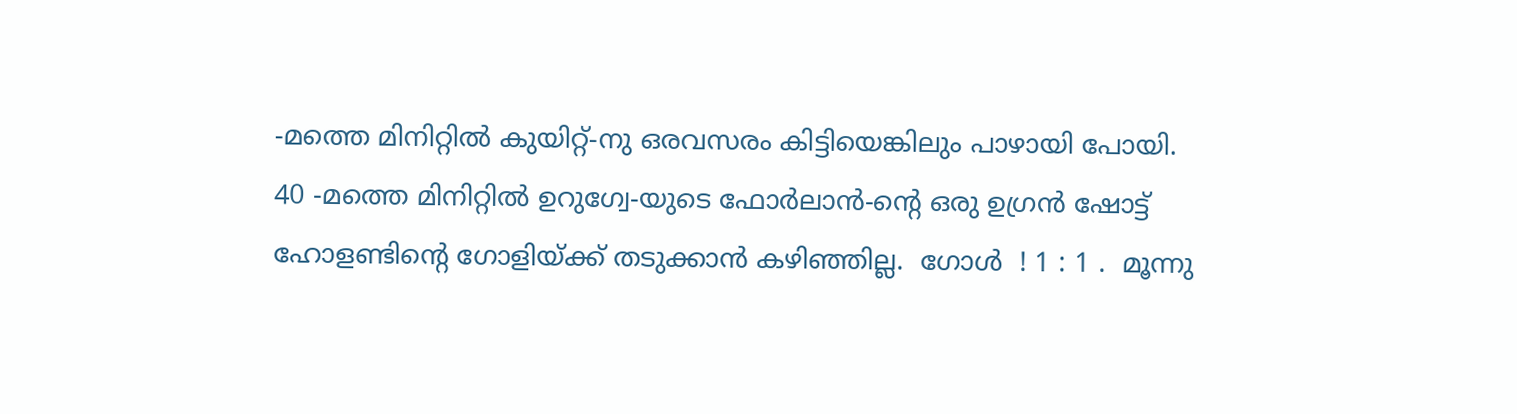-മത്തെ മിനിറ്റില്‍ കുയിറ്റ്-നു ഒരവസരം കിട്ടിയെങ്കിലും പാഴായി പോയി.  40 -മത്തെ മിനിറ്റില്‍ ഉറുഗ്വേ-യുടെ ഫോര്‍ലാന്‍-ന്റെ ഒരു ഉഗ്രന്‍ ഷോട്ട് ഹോളണ്ടിന്റെ ഗോളിയ്ക്ക് തടുക്കാന്‍ കഴിഞ്ഞില്ല.  ഗോള്‍  ! 1 : 1 .  മൂന്നു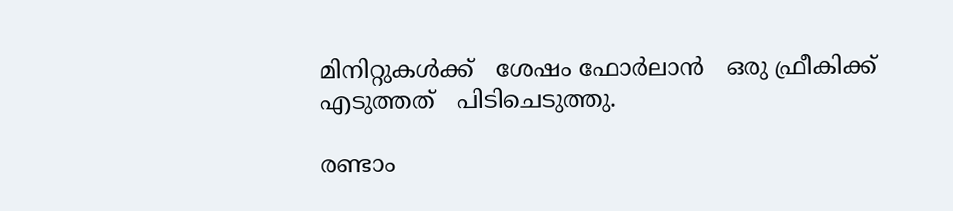മിനിറ്റുകള്‍ക്ക്   ശേഷം ഫോര്‍ലാന്‍   ഒരു ഫ്രീകിക്ക്  എടുത്തത്   പിടിചെടുത്തു.

രണ്ടാം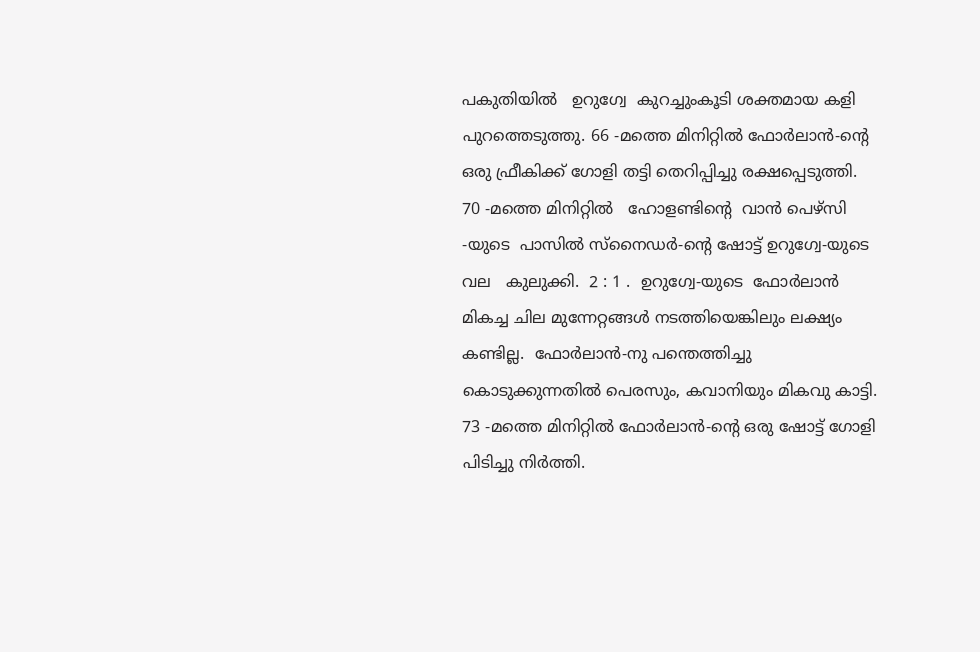പകുതിയില്‍   ഉറുഗ്വേ  കുറച്ചുംകൂടി ശക്തമായ കളി പുറത്തെടുത്തു. 66 -മത്തെ മിനിറ്റില്‍ ഫോര്‍ലാന്‍-ന്റെ ഒരു ഫ്രീകിക്ക് ഗോളി തട്ടി തെറിപ്പിച്ചു രക്ഷപ്പെടുത്തി.  70 -മത്തെ മിനിറ്റില്‍   ഹോളണ്ടിന്റെ  വാന്‍ പെഴ്സി -യുടെ  പാസില്‍ സ്നൈഡര്‍-ന്റെ ഷോട്ട് ഉറുഗ്വേ-യുടെ വല   കുലുക്കി.  2 : 1 .  ഉറുഗ്വേ-യുടെ  ഫോര്‍ലാന്‍ മികച്ച ചില മുന്നേറ്റങ്ങള്‍ നടത്തിയെങ്കിലും ലക്ഷ്യം കണ്ടില്ല.  ഫോര്‍ലാന്‍-നു പന്തെത്തിച്ചു കൊടുക്കുന്നതില്‍ പെരസും, കവാനിയും മികവു കാട്ടി.  73 -മത്തെ മിനിറ്റില്‍ ഫോര്‍ലാന്‍-ന്റെ ഒരു ഷോട്ട് ഗോളി പിടിച്ചു നിര്‍ത്തി.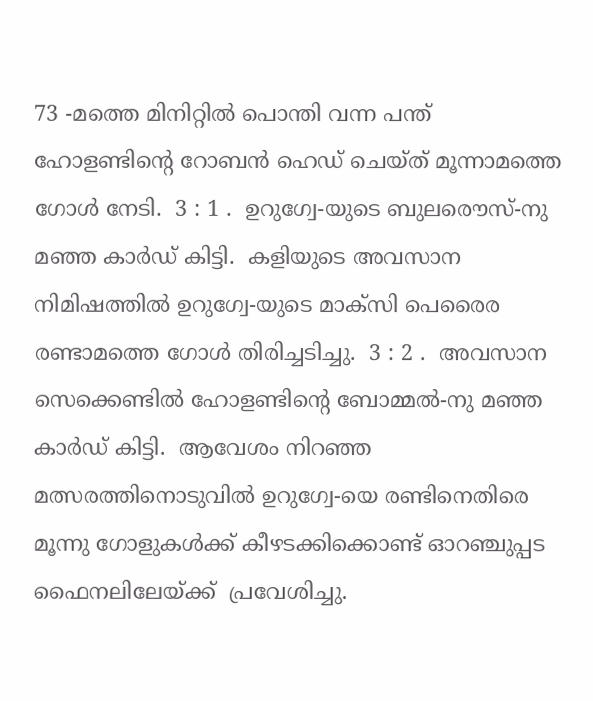73 -മത്തെ മിനിറ്റില്‍ പൊന്തി വന്ന പന്ത് ഹോളണ്ടിന്റെ റോബന്‍ ഹെഡ് ചെയ്ത് മൂന്നാമത്തെ ഗോള്‍ നേടി.  3 : 1 .  ഉറുഗ്വേ-യുടെ ബുലരൌസ്-നു മഞ്ഞ കാര്‍ഡ് കിട്ടി.  കളിയുടെ അവസാന നിമിഷത്തില്‍ ഉറുഗ്വേ-യുടെ മാക്സി പെരൈര രണ്ടാമത്തെ ഗോള്‍ തിരിച്ചടിച്ചു.  3 : 2 .  അവസാന സെക്കെണ്ടില്‍ ഹോളണ്ടിന്റെ ബോമ്മല്‍-നു മഞ്ഞ കാര്‍ഡ് കിട്ടി.  ആവേശം നിറഞ്ഞ മത്സരത്തിനൊടുവില്‍ ഉറുഗ്വേ-യെ രണ്ടിനെതിരെ മൂന്നു ഗോളുകള്‍ക്ക് കീഴടക്കിക്കൊണ്ട് ഓറഞ്ചുപ്പട ഫൈനലിലേയ്ക്ക്  പ്രവേശിച്ചു.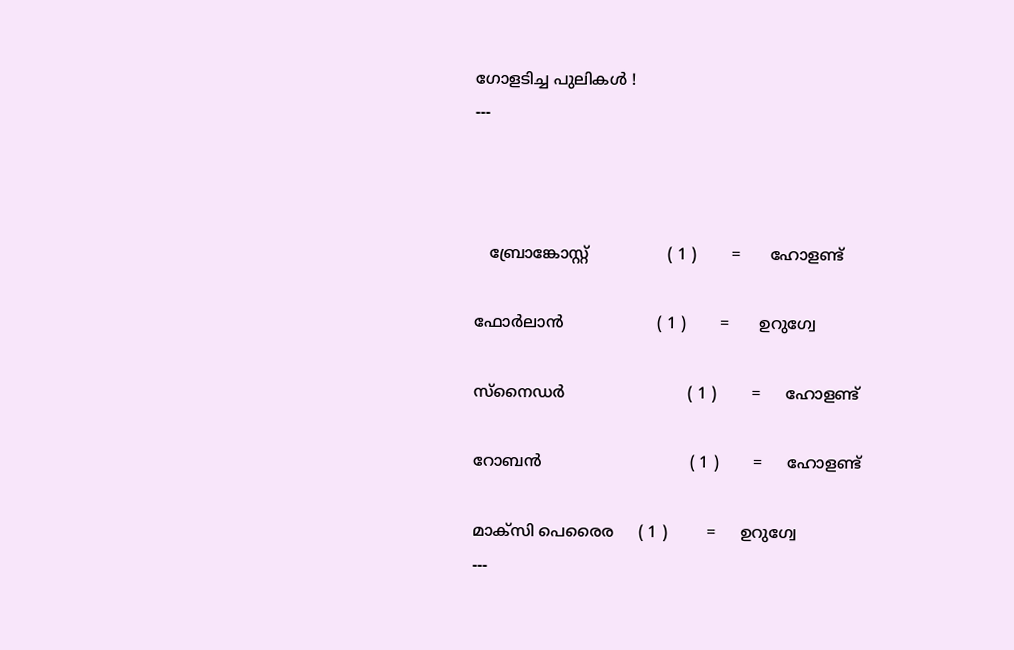ഗോളടിച്ച പുലികള്‍ !
---



   ബ്രോങ്കോസ്റ്റ്                ( 1 )       =      ഹോളണ്ട്

ഫോര്‍ലാന്‍                   ( 1 )       =      ഉറുഗ്വേ

സ്നൈഡര്‍                         ( 1 )       =     ഹോളണ്ട്

റോബന്‍                              ( 1 )       =     ഹോളണ്ട്

മാക്സി പെരൈര     ( 1 )        =     ഉറുഗ്വേ
---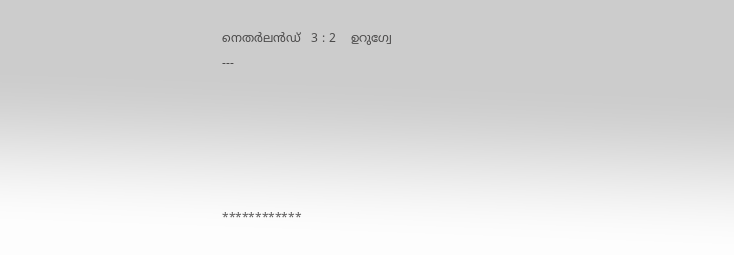നെതര്‍ലന്‍ഡ്‌   3 : 2    ഉറുഗ്വേ
---





************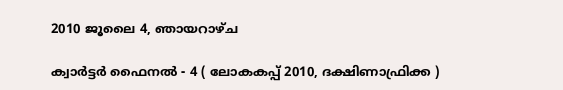2010 ജൂലൈ 4, ഞായറാഴ്‌ച

ക്വാര്‍ട്ടര്‍ ഫൈനല്‍ - 4 ( ലോകകപ്പ് 2010, ദക്ഷിണാഫ്രിക്ക )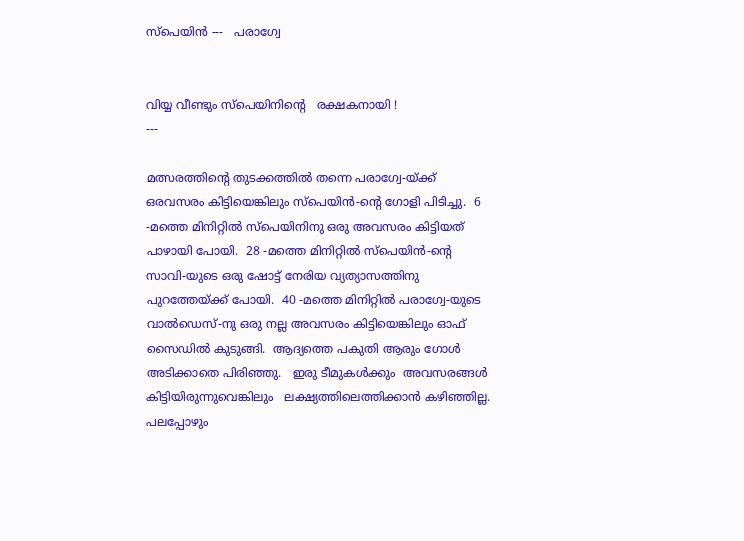സ്പെയിന്‍ ---   പരാഗ്വേ


വിയ്യ വീണ്ടും സ്പെയിനിന്റെ   രക്ഷകനായി !
---

മത്സരത്തിന്റെ തുടക്കത്തില്‍ തന്നെ പരാഗ്വേ-യ്ക്ക് ഒരവസരം കിട്ടിയെങ്കിലും സ്പെയിന്‍-ന്റെ ഗോളി പിടിച്ചു.  6 -മത്തെ മിനിറ്റില്‍ സ്പെയിനിനു ഒരു അവസരം കിട്ടിയത് പാഴായി പോയി.  28 -മത്തെ മിനിറ്റില്‍ സ്പെയിന്‍-ന്റെ സാവി-യുടെ ഒരു ഷോട്ട് നേരിയ വ്യത്യാസത്തിനു പുറത്തേയ്ക്ക് പോയി.  40 -മത്തെ മിനിറ്റില്‍ പരാഗ്വേ-യുടെ വാല്‍ഡെസ്-നു ഒരു നല്ല അവസരം കിട്ടിയെങ്കിലും ഓഫ് സൈഡില്‍ കുടുങ്ങി.  ആദ്യത്തെ പകുതി ആരും ഗോള്‍ അടിക്കാതെ പിരിഞ്ഞു.   ഇരു ടീമുകള്‍ക്കും  അവസരങ്ങള്‍    കിട്ടിയിരുന്നുവെങ്കിലും   ലക്ഷ്യത്തിലെത്തിക്കാന്‍ കഴിഞ്ഞില്ല.  പലപ്പോഴും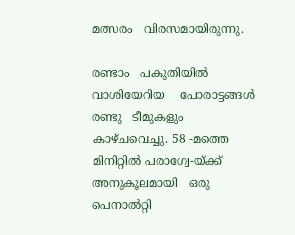മത്സരം   വിരസമായിരുന്നു.

രണ്ടാം   പകുതിയില്‍    വാശിയേറിയ    പോരാട്ടങ്ങള്‍    രണ്ടു   ടീമുകളും   കാഴ്ചവെച്ചു. 58 -മത്തെ മിനിറ്റില്‍ പരാഗ്വേ-യ്ക്ക് അനുകൂലമായി   ഒരു പെനാല്‍റ്റി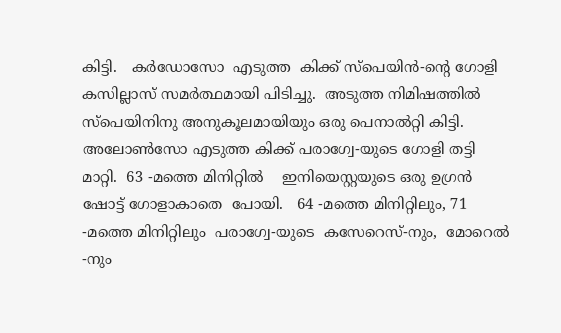കിട്ടി.   കര്‍ഡോസോ  എടുത്ത  കിക്ക് സ്പെയിന്‍-ന്റെ ഗോളി കസില്ലാസ് സമര്‍ത്ഥമായി പിടിച്ചു.  അടുത്ത നിമിഷത്തില്‍ സ്പെയിനിനു അനുകൂലമായിയും ഒരു പെനാല്‍റ്റി കിട്ടി.  അലോണ്‍സോ എടുത്ത കിക്ക് പരാഗ്വേ-യുടെ ഗോളി തട്ടി മാറ്റി.  63 -മത്തെ മിനിറ്റില്‍    ഇനിയെസ്റ്റയുടെ ഒരു ഉഗ്രന്‍ ഷോട്ട് ഗോളാകാതെ  പോയി.   64 -മത്തെ മിനിറ്റിലും, 71 -മത്തെ മിനിറ്റിലും  പരാഗ്വേ-യുടെ  കസേറെസ്-നും,  മോറെല്‍ -നും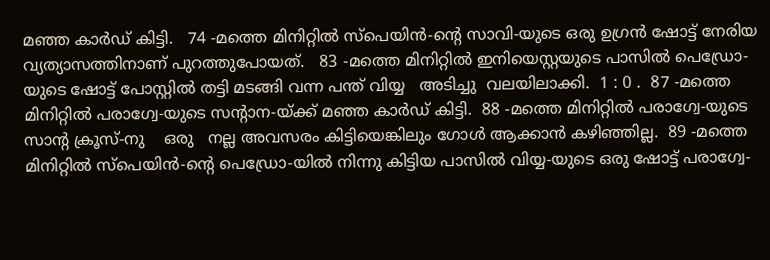മഞ്ഞ കാര്‍ഡ് കിട്ടി.   74 -മത്തെ മിനിറ്റില്‍ സ്പെയിന്‍-ന്റെ സാവി-യുടെ ഒരു ഉഗ്രന്‍ ഷോട്ട് നേരിയ വ്യത്യാസത്തിനാണ് പുറത്തുപോയത്.   83 -മത്തെ മിനിറ്റില്‍ ഇനിയെസ്റ്റയുടെ പാസില്‍ പെഡ്രോ-യുടെ ഷോട്ട് പോസ്റ്റില്‍ തട്ടി മടങ്ങി വന്ന പന്ത് വിയ്യ   അടിച്ചു  വലയിലാക്കി.  1 : 0 .  87 -മത്തെ മിനിറ്റില്‍ പരാഗ്വേ-യുടെ സന്റാന-യ്ക്ക് മഞ്ഞ കാര്‍ഡ് കിട്ടി.  88 -മത്തെ മിനിറ്റില്‍ പരാഗ്വേ-യുടെ സാന്റ ക്രൂസ്-നു    ഒരു   നല്ല അവസരം കിട്ടിയെങ്കിലും ഗോള്‍ ആക്കാന്‍ കഴിഞ്ഞില്ല.  89 -മത്തെ മിനിറ്റില്‍ സ്പെയിന്‍-ന്റെ പെഡ്രോ-യില്‍ നിന്നു കിട്ടിയ പാസില്‍ വിയ്യ-യുടെ ഒരു ഷോട്ട് പരാഗ്വേ-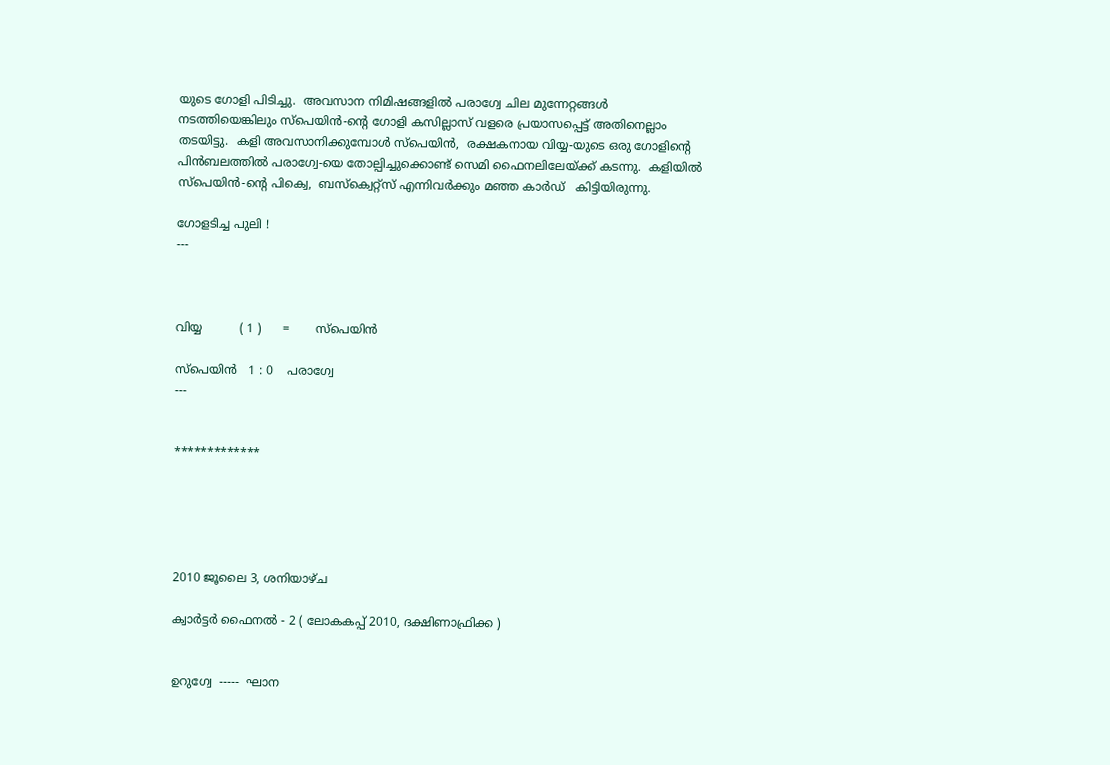യുടെ ഗോളി പിടിച്ചു.  അവസാന നിമിഷങ്ങളില്‍ പരാഗ്വേ ചില മുന്നേറ്റങ്ങള്‍ നടത്തിയെങ്കിലും സ്പെയിന്‍-ന്റെ ഗോളി കസില്ലാസ് വളരെ പ്രയാസപ്പെട്ട് അതിനെല്ലാം തടയിട്ടു.  കളി അവസാനിക്കുമ്പോള്‍ സ്പെയിന്‍,  രക്ഷകനായ വിയ്യ-യുടെ ഒരു ഗോളിന്റെ പിന്‍ബലത്തില്‍ പരാഗ്വേ-യെ തോല്പിച്ചുക്കൊണ്ട് സെമി ഫൈനലിലേയ്ക്ക് കടന്നു.  കളിയില്‍ സ്പെയിന്‍-ന്റെ പിക്വെ,  ബസ്ക്വെറ്റ്സ് എന്നിവര്‍ക്കും മഞ്ഞ കാര്‍ഡ്   കിട്ടിയിരുന്നു.

ഗോളടിച്ച പുലി !
---



വിയ്യ          ( 1 )      =       സ്പെയിന്‍

സ്പെയിന്‍   1 : 0    പരാഗ്വേ
---


*************





2010 ജൂലൈ 3, ശനിയാഴ്‌ച

ക്വാര്‍ട്ടര്‍ ഫൈനല്‍ - 2 ( ലോകകപ്പ് 2010, ദക്ഷിണാഫ്രിക്ക )


ഉറുഗ്വേ  -----  ഘാന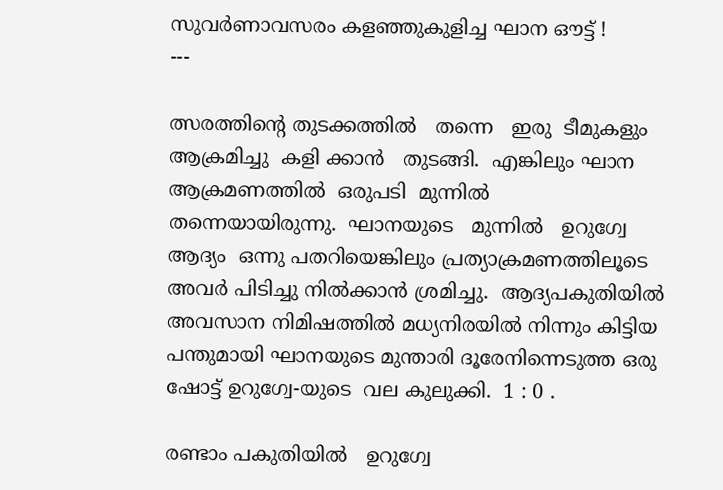സുവര്‍ണാവസരം കളഞ്ഞുകുളിച്ച ഘാന ഔട്ട്‌ !
---

ത്സരത്തിന്റെ തുടക്കത്തില്‍   തന്നെ   ഇരു  ടീമുകളും  ആക്രമിച്ചു  കളി ക്കാന്‍   തുടങ്ങി.  എങ്കിലും ഘാന  ആക്രമണത്തില്‍  ഒരുപടി  മുന്നില്‍   തന്നെയായിരുന്നു.  ഘാനയുടെ   മുന്നില്‍   ഉറുഗ്വേ   ആദ്യം  ഒന്നു പതറിയെങ്കിലും പ്രത്യാക്രമണത്തിലൂടെ   അവര്‍ പിടിച്ചു നില്‍ക്കാന്‍ ശ്രമിച്ചു.  ആദ്യപകുതിയില്‍ അവസാന നിമിഷത്തില്‍ മധ്യനിരയില്‍ നിന്നും കിട്ടിയ പന്തുമായി ഘാനയുടെ മുന്താരി ദൂരേനിന്നെടുത്ത ഒരു ഷോട്ട് ഉറുഗ്വേ-യുടെ  വല കുലുക്കി.  1 : 0 .

രണ്ടാം പകുതിയില്‍   ഉറുഗ്വേ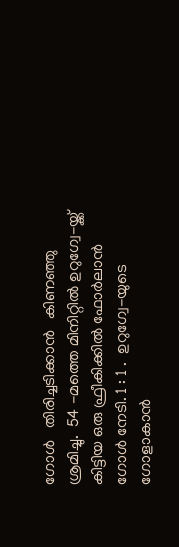ഗോള്‍   തിരിച്ചടിക്കാന്‍   കിണഞ്ഞു  ശ്രമിച്ചു.  54 -മത്തെ മിനിറ്റില്‍ ഉറുഗ്വേ-യ്ക്ക് കിട്ടിയ ഒരു ഫ്രീകിക്കില്‍ ഫോര്‍ലാന്‍ ഗോള്‍ നേടി. 1 : 1 .  ഉറുഗ്വേ-യുടെ ഗോളാകാന്‍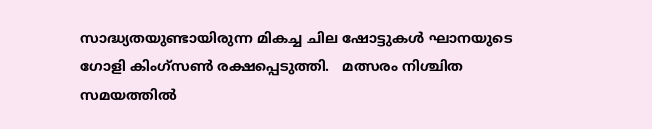സാദ്ധ്യതയുണ്ടായിരുന്ന മികച്ച ചില ഷോട്ടുകള്‍ ഘാനയുടെ ഗോളി കിംഗ്സണ്‍ രക്ഷപ്പെടുത്തി.   മത്സരം നിശ്ചിത  സമയത്തില്‍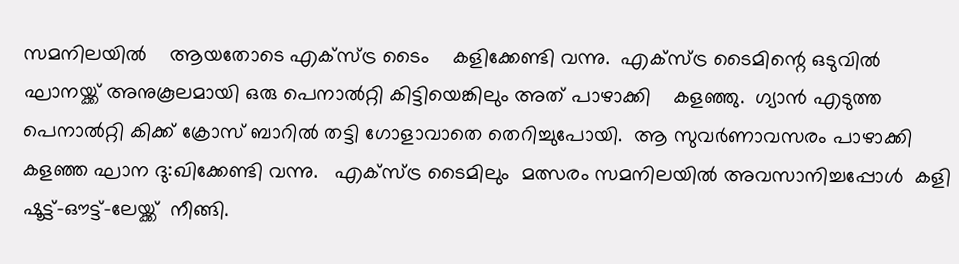സമനിലയില്‍    ആയതോടെ എക്സ്ട്ര ടൈം    കളിക്കേണ്ടി വന്നു.  എക്സ്ട്ര ടൈമിന്റെ ഒടുവില്‍ ഘാനയ്ക്ക് അനുകൂലമായി ഒരു പെനാല്‍റ്റി കിട്ടിയെങ്കിലും അത് പാഴാക്കി    കളഞ്ഞു.  ഗ്യാന്‍ എടുത്ത പെനാല്‍റ്റി കിക്ക് ക്രോസ് ബാറില്‍ തട്ടി ഗോളാവാതെ തെറിച്ചുപോയി.  ആ സുവര്‍ണാവസരം പാഴാക്കി കളഞ്ഞ ഘാന ദു:ഖിക്കേണ്ടി വന്നു.   എക്സ്ട്ര ടൈമിലും  മത്സരം സമനിലയില്‍ അവസാനിച്ചപ്പോള്‍  കളി ഷൂട്ട്‌-ഔട്ട്‌-ലേയ്ക്ക്  നീങ്ങി.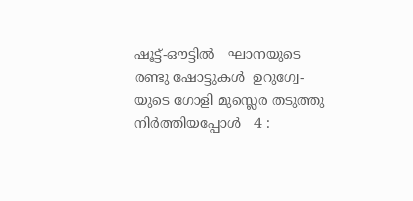ഷൂട്ട്‌-ഔട്ടില്‍   ഘാനയുടെ രണ്ടു ഷോട്ടുകള്‍  ഉറുഗ്വേ-യുടെ ഗോളി മുസ്ലെര തടുത്തു നിര്‍ത്തിയപ്പോള്‍   4 :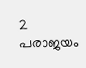2  പരാജയം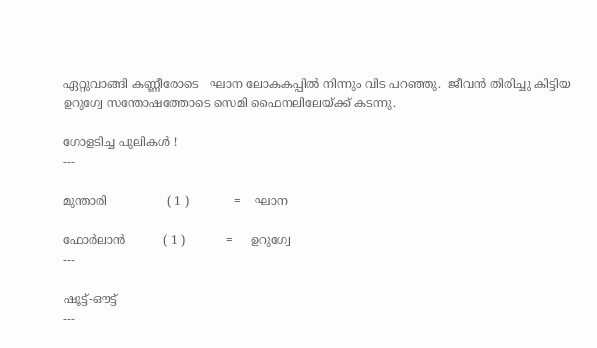ഏറ്റുവാങ്ങി കണ്ണീരോടെ   ഘാന ലോകകപ്പില്‍ നിന്നും വിട പറഞ്ഞു.  ജീവന്‍ തിരിച്ചു കിട്ടിയ ഉറുഗ്വേ സന്തോഷത്തോടെ സെമി ഫൈനലിലേയ്ക്ക് കടന്നു.

ഗോളടിച്ച പുലികള്‍ !
---

മുന്താരി                ( 1 )            =    ഘാന

ഫോര്‍ലാന്‍          ( 1 )           =     ഉറുഗ്വേ
---

ഷൂട്ട്‌-ഔട്ട്‌
---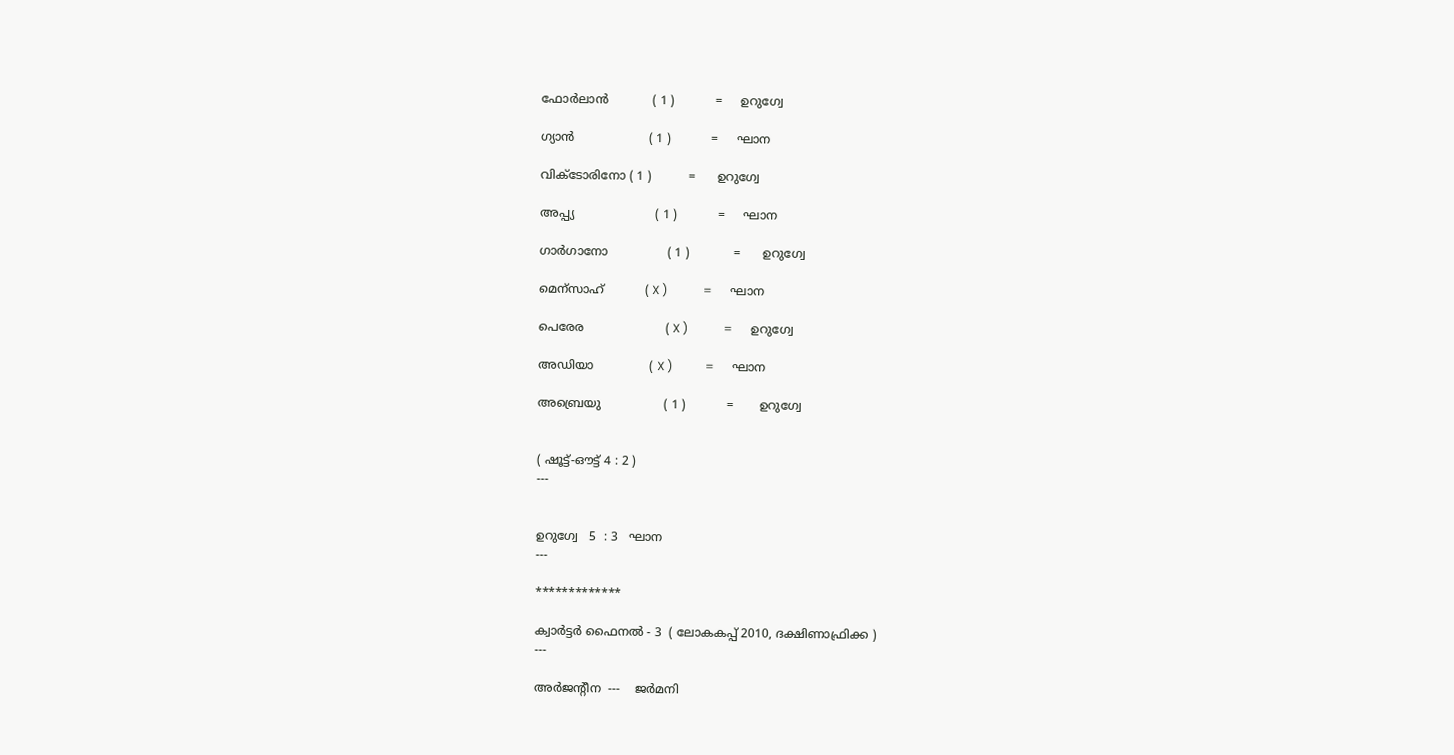ഫോര്‍ലാന്‍            ( 1 )           =     ഉറുഗ്വേ

ഗ്യാന്‍                    ( 1 )           =     ഘാന

വിക്ടോരിനോ ( 1 )          =      ഉറുഗ്വേ

അപ്പ്യ                      ( 1 )           =     ഘാന

ഗാര്‍ഗാനോ                ( 1 )            =      ഉറുഗ്വേ

മെന്സാഹ്           ( X )            =      ഘാന

പെരേര                      ( X )            =      ഉറുഗ്വേ

അഡിയാ               ( X )           =      ഘാന

അബ്രെയു                 ( 1 )           =       ഉറുഗ്വേ


( ഷൂട്ട്‌-ഔട്ട്‌ 4 : 2 )
---


ഉറുഗ്വേ   5  : 3   ഘാന
---

*************

ക്വാര്‍ട്ടര്‍ ഫൈനല്‍ - 3  ( ലോകകപ്പ് 2010, ദക്ഷിണാഫ്രിക്ക )
---

അര്‍ജന്റീന  ---    ജര്‍മനി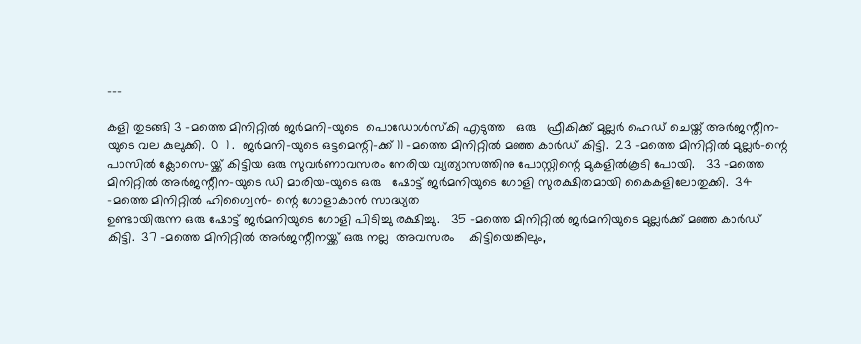---

കളി തുടങ്ങി 3 -മത്തെ മിനിറ്റില്‍ ജര്‍മനി-യുടെ  പൊഡോള്‍സ്കി എടുത്ത   ഒരു   ഫ്രീകിക്ക് മുല്ലര്‍ ഹെഡ് ചെയ്ത് അര്‍ജന്റീന-യുടെ വല കുലുക്കി.  0  1 .  ജര്‍മനി-യുടെ ഒട്ടമെന്റി-ക്ക് 11 -മത്തെ മിനിറ്റില്‍ മഞ്ഞ കാര്‍ഡ് കിട്ടി.  23 -മത്തെ മിനിറ്റില്‍ മുല്ലര്‍-ന്റെ പാസില്‍ ക്ലോസെ-യ്ക്ക് കിട്ടിയ ഒരു സുവര്‍ണാവസരം നേരിയ വ്യത്യാസത്തിനു പോസ്റ്റിന്റെ മുകളില്‍കൂടി പോയി.   33 -മത്തെ മിനിറ്റില്‍ അര്‍ജന്റീന-യുടെ ഡി മാരിയ-യുടെ ഒരു   ഷോട്ട് ജര്‍മനിയുടെ ഗോളി സുരക്ഷിതമായി കൈകളിലോതുക്കി.  34 -മത്തെ മിനിറ്റില്‍ ഹിഗ്വൈന്‍- ന്റെ ഗോളാകാന്‍ സാദ്ധ്യത
ഉണ്ടായിരുന്ന ഒരു ഷോട്ട് ജര്‍മനിയുടെ ഗോളി പിടിച്ചു രക്ഷിച്ചു.   35 -മത്തെ മിനിറ്റില്‍ ജര്‍മനിയുടെ മുല്ലര്‍ക്ക് മഞ്ഞ കാര്‍ഡ് കിട്ടി.  37 -മത്തെ മിനിറ്റില്‍ അര്‍ജന്റീനയ്ക്ക് ഒരു നല്ല  അവസരം    കിട്ടിയെങ്കിലും,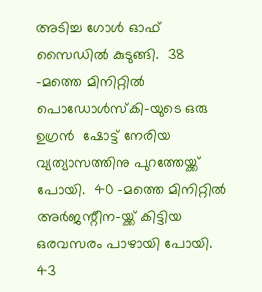അടിച്ച ഗോള്‍ ഓഫ് സൈഡില്‍ കുടുങ്ങി.  38 -മത്തെ മിനിറ്റില്‍ പൊഡോള്‍സ്കി-യുടെ ഒരു ഉഗ്രന്‍  ഷോട്ട് നേരിയ   വ്യത്യാസത്തിനു പുറത്തേയ്ക്ക് പോയി.  40 -മത്തെ മിനിറ്റില്‍ അര്‍ജന്റീന-യ്ക്ക് കിട്ടിയ ഒരവസരം പാഴായി പോയി.  43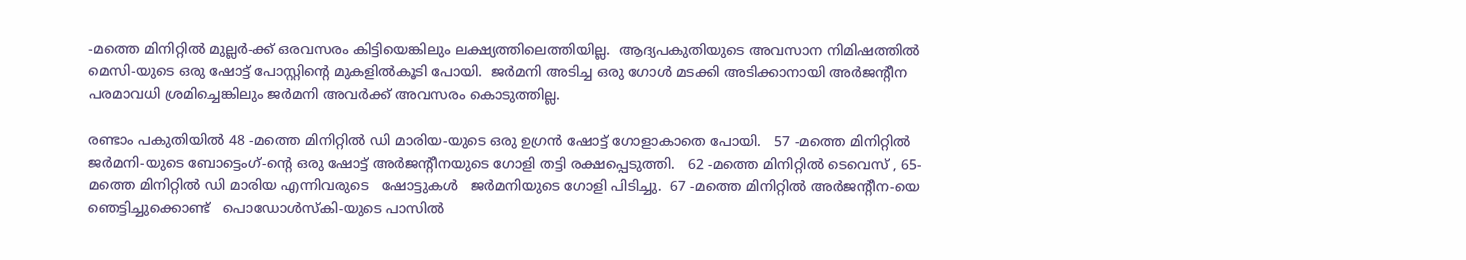-മത്തെ മിനിറ്റില്‍ മുല്ലര്‍-ക്ക് ഒരവസരം കിട്ടിയെങ്കിലും ലക്ഷ്യത്തിലെത്തിയില്ല.  ആദ്യപകുതിയുടെ അവസാന നിമിഷത്തില്‍ മെസി-യുടെ ഒരു ഷോട്ട് പോസ്റ്റിന്റെ മുകളില്‍കൂടി പോയി.  ജര്‍മനി അടിച്ച ഒരു ഗോള്‍ മടക്കി അടിക്കാനായി അര്‍ജന്റീന പരമാവധി ശ്രമിച്ചെങ്കിലും ജര്‍മനി അവര്‍ക്ക് അവസരം കൊടുത്തില്ല.

രണ്ടാം പകുതിയില്‍ 48 -മത്തെ മിനിറ്റില്‍ ഡി മാരിയ-യുടെ ഒരു ഉഗ്രന്‍ ഷോട്ട് ഗോളാകാതെ പോയി.   57 -മത്തെ മിനിറ്റില്‍ ജര്‍മനി-യുടെ ബോട്ടെംഗ്-ന്റെ ഒരു ഷോട്ട് അര്‍ജന്റീനയുടെ ഗോളി തട്ടി രക്ഷപ്പെടുത്തി.   62 -മത്തെ മിനിറ്റില്‍ ടെവെസ് , 65-മത്തെ മിനിറ്റില്‍ ഡി മാരിയ എന്നിവരുടെ   ഷോട്ടുകള്‍   ജര്‍മനിയുടെ ഗോളി പിടിച്ചു.  67 -മത്തെ മിനിറ്റില്‍ അര്‍ജന്റീന-യെ   ഞെട്ടിച്ചുക്കൊണ്ട്   പൊഡോള്‍സ്കി-യുടെ പാസില്‍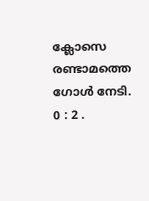ക്ലോസെ രണ്ടാമത്തെ ഗോള്‍ നേടി.   0 : 2 .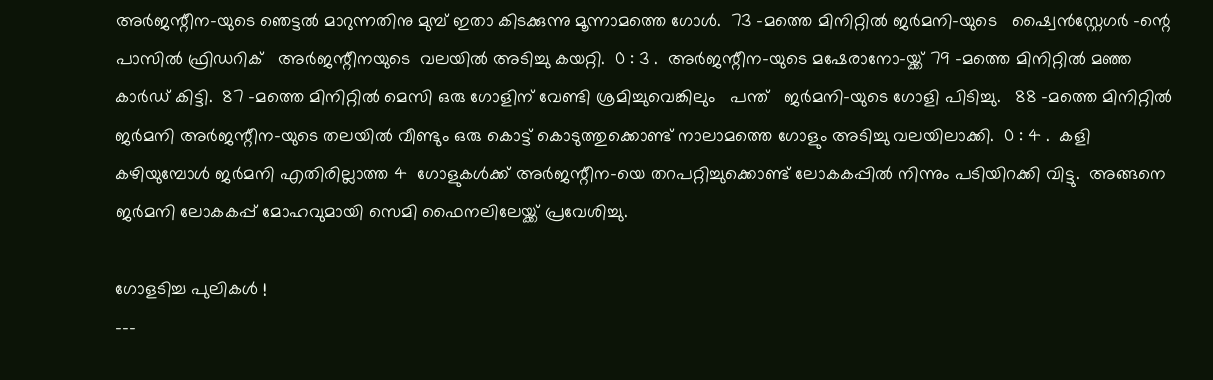അര്‍ജന്റീന-യുടെ ഞെട്ടല്‍ മാറുന്നതിനു മുമ്പ് ഇതാ കിടക്കുന്നു മൂന്നാമത്തെ ഗോള്‍.  73 -മത്തെ മിനിറ്റില്‍ ജര്‍മനി-യുടെ   ഷ്വൈന്‍സ്റ്റേഗര്‍ -ന്റെ പാസില്‍ ഫ്രിഡറിക്   അര്‍ജന്റീനയുടെ  വലയില്‍ അടിച്ചു കയറ്റി.  0 : 3 .  അര്‍ജന്റീന-യുടെ മഷേരാനോ-യ്ക്ക് 79 -മത്തെ മിനിറ്റില്‍ മഞ്ഞ കാര്‍ഡ് കിട്ടി.  87 -മത്തെ മിനിറ്റില്‍ മെസി ഒരു ഗോളിന് വേണ്ടി ശ്രമിച്ചുവെങ്കിലും   പന്ത്   ജര്‍മനി-യുടെ ഗോളി പിടിച്ചു.   88 -മത്തെ മിനിറ്റില്‍ ജര്‍മനി അര്‍ജന്റീന-യുടെ തലയില്‍ വീണ്ടും ഒരു കൊട്ട് കൊടുത്തുക്കൊണ്ട് നാലാമത്തെ ഗോളും അടിച്ചു വലയിലാക്കി.  0 : 4 .  കളി കഴിയുമ്പോള്‍ ജര്‍മനി എതിരില്ലാത്ത 4  ഗോളുകള്‍ക്ക് അര്‍ജന്റീന-യെ തറപറ്റിച്ചുക്കൊണ്ട് ലോകകപ്പില്‍ നിന്നും പടിയിറക്കി വിട്ടു.  അങ്ങനെ ജര്‍മനി ലോകകപ്പ് മോഹവുമായി സെമി ഫൈനലിലേയ്ക്ക് പ്രവേശിച്ചു.

ഗോളടിച്ച പുലികള്‍ !
---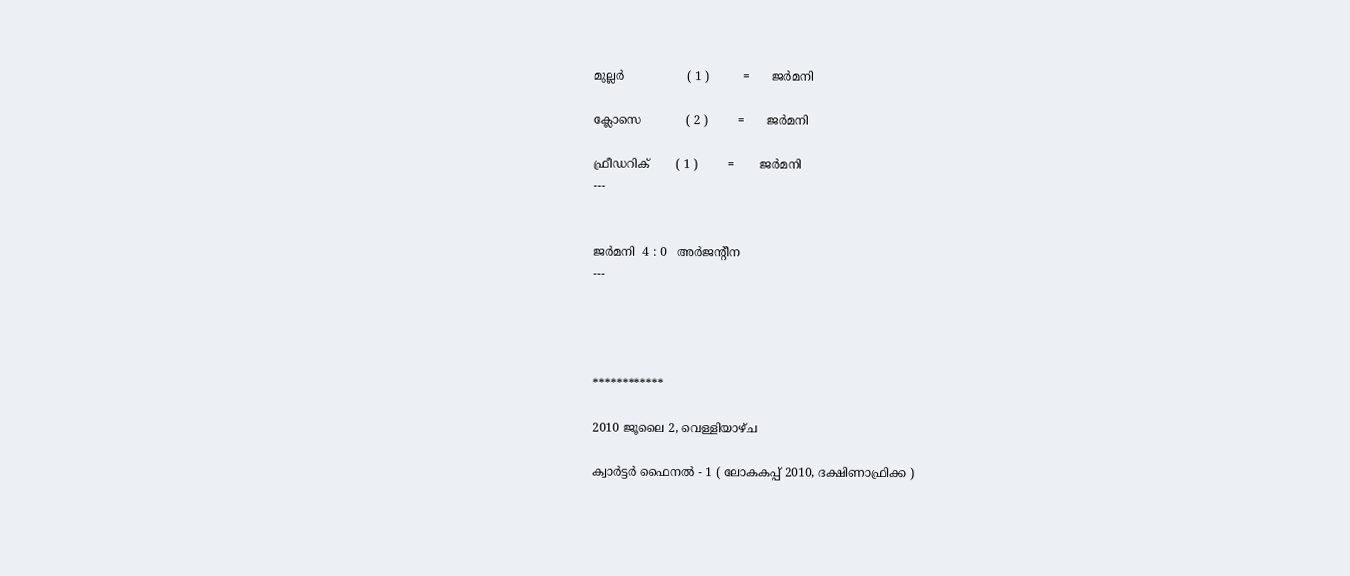മുല്ലര്‍                 ( 1 )         =      ജര്‍മനി

ക്ലോസെ            ( 2 )        =      ജര്‍മനി

ഫ്രീഡറിക്       ( 1 )        =       ജര്‍മനി
---


ജര്‍മനി  4 : 0   അര്‍ജന്റീന
---




************

2010 ജൂലൈ 2, വെള്ളിയാഴ്‌ച

ക്വാര്‍ട്ടര്‍ ഫൈനല്‍ - 1 ( ലോകകപ്പ് 2010, ദക്ഷിണാഫ്രിക്ക )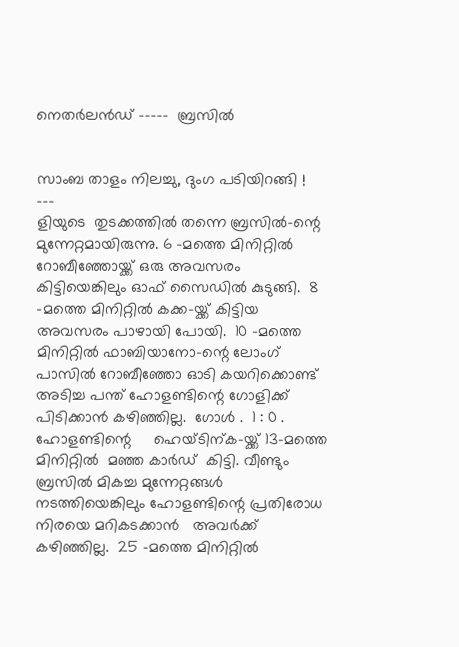നെതര്‍ലന്‍ഡ്‌ -----  ബ്രസില്‍


സാംബ താളം നിലച്ചു, ദുംഗ പടിയിറങ്ങി !
---
ളിയുടെ  തുടക്കത്തില്‍ തന്നെ ബ്രസില്‍-ന്റെ  മുന്നേറ്റമായിരുന്നു. 6 -മത്തെ മിനിറ്റില്‍ റോബീഞ്ഞോയ്ക്ക് ഒരു അവസരം കിട്ടിയെങ്കിലും ഓഫ് സൈഡില്‍ കുടുങ്ങി.  8 -മത്തെ മിനിറ്റില്‍ കക്ക-യ്ക്ക് കിട്ടിയ അവസരം പാഴായി പോയി.  10 -മത്തെ മിനിറ്റില്‍ ഫാബിയാനോ-ന്റെ ലോംഗ് പാസില്‍ റോബീഞ്ഞോ ഓടി കയറിക്കൊണ്ട്   അടിച്ച പന്ത് ഹോളണ്ടിന്റെ ഗോളിക്ക് പിടിക്കാന്‍ കഴിഞ്ഞില്ല.  ഗോള്‍ .  1 : 0 . ഹോളണ്ടിന്റെ     ഹെയ്ടിന്ക-യ്ക്ക് 13-മത്തെ മിനിറ്റില്‍  മഞ്ഞ കാര്‍ഡ്  കിട്ടി. വീണ്ടും   ബ്രസില്‍ മികച്ച മുന്നേറ്റങ്ങള്‍ നടത്തിയെങ്കിലും ഹോളണ്ടിന്റെ പ്രതിരോധ നിരയെ മറികടക്കാന്‍   അവര്‍ക്ക്  കഴിഞ്ഞില്ല.  25 -മത്തെ മിനിറ്റില്‍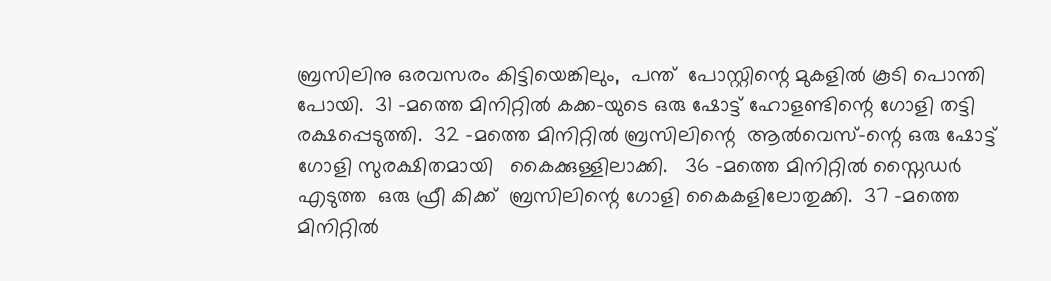ബ്രസിലിനു ഒരവസരം കിട്ടിയെങ്കിലും,  പന്ത്  പോസ്റ്റിന്റെ മുകളില്‍ കൂടി പൊന്തി പോയി.  31 -മത്തെ മിനിറ്റില്‍ കക്ക-യുടെ ഒരു ഷോട്ട് ഹോളണ്ടിന്റെ ഗോളി തട്ടി രക്ഷപ്പെടുത്തി.  32 -മത്തെ മിനിറ്റില്‍ ബ്രസിലിന്റെ  ആല്‍വെസ്-ന്റെ ഒരു ഷോട്ട് ഗോളി സുരക്ഷിതമായി   കൈക്കുള്ളിലാക്കി.   36 -മത്തെ മിനിറ്റില്‍ സ്നൈഡര്‍   എടുത്ത  ഒരു ഫ്രീ കിക്ക്  ബ്രസിലിന്റെ ഗോളി കൈകളിലോതുക്കി.  37 -മത്തെ മിനിറ്റില്‍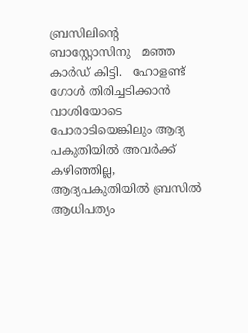ബ്രസിലിന്റെ     ബാസ്റ്റോസിനു   മഞ്ഞ കാര്‍ഡ് കിട്ടി.   ഹോളണ്ട്  ഗോള്‍ തിരിച്ചടിക്കാന്‍  വാശിയോടെ   പോരാടിയെങ്കിലും ആദ്യ പകുതിയില്‍ അവര്‍ക്ക് കഴിഞ്ഞില്ല,  ആദ്യപകുതിയില്‍ ബ്രസില്‍ ആധിപത്യം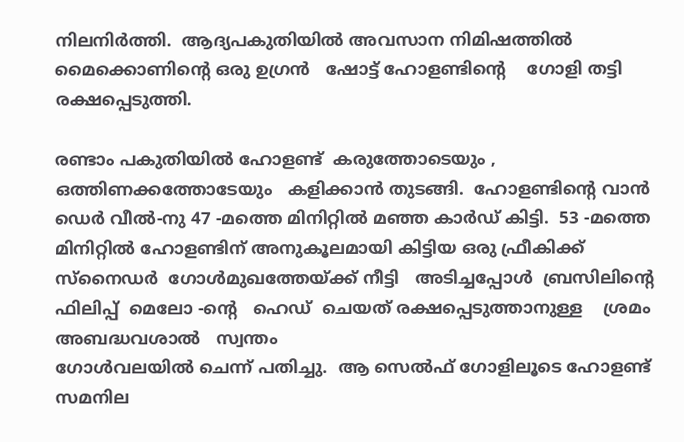നിലനിര്‍ത്തി.  ആദ്യപകുതിയില്‍ അവസാന നിമിഷത്തില്‍  മൈക്കൊണിന്റെ ഒരു ഉഗ്രന്‍   ഷോട്ട് ഹോളണ്ടിന്റെ    ഗോളി തട്ടി രക്ഷപ്പെടുത്തി.

രണ്ടാം പകുതിയില്‍ ഹോളണ്ട്  കരുത്തോടെയും ,
ഒത്തിണക്കത്തോടേയും   കളിക്കാന്‍ തുടങ്ങി.  ഹോളണ്ടിന്റെ വാന്‍ ഡെര്‍ വീല്‍-നു 47 -മത്തെ മിനിറ്റില്‍ മഞ്ഞ കാര്‍ഡ് കിട്ടി.  53 -മത്തെ മിനിറ്റില്‍ ഹോളണ്ടിന് അനുകൂലമായി കിട്ടിയ ഒരു ഫ്രീകിക്ക് സ്നൈഡര്‍  ഗോള്‍മുഖത്തേയ്ക്ക് നീട്ടി   അടിച്ചപ്പോള്‍  ബ്രസിലിന്റെ ഫിലിപ്പ്  മെലോ -ന്റെ   ഹെഡ്  ചെയത് രക്ഷപ്പെടുത്താനുള്ള    ശ്രമം അബദ്ധവശാല്‍   സ്വന്തം
ഗോള്‍വലയില്‍ ചെന്ന് പതിച്ചു.  ആ സെല്‍ഫ് ഗോളിലൂടെ ഹോളണ്ട് സമനില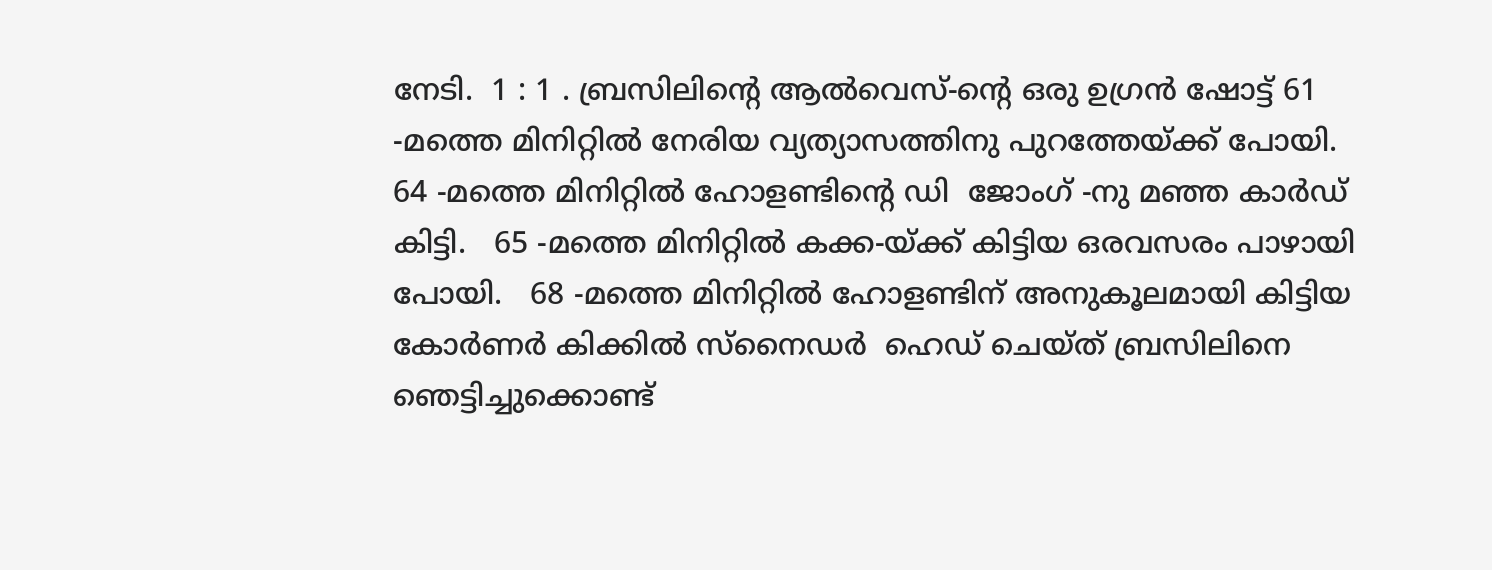നേടി.  1 : 1 . ബ്രസിലിന്റെ ആല്‍വെസ്-ന്റെ ഒരു ഉഗ്രന്‍ ഷോട്ട് 61 -മത്തെ മിനിറ്റില്‍ നേരിയ വ്യത്യാസത്തിനു പുറത്തേയ്ക്ക് പോയി.   64 -മത്തെ മിനിറ്റില്‍ ഹോളണ്ടിന്റെ ഡി  ജോംഗ് -നു മഞ്ഞ കാര്‍ഡ് കിട്ടി.   65 -മത്തെ മിനിറ്റില്‍ കക്ക-യ്ക്ക് കിട്ടിയ ഒരവസരം പാഴായി പോയി.   68 -മത്തെ മിനിറ്റില്‍ ഹോളണ്ടിന് അനുകൂലമായി കിട്ടിയ കോര്‍ണര്‍ കിക്കില്‍ സ്നൈഡര്‍  ഹെഡ് ചെയ്ത് ബ്രസിലിനെ   ഞെട്ടിച്ചുക്കൊണ്ട്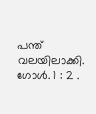പന്ത്  വലയിലാക്കി. ഗോള്‍. 1 : 2 .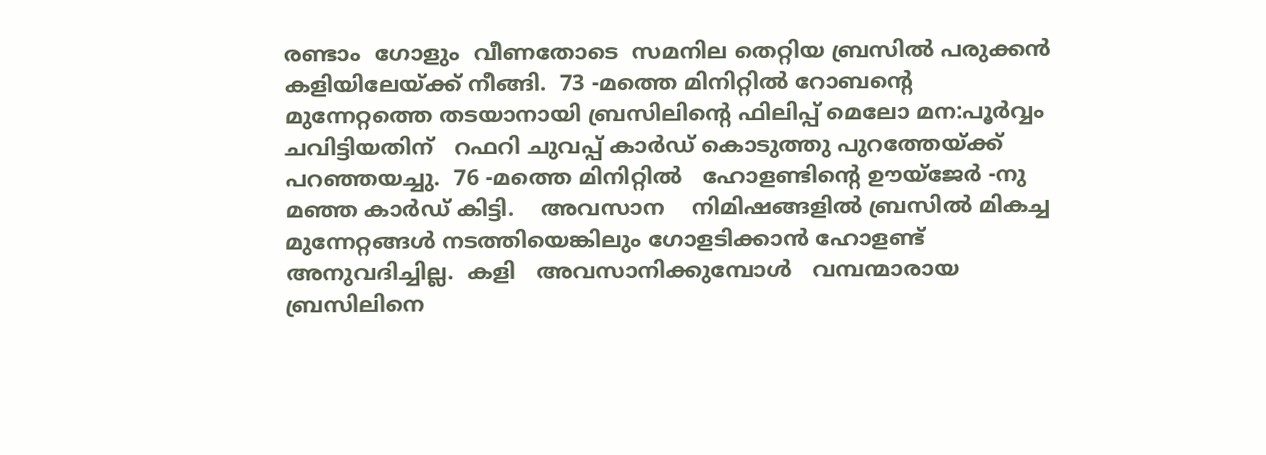രണ്ടാം  ഗോളും  വീണതോടെ  സമനില തെറ്റിയ ബ്രസില്‍ പരുക്കന്‍ കളിയിലേയ്ക്ക് നീങ്ങി.  73 -മത്തെ മിനിറ്റില്‍ റോബന്റെ മുന്നേറ്റത്തെ തടയാനായി ബ്രസിലിന്റെ ഫിലിപ്പ് മെലോ മന:പൂര്‍വ്വം   ചവിട്ടിയതിന്   റഫറി ചുവപ്പ് കാര്‍ഡ് കൊടുത്തു പുറത്തേയ്ക്ക് പറഞ്ഞയച്ചു.  76 -മത്തെ മിനിറ്റില്‍   ഹോളണ്ടിന്റെ ഊയ്ജേര്‍ -നു മഞ്ഞ കാര്‍ഡ് കിട്ടി.    അവസാന    നിമിഷങ്ങളില്‍ ബ്രസില്‍ മികച്ച മുന്നേറ്റങ്ങള്‍ നടത്തിയെങ്കിലും ഗോളടിക്കാന്‍ ഹോളണ്ട് അനുവദിച്ചില്ല.  കളി   അവസാനിക്കുമ്പോള്‍   വമ്പന്മാരായ   ബ്രസിലിനെ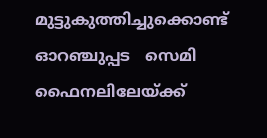മുട്ടുകുത്തിച്ചുക്കൊണ്ട് ഓറഞ്ചുപ്പട   സെമി ഫൈനലിലേയ്ക്ക്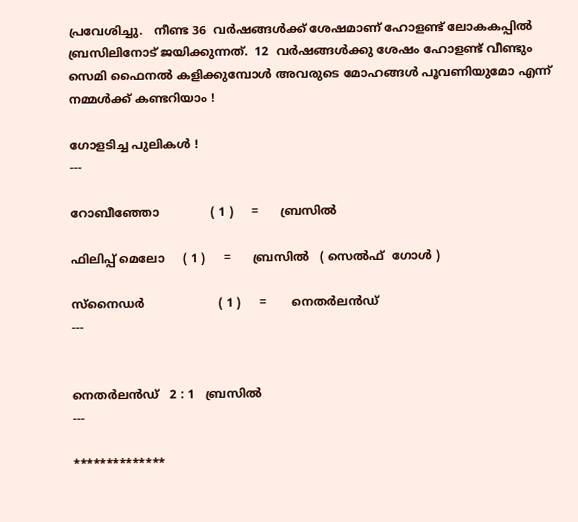പ്രവേശിച്ചു.   നീണ്ട 36  വര്‍ഷങ്ങള്‍ക്ക് ശേഷമാണ് ഹോളണ്ട് ലോകകപ്പില്‍ ബ്രസിലിനോട് ജയിക്കുന്നത്.  12  വര്‍ഷങ്ങള്‍ക്കു ശേഷം ഹോളണ്ട് വീണ്ടും സെമി ഫൈനല്‍ കളിക്കുമ്പോള്‍ അവരുടെ മോഹങ്ങള്‍ പൂവണിയുമോ എന്ന് നമ്മള്‍ക്ക് കണ്ടറിയാം !

ഗോളടിച്ച പുലികള്‍ !
---

റോബീഞ്ഞോ              ( 1 )     =      ബ്രസില്‍

ഫിലിപ്പ് മെലോ     ( 1 )     =      ബ്രസില്‍   ( സെല്‍ഫ്  ഗോള്‍ )

സ്നൈഡര്‍                    ( 1 )     =       നെതര്‍ലന്‍ഡ്‌
---


നെതര്‍ലന്‍ഡ്‌   2 : 1   ബ്രസില്‍
---

**************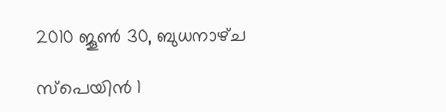2010 ജൂൺ 30, ബുധനാഴ്‌ച

സ്പെയിന്‍ 1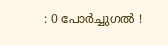: 0 പോര്‍ച്ചുഗല്‍ !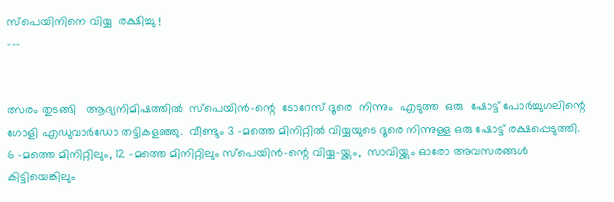സ്പെയിനിനെ വിയ്യ  രക്ഷിച്ചു !
---


ത്സരം തുടങ്ങി   ആദ്യനിമിഷത്തില്‍  സ്പെയിന്‍-ന്റെ  ടോറേസ് ദൂരെ  നിന്നും  എടുത്ത  ഒരു  ഷോട്ട് പോര്‍ച്ചുഗലിന്റെ ഗോളി എഡുവാര്‍ഡോ തട്ടികളഞ്ഞു.  വീണ്ടും 3 -മത്തെ മിനിറ്റില്‍ വിയ്യയുടെ ദൂരെ നിന്നുള്ള ഒരു ഷോട്ട് രക്ഷപ്പെടുത്തി.  6 -മത്തെ മിനിറ്റിലും, 12 -മത്തെ മിനിറ്റിലും സ്പെയിന്‍-ന്റെ വിയ്യ-യ്ക്കും,  സാവിയ്ക്കും ഓരോ അവസരങ്ങള്‍ കിട്ടിയെങ്കിലും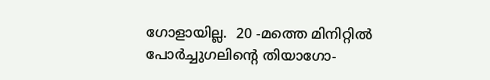ഗോളായില്ല.  20 -മത്തെ മിനിറ്റില്‍ പോര്‍ച്ചുഗലിന്റെ തിയാഗോ-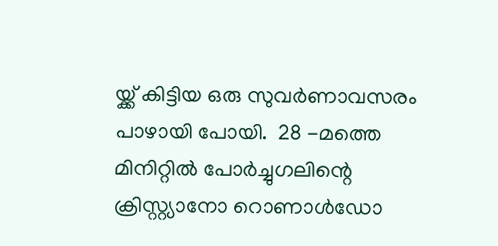യ്ക്ക് കിട്ടിയ ഒരു സുവര്‍ണാവസരം പാഴായി പോയി.  28 -മത്തെ മിനിറ്റില്‍ പോര്‍ച്ചുഗലിന്റെ ക്രിസ്റ്റ്യാനോ റൊണാള്‍ഡോ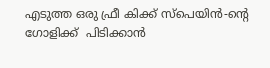എടുത്ത ഒരു ഫ്രീ കിക്ക് സ്പെയിന്‍-ന്റെ ഗോളിക്ക്  പിടിക്കാന്‍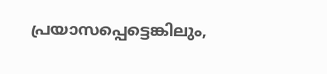പ്രയാസപ്പെട്ടെങ്കിലും,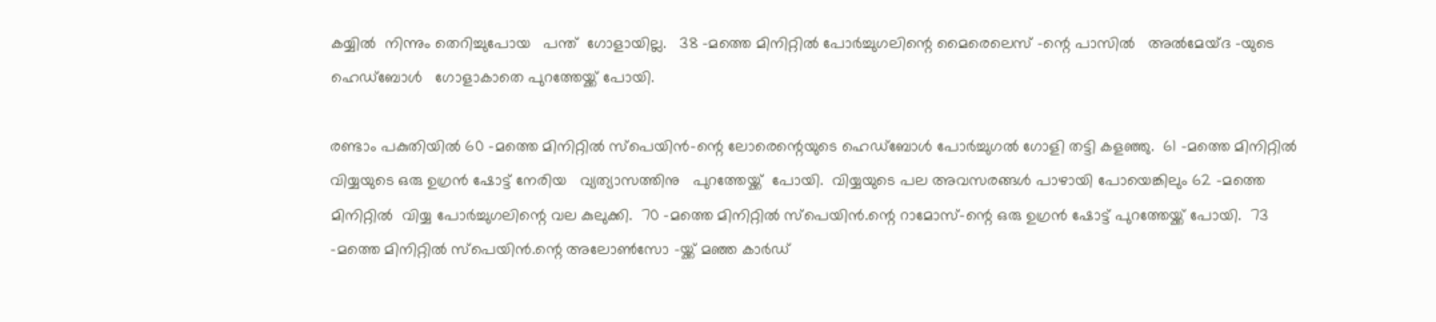കയ്യില്‍  നിന്നും തെറിച്ചുപോയ   പന്ത്  ഗോളായില്ല.   38 -മത്തെ മിനിറ്റില്‍ പോര്‍ച്ചുഗലിന്റെ മൈരെലെസ് -ന്റെ പാസില്‍   അല്‍മേയ്ദ -യുടെ   ഹെഡ്ബോള്‍   ഗോളാകാതെ പുറത്തേയ്ക്ക് പോയി.

രണ്ടാം പകുതിയില്‍ 60 -മത്തെ മിനിറ്റില്‍ സ്പെയിന്‍-ന്റെ ലോരെന്റെയുടെ ഹെഡ്ബോള്‍ പോര്‍ച്ചുഗല്‍ ഗോളി തട്ടി കളഞ്ഞു.  61 -മത്തെ മിനിറ്റില്‍ വിയ്യയുടെ ഒരു ഉഗ്രന്‍ ഷോട്ട് നേരിയ   വ്യത്യാസത്തിനു   പുറത്തേയ്ക്ക്  പോയി.  വിയ്യയുടെ പല അവസരങ്ങള്‍ പാഴായി പോയെങ്കിലും 62 -മത്തെ മിനിറ്റില്‍  വിയ്യ പോര്‍ച്ചുഗലിന്റെ വല കുലുക്കി.  70 -മത്തെ മിനിറ്റില്‍ സ്പെയിന്‍.ന്റെ റാമോസ്-ന്റെ ഒരു ഉഗ്രന്‍ ഷോട്ട് പുറത്തേയ്ക്ക് പോയി.  73 -മത്തെ മിനിറ്റില്‍ സ്പെയിന്‍.ന്റെ അലോണ്‍സോ -യ്ക്ക് മഞ്ഞ കാര്‍ഡ്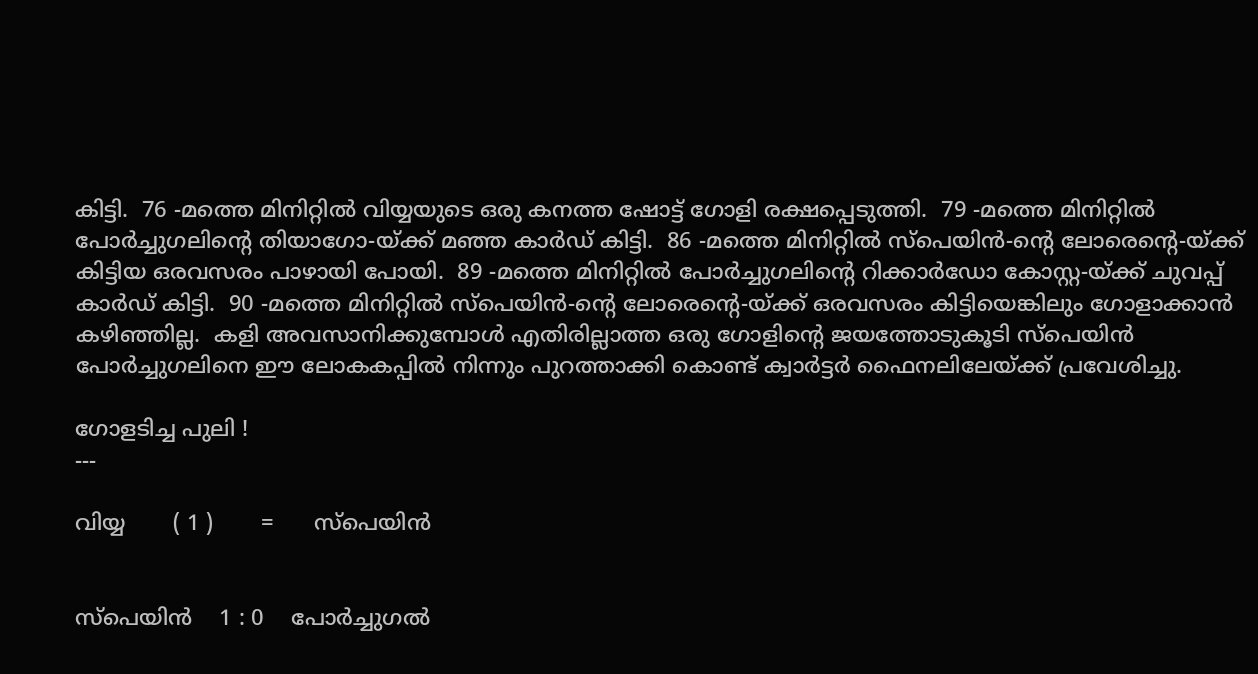കിട്ടി.  76 -മത്തെ മിനിറ്റില്‍ വിയ്യയുടെ ഒരു കനത്ത ഷോട്ട് ഗോളി രക്ഷപ്പെടുത്തി.  79 -മത്തെ മിനിറ്റില്‍ പോര്‍ച്ചുഗലിന്റെ തിയാഗോ-യ്ക്ക് മഞ്ഞ കാര്‍ഡ് കിട്ടി.  86 -മത്തെ മിനിറ്റില്‍ സ്പെയിന്‍-ന്റെ ലോരെന്റെ-യ്ക്ക് കിട്ടിയ ഒരവസരം പാഴായി പോയി.  89 -മത്തെ മിനിറ്റില്‍ പോര്‍ച്ചുഗലിന്റെ റിക്കാര്‍ഡോ കോസ്റ്റ-യ്ക്ക് ചുവപ്പ് കാര്‍ഡ് കിട്ടി.  90 -മത്തെ മിനിറ്റില്‍ സ്പെയിന്‍-ന്റെ ലോരെന്റെ-യ്ക്ക് ഒരവസരം കിട്ടിയെങ്കിലും ഗോളാക്കാന്‍ കഴിഞ്ഞില്ല.  കളി അവസാനിക്കുമ്പോള്‍ എതിരില്ലാത്ത ഒരു ഗോളിന്റെ ജയത്തോടുകൂടി സ്പെയിന്‍ പോര്‍ച്ചുഗലിനെ ഈ ലോകകപ്പില്‍ നിന്നും പുറത്താക്കി കൊണ്ട് ക്വാര്‍ട്ടര്‍ ഫൈനലിലേയ്ക്ക് പ്രവേശിച്ചു.

ഗോളടിച്ച പുലി !
---

വിയ്യ       ( 1 )       =      സ്പെയിന്‍


സ്പെയിന്‍    1 : 0    പോര്‍ച്ചുഗല്‍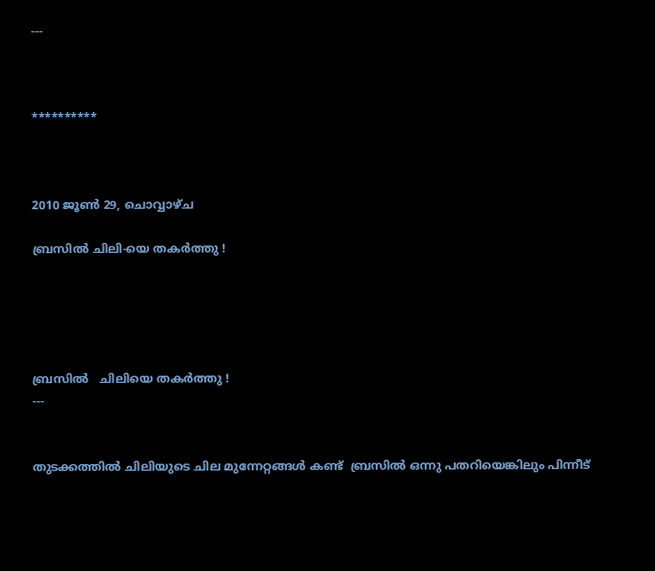---



**********



2010 ജൂൺ 29, ചൊവ്വാഴ്ച

ബ്രസില്‍ ചിലി-യെ തകര്‍ത്തു !





ബ്രസില്‍   ചിലിയെ തകര്‍ത്തു !
---


തുടക്കത്തില്‍ ചിലിയുടെ ചില മുന്നേറ്റങ്ങള്‍ കണ്ട്  ബ്രസില്‍ ഒന്നു പതറിയെങ്കിലും പിന്നീട്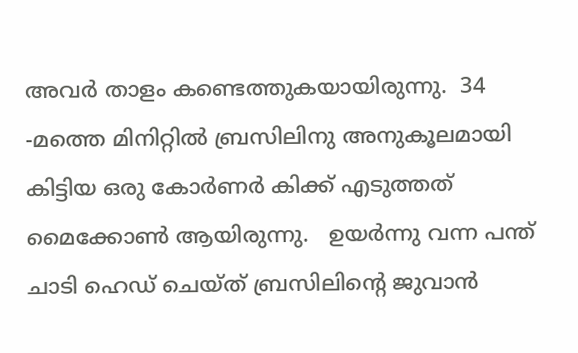അവര്‍ താളം കണ്ടെത്തുകയായിരുന്നു.  34 -മത്തെ മിനിറ്റില്‍ ബ്രസിലിനു അനുകൂലമായി കിട്ടിയ ഒരു കോര്‍ണര്‍ കിക്ക് എടുത്തത് മൈക്കോണ്‍ ആയിരുന്നു.   ഉയര്‍ന്നു വന്ന പന്ത് ചാടി ഹെഡ് ചെയ്ത് ബ്രസിലിന്റെ ജുവാന്‍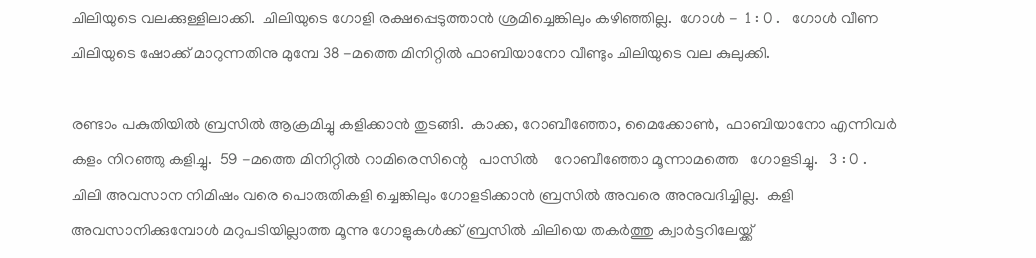ചിലിയുടെ വലക്കുള്ളിലാക്കി.  ചിലിയുടെ ഗോളി രക്ഷപ്പെടുത്താന്‍ ശ്രമിച്ചെങ്കിലും കഴിഞ്ഞില്ല.  ഗോള്‍ -  1 : 0 .   ഗോള്‍ വീണ ചിലിയുടെ ഷോക്ക് മാറുന്നതിനു മുമ്പേ 38 -മത്തെ മിനിറ്റില്‍ ഫാബിയാനോ വീണ്ടും ചിലിയുടെ വല കുലുക്കി.

രണ്ടാം പകുതിയില്‍ ബ്രസില്‍ ആക്രമിച്ചു കളിക്കാന്‍ തുടങ്ങി.  കാക്ക, റോബീഞ്ഞോ, മൈക്കോണ്‍,  ഫാബിയാനോ എന്നിവര്‍ കളം നിറഞ്ഞു കളിച്ചു.  59 -മത്തെ മിനിറ്റില്‍ റാമിരെസിന്റെ   പാസില്‍    റോബീഞ്ഞോ മൂന്നാമത്തെ   ഗോളടിച്ചു.   3 : 0 .  ചിലി അവസാന നിമിഷം വരെ പൊരുതികളി ച്ചെങ്കിലും ഗോളടിക്കാന്‍ ബ്രസില്‍ അവരെ അനുവദിച്ചില്ല.  കളി അവസാനിക്കുമ്പോള്‍ മറുപടിയില്ലാത്ത മൂന്നു ഗോളുകള്‍ക്ക് ബ്രസില്‍ ചിലിയെ തകര്‍ത്തു ക്വാര്‍ട്ടറിലേയ്ക്ക്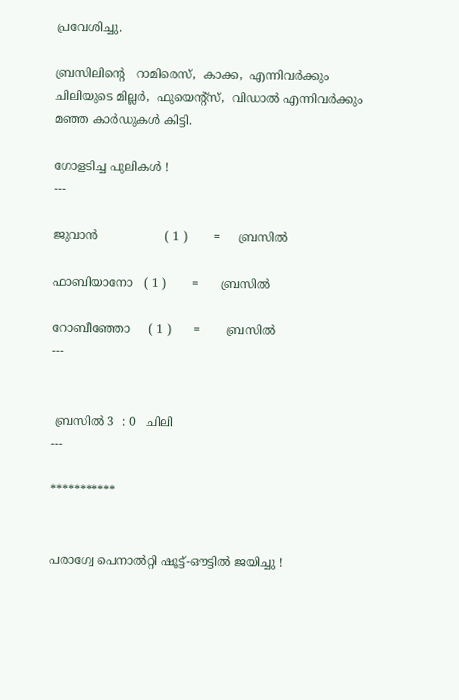പ്രവേശിച്ചു.

ബ്രസിലിന്റെ   റാമിരെസ്,  കാക്ക,  എന്നിവര്‍ക്കും ചിലിയുടെ മില്ലര്‍,  ഫുയെന്റ്സ്,  വിഡാല്‍ എന്നിവര്‍ക്കും മഞ്ഞ കാര്‍ഡുകള്‍ കിട്ടി.

ഗോളടിച്ച പുലികള്‍ !
---

ജുവാന്‍                  ( 1 )       =     ബ്രസില്‍

ഫാബിയാനോ   ( 1 )       =      ബ്രസില്‍

റോബീഞ്ഞോ     ( 1 )      =       ബ്രസില്‍
---


 ബ്രസില്‍ 3  : 0   ചിലി
---

***********


പരാഗ്വേ പെനാല്‍റ്റി ഷൂട്ട്‌-ഔട്ടില്‍ ജയിച്ചു !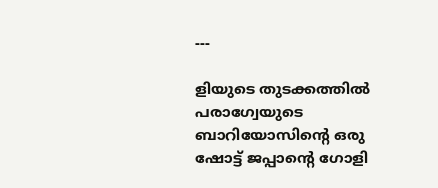---

ളിയുടെ തുടക്കത്തില്‍ പരാഗ്വേയുടെ ബാറിയോസിന്റെ ഒരു ഷോട്ട് ജപ്പാന്റെ ഗോളി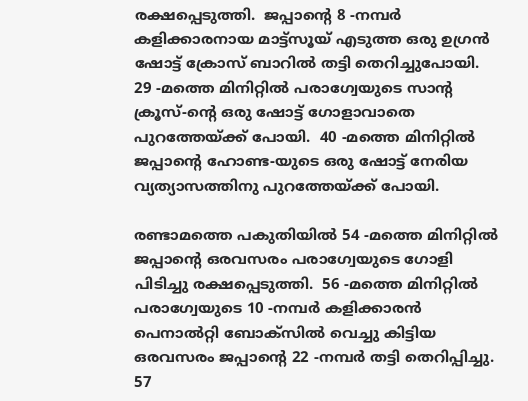രക്ഷപ്പെടുത്തി.  ജപ്പാന്റെ 8 -നമ്പര്‍ കളിക്കാരനായ മാട്ട്സൂയ് എടുത്ത ഒരു ഉഗ്രന്‍ ഷോട്ട് ക്രോസ് ബാറില്‍ തട്ടി തെറിച്ചുപോയി.  29 -മത്തെ മിനിറ്റില്‍ പരാഗ്വേയുടെ സാന്റ ക്രൂസ്-ന്റെ ഒരു ഷോട്ട് ഗോളാവാതെ പുറത്തേയ്ക്ക് പോയി.  40 -മത്തെ മിനിറ്റില്‍ ജപ്പാന്റെ ഹോണ്ട-യുടെ ഒരു ഷോട്ട് നേരിയ വ്യത്യാസത്തിനു പുറത്തേയ്ക്ക് പോയി.

രണ്ടാമത്തെ പകുതിയില്‍ 54 -മത്തെ മിനിറ്റില്‍ ജപ്പാന്റെ ഒരവസരം പരാഗ്വേയുടെ ഗോളി പിടിച്ചു രക്ഷപ്പെടുത്തി.  56 -മത്തെ മിനിറ്റില്‍ പരാഗ്വേയുടെ 10 -നമ്പര്‍ കളിക്കാരന്‍ പെനാല്‍റ്റി ബോക്സില്‍ വെച്ചു കിട്ടിയ ഒരവസരം ജപ്പാന്റെ 22 -നമ്പര്‍ തട്ടി തെറിപ്പിച്ചു.  57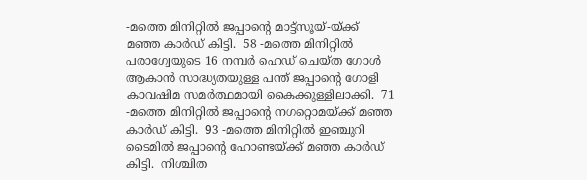-മത്തെ മിനിറ്റില്‍ ജപ്പാന്റെ മാട്ട്സൂയ്-യ്ക്ക് മഞ്ഞ കാര്‍ഡ് കിട്ടി.  58 -മത്തെ മിനിറ്റില്‍ പരാഗ്വേയുടെ 16 നമ്പര്‍ ഹെഡ് ചെയ്ത ഗോള്‍ ആകാന്‍ സാദ്ധ്യതയുള്ള പന്ത് ജപ്പാന്റെ ഗോളി കാവഷിമ സമര്‍ത്ഥമായി കൈക്കുള്ളിലാക്കി.  71 -മത്തെ മിനിറ്റില്‍ ജപ്പാന്റെ നഗറ്റൊമയ്ക്ക് മഞ്ഞ കാര്‍ഡ് കിട്ടി.  93 -മത്തെ മിനിറ്റില്‍ ഇഞ്ചുറി ടൈമില്‍ ജപ്പാന്റെ ഹോണ്ടയ്ക്ക് മഞ്ഞ കാര്‍ഡ് കിട്ടി.  നിശ്ചിത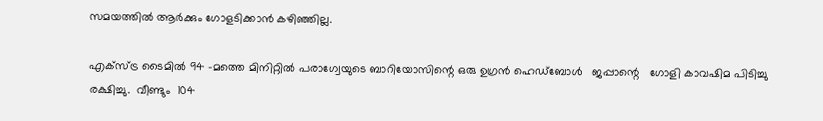സമയത്തില്‍ ആര്‍ക്കും ഗോളടിക്കാന്‍ കഴിഞ്ഞില്ല.

എക്സ്ട്ര ടൈമില്‍ 94 -മത്തെ മിനിറ്റില്‍ പരാഗ്വേയുടെ ബാറിയോസിന്റെ ഒരു ഉഗ്രന്‍ ഹെഡ്ബോള്‍   ജപ്പാന്റെ   ഗോളി കാവഷിമ പിടിച്ചു രക്ഷിച്ചു.  വീണ്ടും  104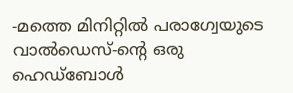-മത്തെ മിനിറ്റില്‍ പരാഗ്വേയുടെ വാല്‍ഡെസ്-ന്റെ ഒരു    ഹെഡ്ബോള്‍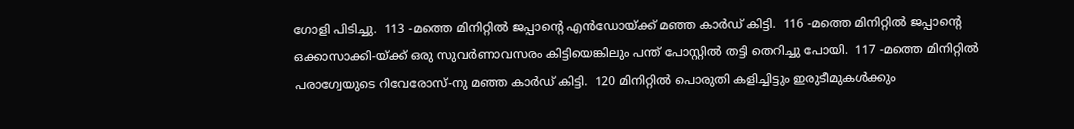ഗോളി പിടിച്ചു.  113 -മത്തെ മിനിറ്റില്‍ ജപ്പാന്റെ എന്‍ഡോയ്ക്ക് മഞ്ഞ കാര്‍ഡ് കിട്ടി.  116 -മത്തെ മിനിറ്റില്‍ ജപ്പാന്റെ ഒക്കാസാക്കി-യ്ക്ക് ഒരു സുവര്‍ണാവസരം കിട്ടിയെങ്കിലും പന്ത് പോസ്റ്റില്‍ തട്ടി തെറിച്ചു പോയി.  117 -മത്തെ മിനിറ്റില്‍ പരാഗ്വേയുടെ റിവേരോസ്-നു മഞ്ഞ കാര്‍ഡ് കിട്ടി.  120 മിനിറ്റില്‍ പൊരുതി കളിച്ചിട്ടും ഇരുടീമുകള്‍ക്കും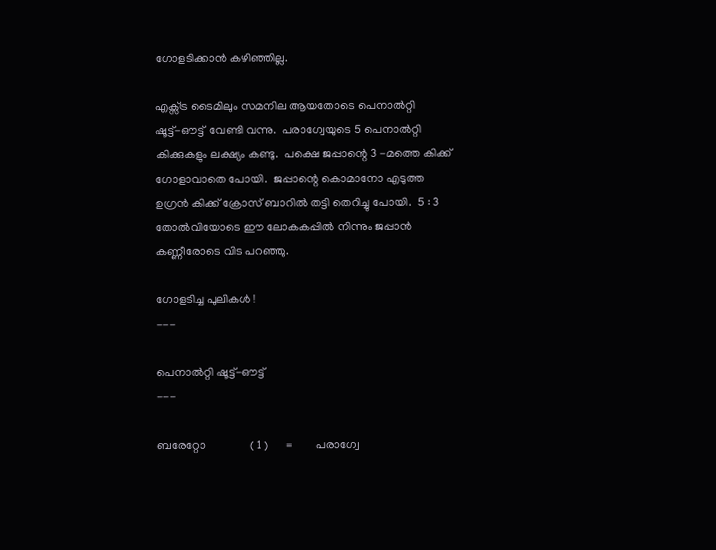ഗോളടിക്കാന്‍ കഴിഞ്ഞില്ല.

എക്സ്ട്ര ടൈമിലും സമനില ആയതോടെ പെനാല്‍റ്റി ഷൂട്ട്‌-ഔട്ട്‌  വേണ്ടി വന്നു.  പരാഗ്വേയുടെ 5 പെനാല്‍റ്റി കിക്കുകളും ലക്ഷ്യം കണ്ടു.  പക്ഷെ ജപ്പാന്റെ 3 -മത്തെ കിക്ക് ഗോളാവാതെ പോയി.  ജപ്പാന്റെ കൊമാനോ എടുത്ത ഉഗ്രന്‍ കിക്ക് ക്രോസ് ബാറില്‍ തട്ടി തെറിച്ചു പോയി.  5 : 3  തോല്‍വിയോടെ ഈ ലോകകപ്പില്‍ നിന്നും ജപ്പാന്‍ കണ്ണീരോടെ വിട പറഞ്ഞു.

ഗോളടിച്ച പുലികള്‍ !
---

പെനാല്‍റ്റി ഷൂട്ട്‌-ഔട്ട്‌
---

ബരേറ്റോ               ( 1 )      =        പരാഗ്വേ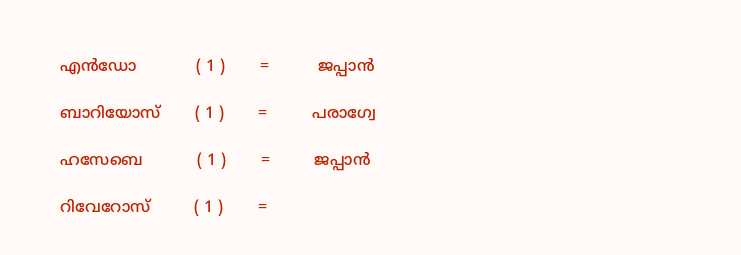എന്‍ഡോ            ( 1 )       =          ജപ്പാന്‍

ബാറിയോസ്       ( 1 )       =         പരാഗ്വേ

ഹസേബെ           ( 1 )       =         ജപ്പാന്‍

റിവേറോസ്         ( 1 )       =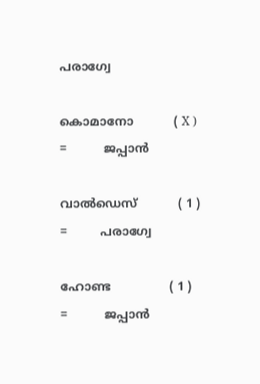പരാഗ്വേ

കൊമാനോ           ( X )       =          ജപ്പാന്‍

വാല്‍ഡെസ്           ( 1 )       =         പരാഗ്വേ

ഹോണ്ട                ( 1 )      =          ജപ്പാന്‍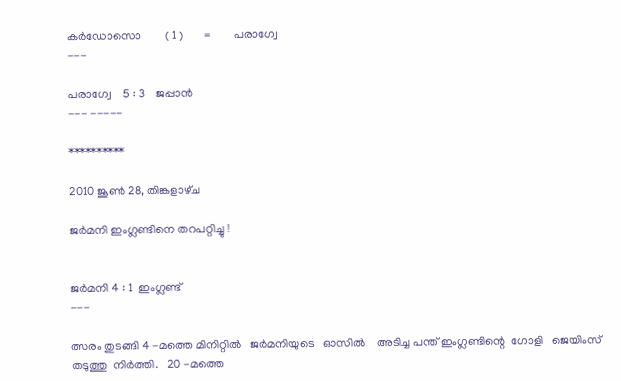കര്‍ഡോസൊ        ( 1 )       =        പരാഗ്വേ
---

പരാഗ്വേ    5 : 3    ജപ്പാന്‍
--- -----

**********

2010 ജൂൺ 28, തിങ്കളാഴ്‌ച

ജര്‍മനി ഇംഗ്ലണ്ടിനെ തറപറ്റിച്ചു !


ജര്‍മനി 4 : 1  ഇംഗ്ലണ്ട്
---

ത്സരം തുടങ്ങി 4 -മത്തെ മിനിറ്റില്‍   ജര്‍മനിയുടെ   ഓസില്‍    അടിച്ച പന്ത് ഇംഗ്ലണ്ടിന്റെ  ഗോളി   ജെയിംസ് തടുത്തു  നിര്‍ത്തി.   20 -മത്തെ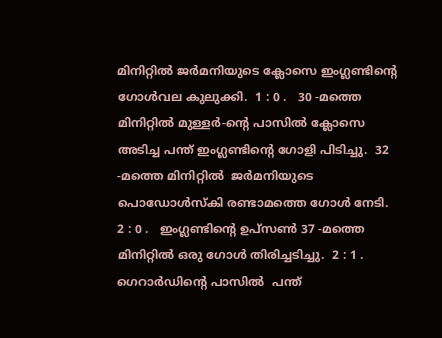മിനിറ്റില്‍ ജര്‍മനിയുടെ ക്ലോസെ ഇംഗ്ലണ്ടിന്റെ ഗോള്‍വല കുലുക്കി.  1 : 0 .   30 -മത്തെ മിനിറ്റില്‍ മുള്ളര്‍-ന്റെ പാസില്‍ ക്ലോസെ അടിച്ച പന്ത് ഇംഗ്ലണ്ടിന്റെ ഗോളി പിടിച്ചു.  32 -മത്തെ മിനിറ്റില്‍  ജര്‍മനിയുടെ പൊഡോള്‍സ്കി രണ്ടാമത്തെ ഗോള്‍ നേടി.  2 : 0 .   ഇംഗ്ലണ്ടിന്റെ ഉപ്സണ്‍ 37 -മത്തെ മിനിറ്റില്‍ ഒരു ഗോള്‍ തിരിച്ചടിച്ചു.  2 : 1 .  ഗെറാര്‍ഡിന്റെ പാസില്‍  പന്ത്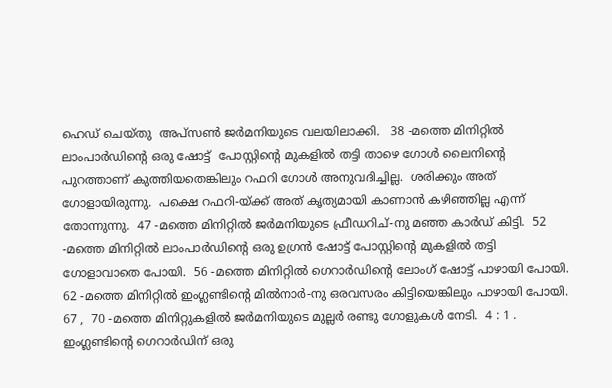ഹെഡ് ചെയ്തു  അപ്സണ്‍ ജര്‍മനിയുടെ വലയിലാക്കി.   38 -മത്തെ മിനിറ്റില്‍
ലാംപാര്‍ഡിന്റെ ഒരു ഷോട്ട്  പോസ്റ്റിന്റെ മുകളില്‍ തട്ടി താഴെ ഗോള്‍ ലൈനിന്റെ പുറത്താണ് കുത്തിയതെങ്കിലും റഫറി ഗോള്‍ അനുവദിച്ചില്ല.  ശരിക്കും അത് ഗോളായിരുന്നു.  പക്ഷെ റഫറി-യ്ക്ക് അത് കൃത്യമായി കാണാന്‍ കഴിഞ്ഞില്ല എന്ന് തോന്നുന്നു.  47 -മത്തെ മിനിറ്റില്‍ ജര്‍മനിയുടെ ഫ്രീഡറിച്-നു മഞ്ഞ കാര്‍ഡ് കിട്ടി.  52 -മത്തെ മിനിറ്റില്‍ ലാംപാര്‍ഡിന്റെ ഒരു ഉഗ്രന്‍ ഷോട്ട് പോസ്റ്റിന്റെ മുകളില്‍ തട്ടി ഗോളാവാതെ പോയി.  56 -മത്തെ മിനിറ്റില്‍ ഗെറാര്‍ഡിന്റെ ലോംഗ് ഷോട്ട് പാഴായി പോയി.  62 -മത്തെ മിനിറ്റില്‍ ഇംഗ്ലണ്ടിന്റെ മില്‍നാര്‍-നു ഒരവസരം കിട്ടിയെങ്കിലും പാഴായി പോയി.  67 ,  70 -മത്തെ മിനിറ്റുകളില്‍ ജര്‍മനിയുടെ മുല്ലര്‍ രണ്ടു ഗോളുകള്‍ നേടി.  4 : 1 .   ഇംഗ്ലണ്ടിന്റെ ഗെറാര്‍ഡിന് ഒരു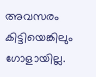അവസരം കിട്ടിയെങ്കിലും ഗോളായില്ല.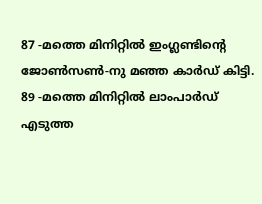87 -മത്തെ മിനിറ്റില്‍ ഇംഗ്ലണ്ടിന്റെ ജോണ്‍സണ്‍-നു മഞ്ഞ കാര്‍ഡ് കിട്ടി.  89 -മത്തെ മിനിറ്റില്‍ ലാംപാര്‍ഡ്  എടുത്ത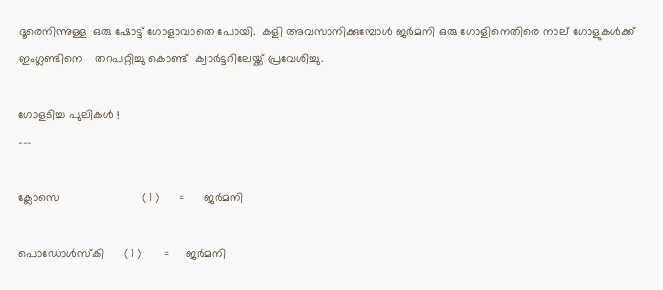ദൂരെനിന്നുള്ള  ഒരു ഷോട്ട് ഗോളാവാതെ പോയി.  കളി അവസാനിക്കുമ്പോള്‍ ജര്‍മനി ഒരു ഗോളിനെതിരെ നാല് ഗോളുകള്‍ക്ക് ഇംഗ്ലണ്ടിനെ    തറപറ്റിച്ചു കൊണ്ട്  ക്വാര്‍ട്ടറിലേയ്ക്ക് പ്രവേശിച്ചു.

ഗോളടിച്ച പുലികള്‍ !
---

ക്ലോസെ                         ( 1 )      =      ജര്‍മനി

പൊഡോള്‍സ്കി      ( 1 )       =     ജര്‍മനി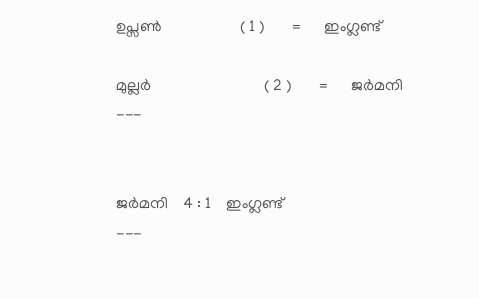ഉപ്സണ്‍                    ( 1 )       =      ഇംഗ്ലണ്ട്

മുല്ലര്‍                             ( 2 )       =      ജര്‍മനി
---


ജര്‍മനി    4 : 1    ഇംഗ്ലണ്ട്
---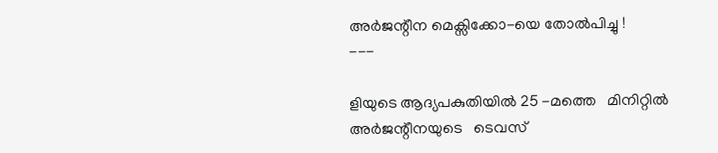അര്‍ജന്റീന മെക്സിക്കോ-യെ തോല്‍പിച്ചു !
---

ളിയുടെ ആദ്യപകുതിയില്‍ 25 -മത്തെ   മിനിറ്റില്‍    അര്‍ജന്റീനയുടെ   ടെവസ്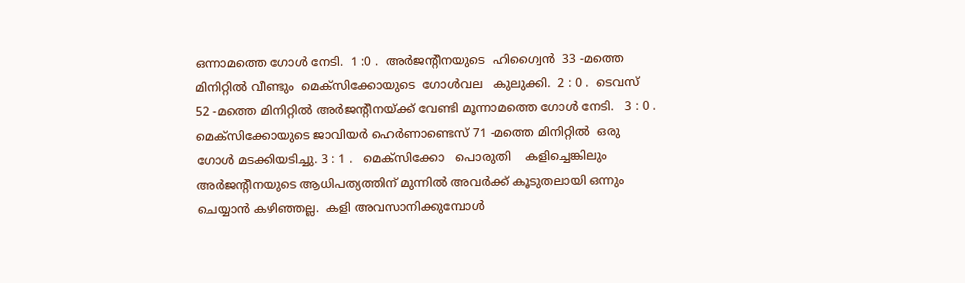ഒന്നാമത്തെ ഗോള്‍ നേടി.  1 :0 .  അര്‍ജന്റീനയുടെ  ഹിഗ്വൈന്‍  33 -മത്തെ മിനിറ്റില്‍ വീണ്ടും  മെക്സിക്കോയുടെ  ഗോള്‍വല   കുലുക്കി.  2 : 0 .  ടെവസ് 52 -മത്തെ മിനിറ്റില്‍ അര്‍ജന്റീനയ്ക്ക് വേണ്ടി മൂന്നാമത്തെ ഗോള്‍ നേടി.   3 : 0 .  മെക്സിക്കോയുടെ ജാവിയര്‍ ഹെര്‍ണാണ്ടെസ്‌ 71 -മത്തെ മിനിറ്റില്‍  ഒരു ഗോള്‍ മടക്കിയടിച്ചു. 3 : 1 .   മെക്സിക്കോ   പൊരുതി    കളിച്ചെങ്കിലും അര്‍ജന്റീനയുടെ ആധിപത്യത്തിന് മുന്നില്‍ അവര്‍ക്ക് കൂടുതലായി ഒന്നും ചെയ്യാന്‍ കഴിഞ്ഞല്ല.  കളി അവസാനിക്കുമ്പോള്‍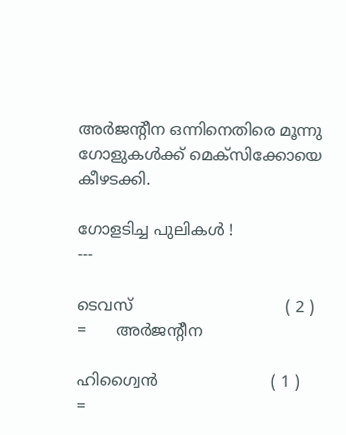അര്‍ജന്റീന ഒന്നിനെതിരെ മൂന്നു ഗോളുകള്‍ക്ക് മെക്സിക്കോയെ കീഴടക്കി.

ഗോളടിച്ച പുലികള്‍ !
---

ടെവസ്                               ( 2 )        =      അര്‍ജന്റീന

ഹിഗ്വൈന്‍                       ( 1 )        =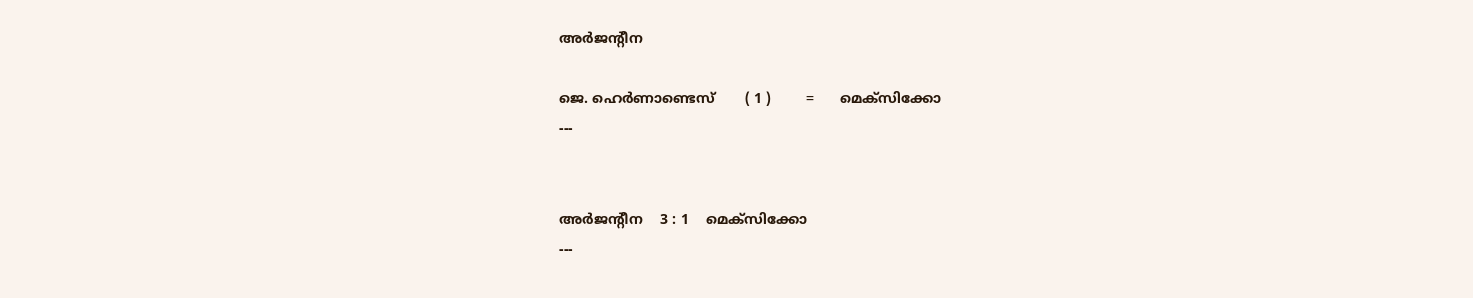അര്‍ജന്റീന

ജെ. ഹെര്‍ണാണ്ടെസ്‌       ( 1 )        =      മെക്സിക്കോ
---


അര്‍ജന്റീന    3 : 1    മെക്സിക്കോ
---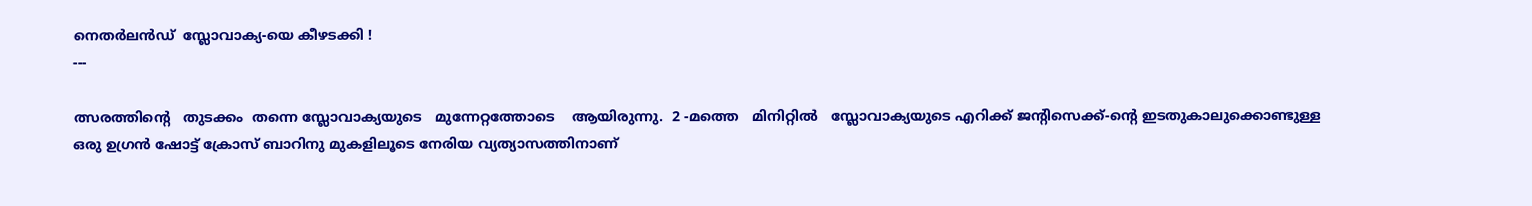നെതര്‍ലന്‍ഡ്‌  സ്ലോവാക്യ-യെ കീഴടക്കി !
---

ത്സരത്തിന്റെ   തുടക്കം  തന്നെ സ്ലോവാക്യയുടെ   മുന്നേറ്റത്തോടെ    ആയിരുന്നു.  2 -മത്തെ   മിനിറ്റില്‍   സ്ലോവാക്യയുടെ എറിക്ക് ജന്റിസെക്ക്-ന്റെ ഇടതുകാലുക്കൊണ്ടുള്ള ഒരു ഉഗ്രന്‍ ഷോട്ട് ക്രോസ് ബാറിനു മുകളിലൂടെ നേരിയ വ്യത്യാസത്തിനാണ്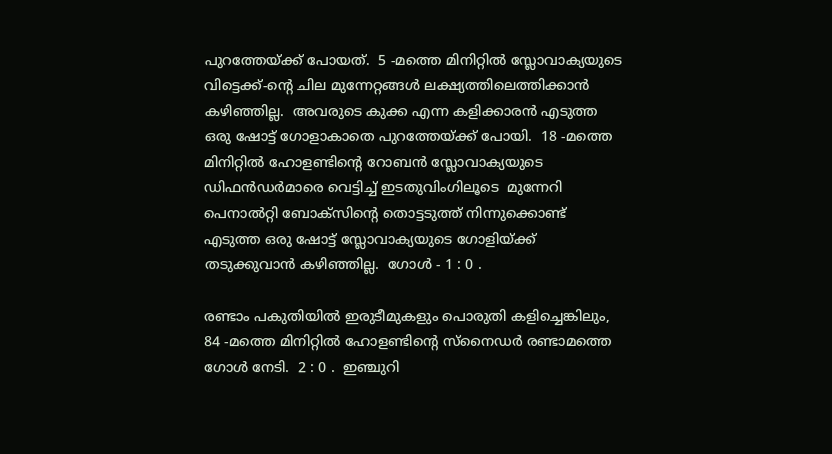പുറത്തേയ്ക്ക് പോയത്.  5 -മത്തെ മിനിറ്റില്‍ സ്ലോവാക്യയുടെ വിട്ടെക്ക്-ന്റെ ചില മുന്നേറ്റങ്ങള്‍ ലക്ഷ്യത്തിലെത്തിക്കാന്‍ കഴിഞ്ഞില്ല.  അവരുടെ കുക്ക എന്ന കളിക്കാരന്‍ എടുത്ത ഒരു ഷോട്ട് ഗോളാകാതെ പുറത്തേയ്ക്ക് പോയി.  18 -മത്തെ മിനിറ്റില്‍ ഹോളണ്ടിന്റെ റോബന്‍ സ്ലോവാക്യയുടെ ഡിഫന്‍ഡര്‍മാരെ വെട്ടിച്ച് ഇടതുവിംഗിലൂടെ  മുന്നേറി പെനാല്‍റ്റി ബോക്സിന്റെ തൊട്ടടുത്ത്‌ നിന്നുക്കൊണ്ട് എടുത്ത ഒരു ഷോട്ട് സ്ലോവാക്യയുടെ ഗോളിയ്ക്ക് തടുക്കുവാന്‍ കഴിഞ്ഞില്ല.  ഗോള്‍ - 1 : 0 .

രണ്ടാം പകുതിയില്‍ ഇരുടീമുകളും പൊരുതി കളിച്ചെങ്കിലും, 84 -മത്തെ മിനിറ്റില്‍ ഹോളണ്ടിന്റെ സ്നൈഡര്‍ രണ്ടാമത്തെ ഗോള്‍ നേടി.  2 : 0 .  ഇഞ്ചുറി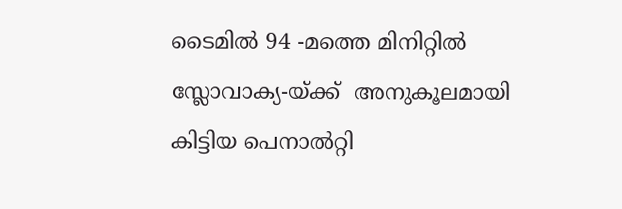ടൈമില്‍ 94 -മത്തെ മിനിറ്റില്‍ സ്ലോവാക്യ-യ്ക്ക്  അനുകൂലമായി കിട്ടിയ പെനാല്‍റ്റി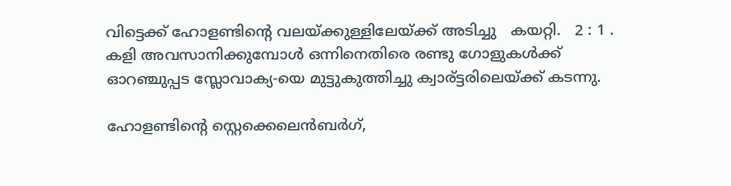വിട്ടെക്ക് ഹോളണ്ടിന്റെ വലയ്ക്കുള്ളിലേയ്ക്ക് അടിച്ചു   കയറ്റി.   2 : 1 .  കളി അവസാനിക്കുമ്പോള്‍ ഒന്നിനെതിരെ രണ്ടു ഗോളുകള്‍ക്ക്
ഓറഞ്ചുപ്പട സ്ലോവാക്യ-യെ മുട്ടുകുത്തിച്ചു ക്വാര്ട്ടരിലെയ്ക്ക് കടന്നു.

ഹോളണ്ടിന്റെ സ്റ്റെക്കെലെന്‍ബര്‍ഗ്,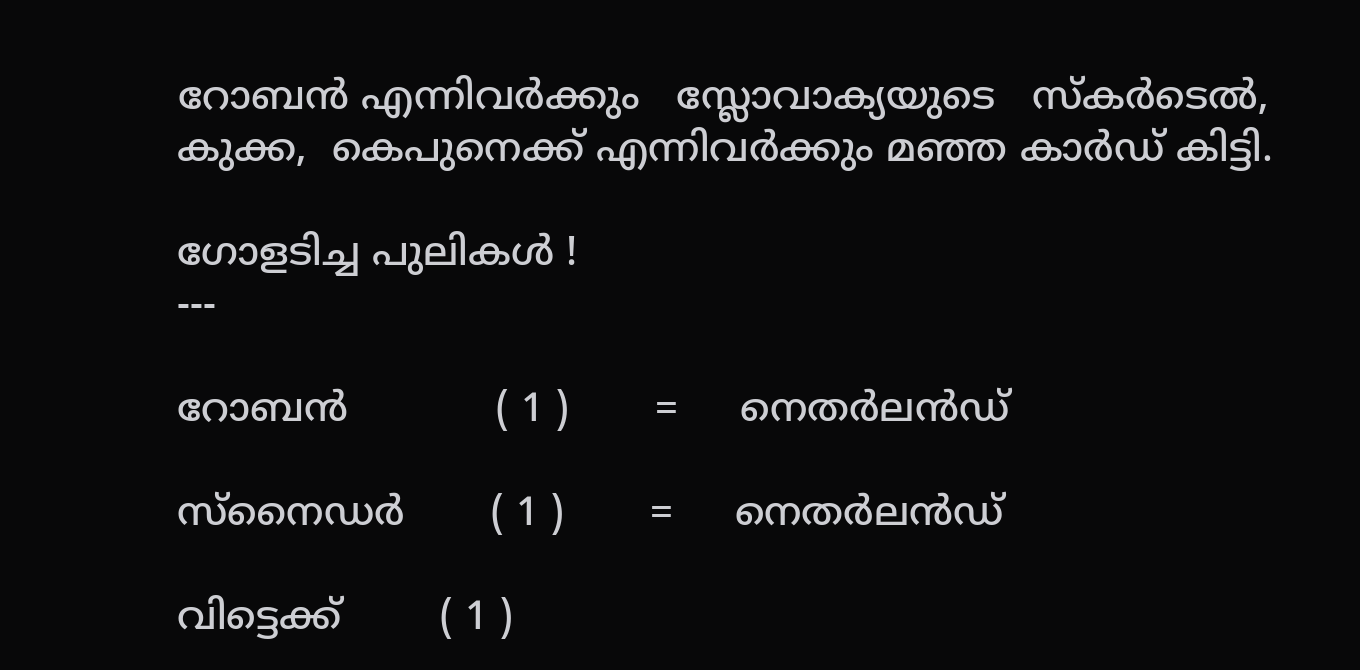റോബന്‍ എന്നിവര്‍ക്കും   സ്ലോവാക്യയുടെ   സ്കര്‍ടെല്‍,  കുക്ക,  കെപുനെക്ക് എന്നിവര്‍ക്കും മഞ്ഞ കാര്‍ഡ് കിട്ടി.

ഗോളടിച്ച പുലികള്‍ !
---

റോബന്‍            ( 1 )       =     നെതര്‍ലന്‍ഡ്‌

സ്നൈഡര്‍       ( 1 )       =     നെതര്‍ലന്‍ഡ്‌

വിട്ടെക്ക്        ( 1 )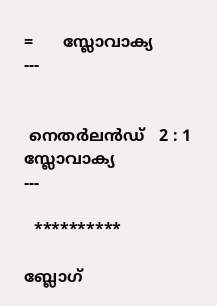=      സ്ലോവാക്യ
---


 നെതര്‍ലന്‍ഡ്‌   2 : 1   സ്ലോവാക്യ
---

  **********

ബ്ലോഗ്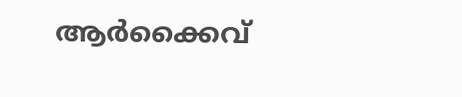ആര്‍ക്കൈവ്